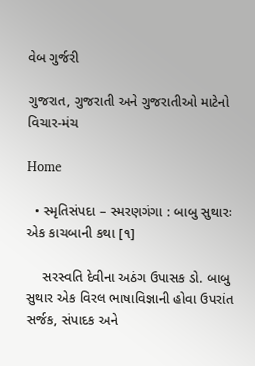વેબ ગુર્જરી

ગુજરાત, ગુજરાતી અને ગુજરાતીઓ માટેનો વિચાર-મંચ

Home

  • સ્મૃતિસંપદા – સ્મરણગંગા : બાબુ સુથારઃ એક કાચબાની કથા [૧]

    સરસ્વતિ દેવીના અઠંગ ઉપાસક ડો. બાબુ સુથાર એક વિરલ ભાષાવિજ્ઞાની હોવા ઉપરાંત સર્જક, સંપાદક અને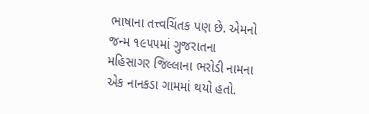ભાષાના તત્ત્વચિંતક પણ છે. એમનો જન્મ ૧૯૫૫માં ગુજરાતના મહિસાગર જિલ્લાના ભરોડી નામના એક નાનકડા ગામમાં થયો હતો.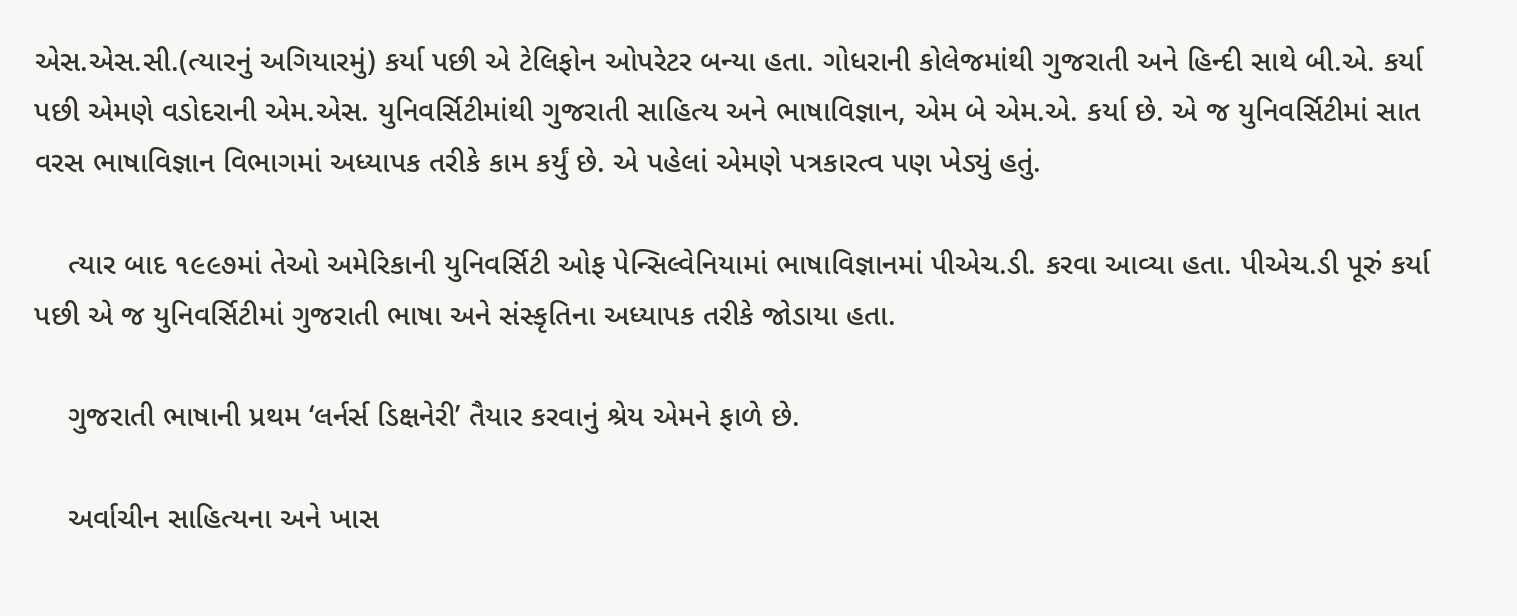એસ.એસ.સી.(ત્યારનું અગિયારમું) કર્યા પછી એ ટેલિફોન ઓપરેટર બન્યા હતા. ગોધરાની કોલેજમાંથી ગુજરાતી અને હિન્દી સાથે બી.એ. કર્યા પછી એમણે વડોદરાની એમ.એસ. યુનિવર્સિટીમાંથી ગુજરાતી સાહિત્ય અને ભાષાવિજ્ઞાન, એમ બે એમ.એ. કર્યા છે. એ જ યુનિવર્સિટીમાં સાત વરસ ભાષાવિજ્ઞાન વિભાગમાં અધ્યાપક તરીકે કામ કર્યું છે. એ પહેલાં એમણે પત્રકારત્વ પણ ખેડ્યું હતું.

    ત્યાર બાદ ૧૯૯૭માં તેઓ અમેરિકાની યુનિવર્સિટી ઓફ પેન્સિલ્વેનિયામાં ભાષાવિજ્ઞાનમાં પીએચ.ડી. કરવા આવ્યા હતા. પીએચ.ડી પૂરું કર્યા પછી એ જ યુનિવર્સિટીમાં ગુજરાતી ભાષા અને સંસ્કૃતિના અધ્યાપક તરીકે જોડાયા હતા.

    ગુજરાતી ભાષાની પ્રથમ ‘લર્નર્સ ડિક્ષનેરી’ તૈયાર કરવાનું શ્રેય એમને ફાળે છે.

    અર્વાચીન સાહિત્યના અને ખાસ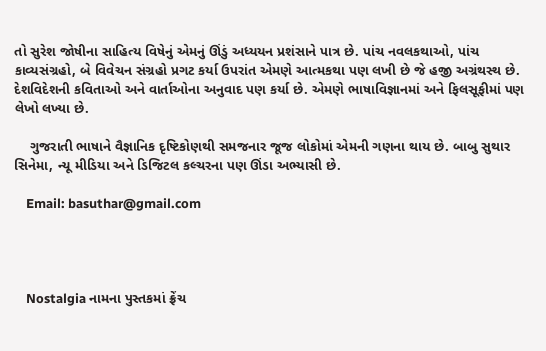તો સુરેશ જોષીના સાહિત્ય વિષેનું એમનું ઊંડું અધ્યયન પ્રશંસાને પાત્ર છે. પાંચ નવલકથાઓ, પાંચ કાવ્યસંગ્રહો, બે વિવેચન સંગ્રહો પ્રગટ કર્યા ઉપરાંત એમણે આત્મકથા પણ લખી છે જે હજી અગ્રંથસ્થ છે. દેશવિદેશની કવિતાઓ અને વાર્તાઓના અનુવાદ પણ કર્યા છે. એમણે ભાષાવિજ્ઞાનમાં અને ફિલસૂફીમાં પણ લેખો લખ્યા છે.

    ગુજરાતી ભાષાને વૈજ્ઞાનિક દૃષ્ટિકોણથી સમજનાર જૂજ લોકોમાં એમની ગણના થાય છે. બાબુ સુથાર સિનેમા, ન્યૂ મીડિયા અને ડિજિટલ કલ્ચરના પણ ઊંડા અભ્યાસી છે.

    Email: basuthar@gmail.com




    Nostalgia નામના પુસ્તકમાં ફ્રેંચ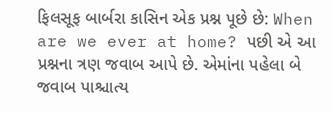ફિલસૂફ બાર્બરા કાસિન એક પ્રશ્ન પૂછે છે: When are we ever at home? પછી એ આ પ્રશ્નના ત્રણ જવાબ આપે છે. એમાંના પહેલા બે જવાબ પાશ્ચાત્ય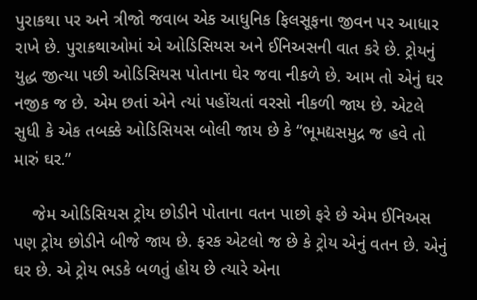પુરાકથા પર અને ત્રીજો જવાબ એક આધુનિક ફિલસૂફના જીવન પર આધાર રાખે છે. પુરાકથાઓમાં એ ઓડિસિયસ અને ઈનિઅસની વાત કરે છે. ટ્રોયનું યુદ્ધ જીત્યા પછી ઓડિસિયસ પોતાના ઘેર જવા નીકળે છે. આમ તો એનું ઘર નજીક જ છે. એમ છતાં એને ત્યાં પહોંચતાં વરસો નીકળી જાય છે. એટલે સુધી કે એક તબક્કે ઓડિસિયસ બોલી જાય છે કે “ભૂમદ્યસમુદ્ર જ હવે તો મારું ઘર.”

    જેમ ઓડિસિયસ ટ્રોય છોડીને પોતાના વતન પાછો ફરે છે એમ ઈનિઅસ પણ ટ્રોય છોડીને બીજે જાય છે. ફરક એટલો જ છે કે ટ્રોય એનું વતન છે. એનું ઘર છે. એ ટ્રોય ભડકે બળતું હોય છે ત્યારે એના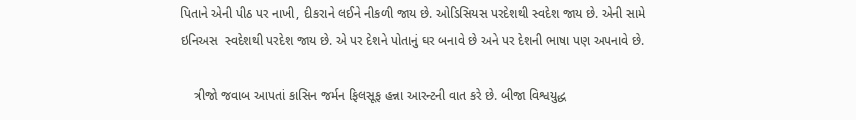પિતાને એની પીઠ પર નાખી, દીકરાને લઈને નીકળી જાય છે. ઓડિસિયસ પરદેશથી સ્વદેશ જાય છે. એની સામે ઇનિઅસ  સ્વદેશથી પરદેશ જાય છે. એ પર દેશને પોતાનું ઘર બનાવે છે અને પર દેશની ભાષા પણ અપનાવે છે.

    ત્રીજો જવાબ આપતાં કાસિન જર્મન ફિલસૂફ હન્ના આરન્ટની વાત કરે છે. બીજા વિશ્વયુદ્ધ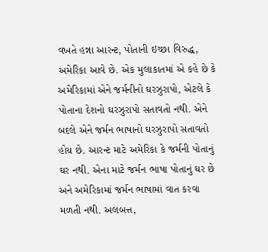વખતે હન્ના આરન્ટ, પોતાની ઇચ્છા વિરુદ્ધ, અમેરિકા આવે છે. એક મુલાકાતમાં એ કહે છે કે અમેરિકામાં એને જર્મનીનો ઘરઝુરાપો, એટલે કે પોતાના દેશનો ઘરઝુરાપો સતાવતો નથી. એને બદલે એને જર્મન ભાષાનો ઘરઝુરાપો સતાવતો હોય છે. આરન્ટ માટે અમેરિકા કે જર્મની પોતાનું ઘર નથી. એના માટે જર્મન ભાષા પોતાનું ઘર છે અને અમેરિકામાં જર્મન ભાષામાં વાત કરવા મળતી નથી. અલબત્ત,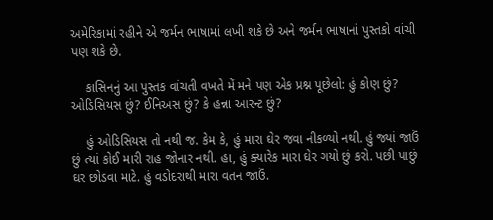અમેરિકામાં રહીને એ જર્મન ભાષામાં લખી શકે છે અને જર્મન ભાષાનાં પુસ્તકો વાંચી પણ શકે છે.

    કાસિનનું આ પુસ્તક વાંચતી વખતે મેં મને પણ એક પ્રશ્ન પૂછેલો: હું કોણ છું? ઓડિસિયસ છું? ઈનિઅસ છું? કે હન્ના આરન્ટ છું?

    હું ઓડિસિયસ તો નથી જ. કેમ કે, હું મારા ઘેર જવા નીકળ્યો નથી. હું જ્યાં જાઉં છું ત્યાં કોઈ મારી રાહ જોનાર નથી. હા, હું ક્યારેક મારા ઘેર ગયો છું કરો. પછી પાછું ઘર છોડવા માટે. હું વડોદરાથી મારા વતન જાઉં.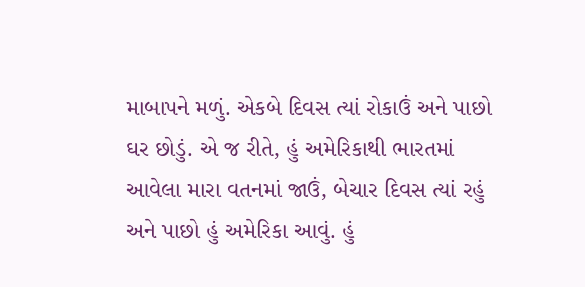માબાપને મળું. એકબે દિવસ ત્યાં રોકાઉં અને પાછો ઘર છોડું. એ જ રીતે, હું અમેરિકાથી ભારતમાં આવેલા મારા વતનમાં જાઉં, બેચાર દિવસ ત્યાં રહું અને પાછો હું અમેરિકા આવું. હું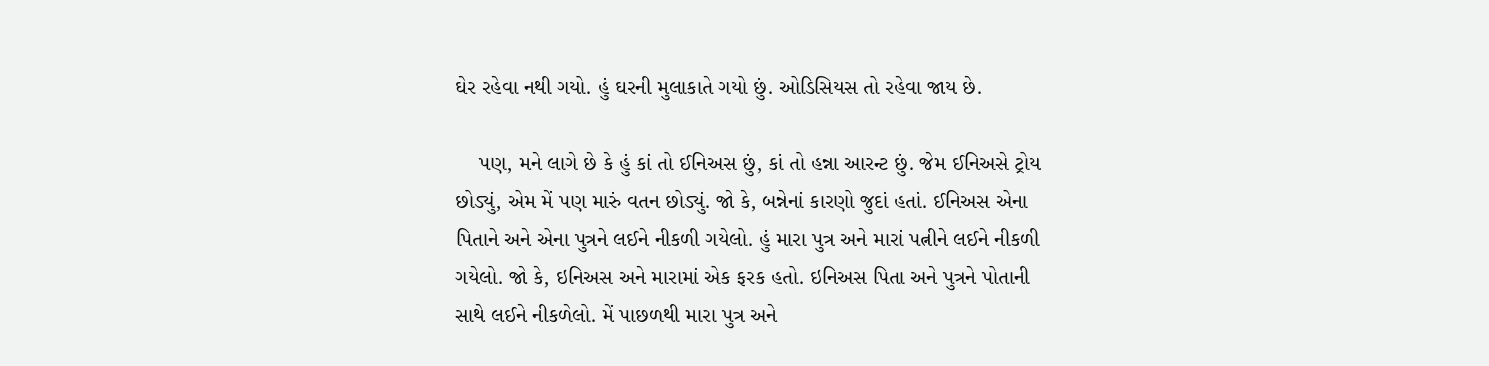ઘેર રહેવા નથી ગયો. હું ઘરની મુલાકાતે ગયો છું. ઓડિસિયસ તો રહેવા જાય છે.

    પણ, મને લાગે છે કે હું કાં તો ઈનિઅસ છું, કાં તો હન્ના આરન્ટ છું. જેમ ઈનિઅસે ટ્રોય છોડ્યું, એમ મેં પણ મારું વતન છોડ્યું. જો કે, બન્નેનાં કારણો જુદાં હતાં. ઈનિઅસ એના પિતાને અને એના પુત્રને લઈને નીકળી ગયેલો. હું મારા પુત્ર અને મારાં પત્નીને લઈને નીકળી ગયેલો. જો કે, ઇનિઅસ અને મારામાં એક ફરક હતો. ઇનિઅસ પિતા અને પુત્રને પોતાની સાથે લઈને નીકળેલો. મેં પાછળથી મારા પુત્ર અને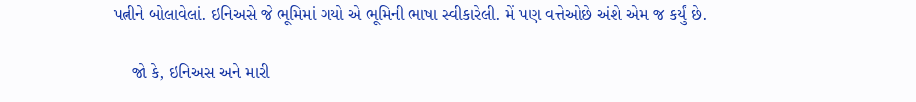પત્નીને બોલાવેલાં. ઇનિઅસે જે ભૂમિમાં ગયો એ ભૂમિની ભાષા સ્વીકારેલી. મેં પણ વત્તેઓછે અંશે એમ જ કર્યું છે.

    જો કે, ઇનિઅસ અને મારી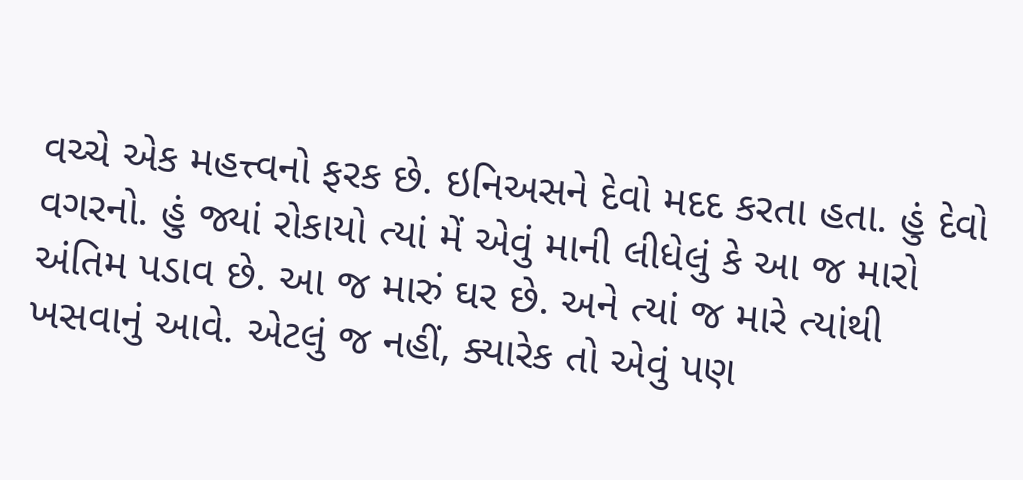વચ્ચે એક મહત્ત્વનો ફરક છે. ઇનિઅસને દેવો મદદ કરતા હતા. હું દેવો વગરનો. હું જ્યાં રોકાયો ત્યાં મેં એવું માની લીધેલું કે આ જ મારો અંતિમ પડાવ છે. આ જ મારું ઘર છે. અને ત્યાં જ મારે ત્યાંથી ખસવાનું આવે. એટલું જ નહીં, ક્યારેક તો એવું પણ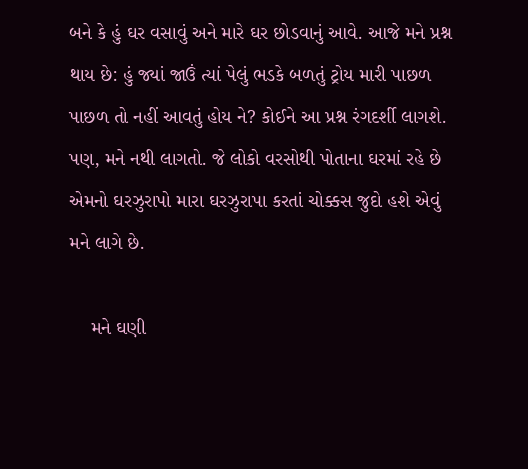બને કે હું ઘર વસાવું અને મારે ઘર છોડવાનું આવે. આજે મને પ્રશ્ન થાય છે: હું જ્યાં જાઉં ત્યાં પેલું ભડકે બળતું ટ્રોય મારી પાછળ પાછળ તો નહીં આવતું હોય ને? કોઈને આ પ્રશ્ન રંગદર્શી લાગશે. પણ, મને નથી લાગતો. જે લોકો વરસોથી પોતાના ઘરમાં રહે છે એમનો ઘરઝુરાપો મારા ઘરઝુરાપા કરતાં ચોક્કસ જુદો હશે એવું મને લાગે છે.

    મને ઘણી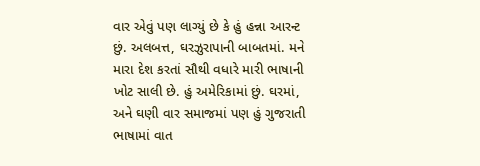વાર એવું પણ લાગ્યું છે કે હું હન્ના આરન્ટ છું. અલબત્ત, ઘરઝુરાપાની બાબતમાં. મને મારા દેશ કરતાં સૌથી વધારે મારી ભાષાની ખોટ સાલી છે. હું અમેરિકામાં છું. ઘરમાં, અને ઘણી વાર સમાજમાં પણ હું ગુજરાતી ભાષામાં વાત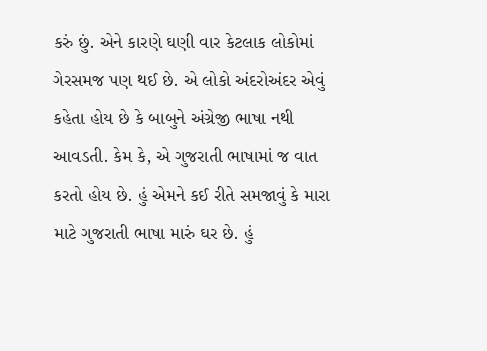કરું છું. એને કારણે ઘણી વાર કેટલાક લોકોમાં ગેરસમજ પણ થઈ છે. એ લોકો અંદરોઅંદર એવું કહેતા હોય છે કે બાબુને અંગ્રેજી ભાષા નથી આવડતી. કેમ કે, એ ગુજરાતી ભાષામાં જ વાત કરતો હોય છે. હું એમને કઈ રીતે સમજાવું કે મારા માટે ગુજરાતી ભાષા મારું ઘર છે. હું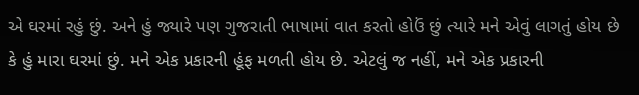એ ઘરમાં રહું છું. અને હું જ્યારે પણ ગુજરાતી ભાષામાં વાત કરતો હોઉં છું ત્યારે મને એવું લાગતું હોય છે કે હું મારા ઘરમાં છું. મને એક પ્રકારની હૂંફ મળતી હોય છે. એટલું જ નહીં, મને એક પ્રકારની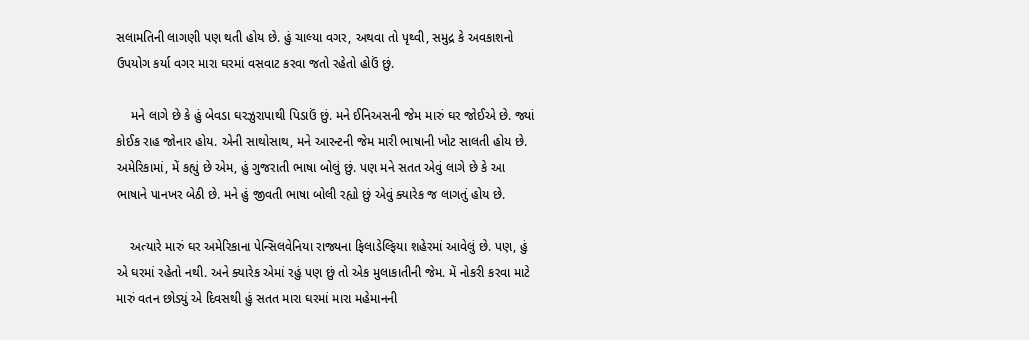સલામતિની લાગણી પણ થતી હોય છે. હું ચાલ્યા વગર, અથવા તો પૃથ્વી, સમુદ્ર કે અવકાશનો ઉપયોગ કર્યા વગર મારા ઘરમાં વસવાટ કરવા જતો રહેતો હોઉં છું.

    મને લાગે છે કે હું બેવડા ઘરઝુરાપાથી પિડાઉં છું. મને ઈનિઅસની જેમ મારું ઘર જોઈએ છે. જ્યાં કોઈક રાહ જોનાર હોય. એની સાથોસાથ, મને આરન્ટની જેમ મારી ભાષાની ખોટ સાલતી હોય છે. અમેરિકામાં, મેં કહ્યું છે એમ, હું ગુજરાતી ભાષા બોલું છું. પણ મને સતત એવું લાગે છે કે આ ભાષાને પાનખર બેઠી છે. મને હું જીવતી ભાષા બોલી રહ્યો છું એવું ક્યારેક જ લાગતું હોય છે.

    અત્યારે મારું ઘર અમેરિકાના પેન્સિલવેનિયા રાજ્યના ફિલાડેલ્ફિયા શહેરમાં આવેલું છે. પણ, હું એ ઘરમાં રહેતો નથી. અને ક્યારેક એમાં રહું પણ છું તો એક મુલાકાતીની જેમ. મેં નોકરી કરવા માટે મારું વતન છોડ્યું એ દિવસથી હું સતત મારા ઘરમાં મારા મહેમાનની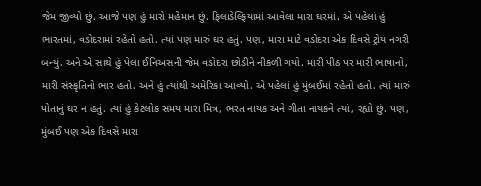જેમ જીવ્યો છું. આજે પણ હું મારો મહેમાન છું. ફિલાડેલ્ફિયામાં આવેલા મારા ઘરમાં. એ પહેલાં હું ભારતમાં, વડોદરામાં રહેતો હતો. ત્યાં પણ મારું ઘર હતું. પણ, મારા માટે વડોદરા એક દિવસે ટ્રોય નગરી બન્યું. અને એ સાથે હું પેલા ઈનિઅસની જેમ વડોદરા છોડીને નીકળી ગયો. મારી પીઠ પર મારી ભાષાનો, મારી સંસ્કૃતિનો ભાર હતો. અને હું ત્યાંથી અમેરિકા આવ્યો. એ પહેલાં હું મુંબઈમાં રહેતો હતો. ત્યાં મારું પોતાનું ઘર ન હતું. ત્યાં હું કેટલોક સમય મારા મિત્ર, ભરત નાયક અને ગીતા નાયકને ત્યાં, રહ્યો છું. પણ, મુંબઈ પણ એક દિવસે મારા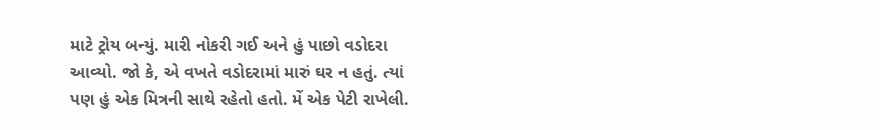માટે ટ્રોય બન્યું. મારી નોકરી ગઈ અને હું પાછો વડોદરા આવ્યો. જો કે, એ વખતે વડોદરામાં મારું ઘર ન હતું. ત્યાં પણ હું એક મિત્રની સાથે રહેતો હતો. મેં એક પેટી રાખેલી.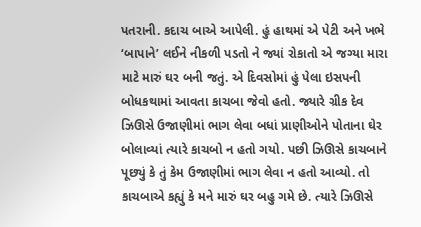પતરાની. કદાચ બાએ આપેલી. હું હાથમાં એ પેટી અને ખભે ‘બાપાને’ લઈને નીકળી પડતો ને જ્યાં રોકાતો એ જગ્યા મારા માટે મારું ઘર બની જતું. એ દિવસોમાં હું પેલા ઇસપની બોધકથામાં આવતા કાચબા જેવો હતો. જ્યારે ગ્રીક દેવ ઝિઊસે ઉજાણીમાં ભાગ લેવા બધાં પ્રાણીઓને પોતાના ઘેર બોલાવ્યાં ત્યારે કાચબો ન હતો ગયો. પછી ઝિઊસે કાચબાને પૂછ્યું કે તું કેમ ઉજાણીમાં ભાગ લેવા ન હતો આવ્યો. તો કાચબાએ કહ્યું કે મને મારું ઘર બહુ ગમે છે. ત્યારે ઝિઊસે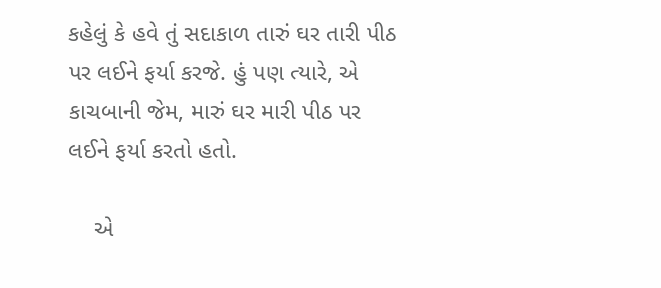કહેલું કે હવે તું સદાકાળ તારું ઘર તારી પીઠ પર લઈને ફર્યા કરજે. હું પણ ત્યારે, એ કાચબાની જેમ, મારું ઘર મારી પીઠ પર લઈને ફર્યા કરતો હતો.

    એ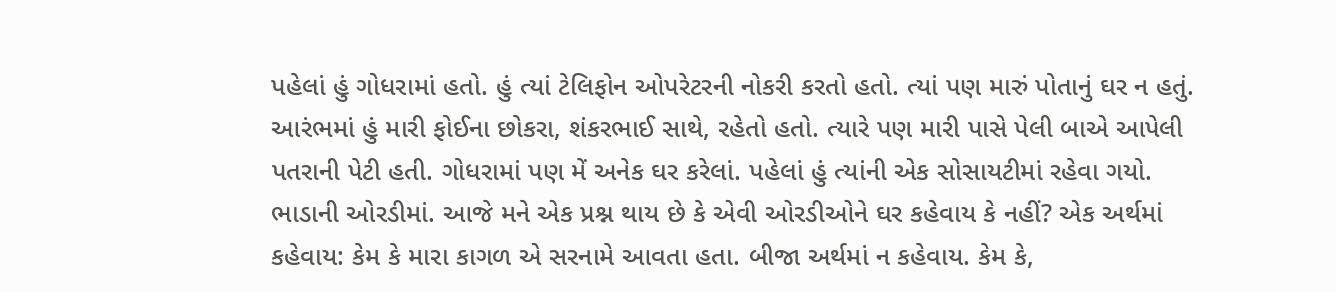પહેલાં હું ગોધરામાં હતો. હું ત્યાં ટેલિફોન ઓપરેટરની નોકરી કરતો હતો. ત્યાં પણ મારું પોતાનું ઘર ન હતું. આરંભમાં હું મારી ફોઈના છોકરા, શંકરભાઈ સાથે, રહેતો હતો. ત્યારે પણ મારી પાસે પેલી બાએ આપેલી પતરાની પેટી હતી. ગોધરામાં પણ મેં અનેક ઘર કરેલાં. પહેલાં હું ત્યાંની એક સોસાયટીમાં રહેવા ગયો. ભાડાની ઓરડીમાં. આજે મને એક પ્રશ્ન થાય છે કે એવી ઓરડીઓને ઘર કહેવાય કે નહીં? એક અર્થમાં કહેવાય: કેમ કે મારા કાગળ એ સરનામે આવતા હતા. બીજા અર્થમાં ન કહેવાય. કેમ કે,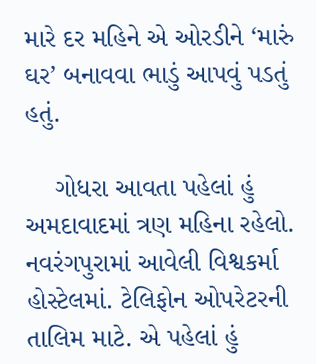મારે દર મહિને એ ઓરડીને ‘મારું ઘર’ બનાવવા ભાડું આપવું પડતું હતું.

    ગોધરા આવતા પહેલાં હું અમદાવાદમાં ત્રણ મહિના રહેલો. નવરંગપુરામાં આવેલી વિશ્વકર્મા હોસ્ટેલમાં. ટેલિફોન ઓપરેટરની તાલિમ માટે. એ પહેલાં હું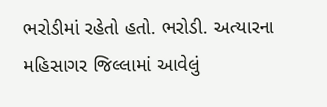ભરોડીમાં રહેતો હતો. ભરોડી. અત્યારના મહિસાગર જિલ્લામાં આવેલું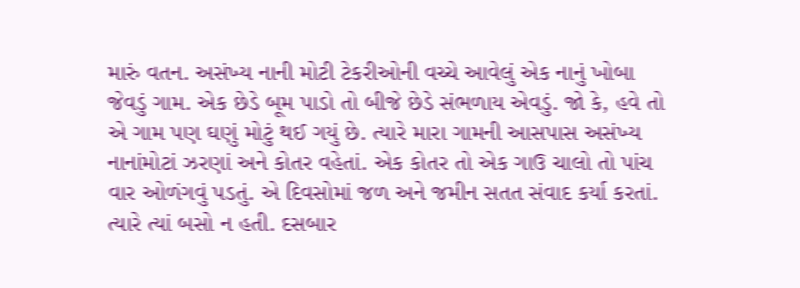મારું વતન. અસંખ્ય નાની મોટી ટેકરીઓની વચ્ચે આવેલું એક નાનું ખોબા જેવડું ગામ. એક છેડે બૂમ પાડો તો બીજે છેડે સંભળાય એવડું. જો કે, હવે તો એ ગામ પણ ઘણું મોટું થઈ ગયું છે. ત્યારે મારા ગામની આસપાસ અસંખ્ય નાનાંમોટાં ઝરણાં અને કોતર વહેતાં. એક કોતર તો એક ગાઉ ચાલો તો પાંચ વાર ઓળંગવું પડતું. એ દિવસોમાં જળ અને જમીન સતત સંવાદ કર્યા કરતાં. ત્યારે ત્યાં બસો ન હતી. દસબાર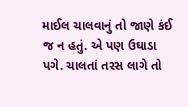માઈલ ચાલવાનું તો જાણે કંઈ જ ન હતું. એ પણ ઉઘાડા પગે. ચાલતાં તરસ લાગે તો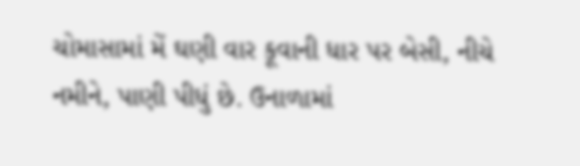ચોમાસામાં મેં ઘણી વાર કૂવાની ધાર પર બેસી, નીચે નમીને, પાણી પીધું છે. ઉનાળામાં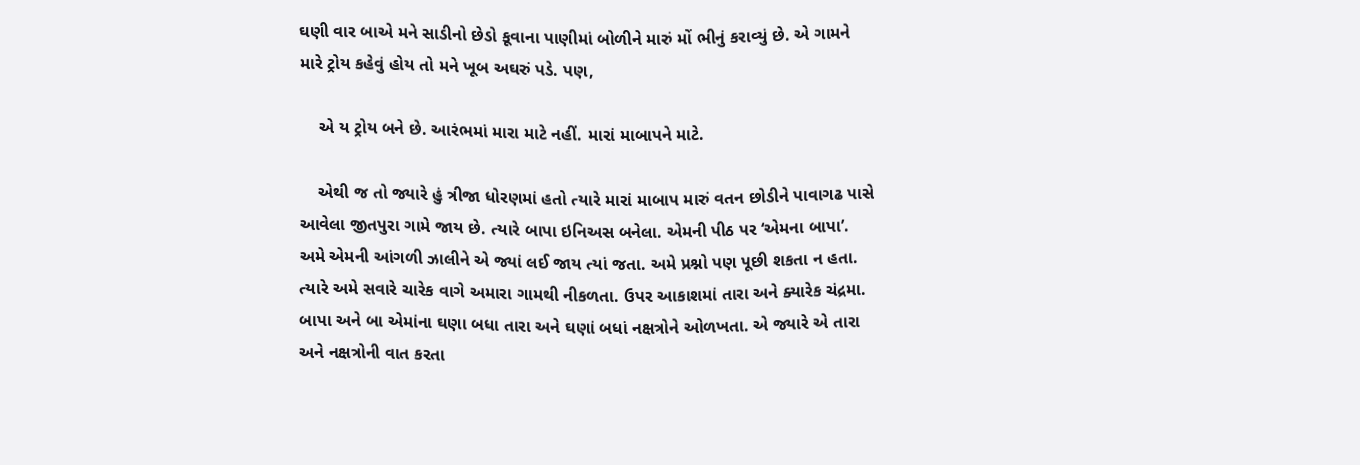ઘણી વાર બાએ મને સાડીનો છેડો કૂવાના પાણીમાં બોળીને મારું મોં ભીનું કરાવ્યું છે. એ ગામને મારે ટ્રોય કહેવું હોય તો મને ખૂબ અઘરું પડે. પણ,

    એ ય ટ્રોય બને છે. આરંભમાં મારા માટે નહીં. મારાં માબાપને માટે.

    એથી જ તો જ્યારે હું ત્રીજા ધોરણમાં હતો ત્યારે મારાં માબાપ મારું વતન છોડીને પાવાગઢ પાસે આવેલા જીતપુરા ગામે જાય છે. ત્યારે બાપા ઇનિઅસ બનેલા. એમની પીઠ પર ‘એમના બાપા’. અમે એમની આંગળી ઝાલીને એ જ્યાં લઈ જાય ત્યાં જતા. અમે પ્રશ્નો પણ પૂછી શકતા ન હતા.  ત્યારે અમે સવારે ચારેક વાગે અમારા ગામથી નીકળતા. ઉપર આકાશમાં તારા અને ક્યારેક ચંદ્રમા. બાપા અને બા એમાંના ઘણા બધા તારા અને ઘણાં બધાં નક્ષત્રોને ઓળખતા. એ જ્યારે એ તારા અને નક્ષત્રોની વાત કરતા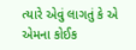ત્યારે એવું લાગતું કે એ એમના કોઈક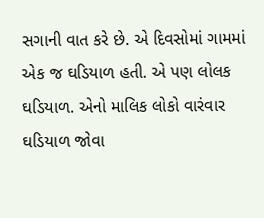સગાની વાત કરે છે. એ દિવસોમાં ગામમાં એક જ ઘડિયાળ હતી. એ પણ લોલક ઘડિયાળ. એનો માલિક લોકો વારંવાર ઘડિયાળ જોવા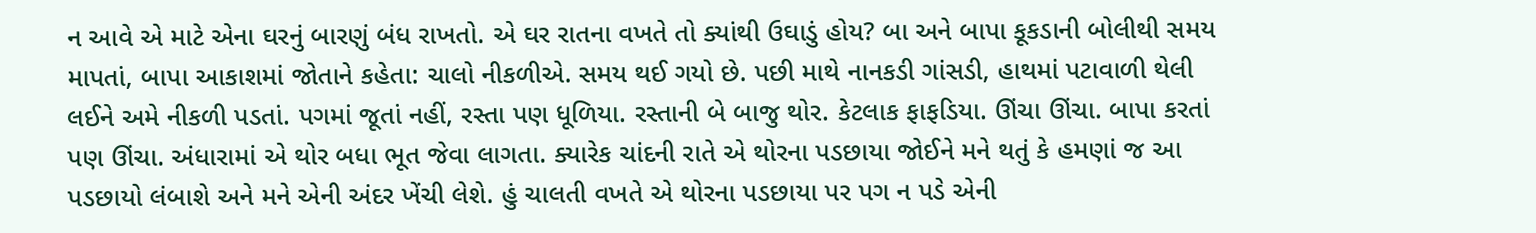ન આવે એ માટે એના ઘરનું બારણું બંધ રાખતો. એ ઘર રાતના વખતે તો ક્યાંથી ઉઘાડું હોય? બા અને બાપા કૂકડાની બોલીથી સમય માપતાં, બાપા આકાશમાં જોતાને કહેતા: ચાલો નીકળીએ. સમય થઈ ગયો છે. પછી માથે નાનકડી ગાંસડી, હાથમાં પટાવાળી થેલી લઈને અમે નીકળી પડતાં. પગમાં જૂતાં નહીં, રસ્તા પણ ધૂળિયા. રસ્તાની બે બાજુ થોર. કેટલાક ફાફડિયા. ઊંચા ઊંચા. બાપા કરતાં પણ ઊંચા. અંધારામાં એ થોર બધા ભૂત જેવા લાગતા. ક્યારેક ચાંદની રાતે એ થોરના પડછાયા જોઈને મને થતું કે હમણાં જ આ પડછાયો લંબાશે અને મને એની અંદર ખેંચી લેશે. હું ચાલતી વખતે એ થોરના પડછાયા પર પગ ન પડે એની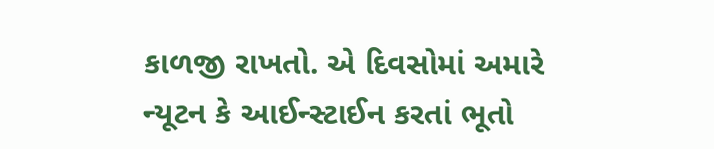કાળજી રાખતો. એ દિવસોમાં અમારે ન્યૂટન કે આઈન્સ્ટાઈન કરતાં ભૂતો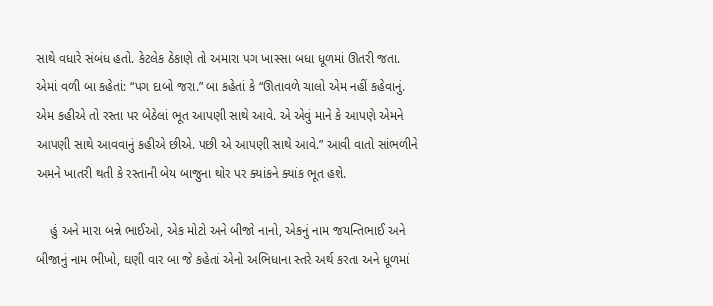સાથે વધારે સંબંધ હતો. કેટલેક ઠેકાણે તો અમારા પગ ખાસ્સા બધા ધૂળમાં ઊતરી જતા. એમાં વળી બા કહેતાં: “પગ દાબો જરા.” બા કહેતાં કે “ઊતાવળે ચાલો એમ નહીં કહેવાનું. એમ કહીએ તો રસ્તા પર બેઠેલાં ભૂત આપણી સાથે આવે. એ એવું માને કે આપણે એમને આપણી સાથે આવવાનું કહીએ છીએ. પછી એ આપણી સાથે આવે.” આવી વાતો સાંભળીને અમને ખાતરી થતી કે રસ્તાની બેય બાજુના થોર પર ક્યાંકને ક્યાંક ભૂત હશે.

    હું અને મારા બન્ને ભાઈઓ, એક મોટો અને બીજો નાનો, એકનું નામ જયન્તિભાઈ અને બીજાનું નામ ભીખો, ઘણી વાર બા જે કહેતાં એનો અભિધાના સ્તરે અર્થ કરતા અને ધૂળમાં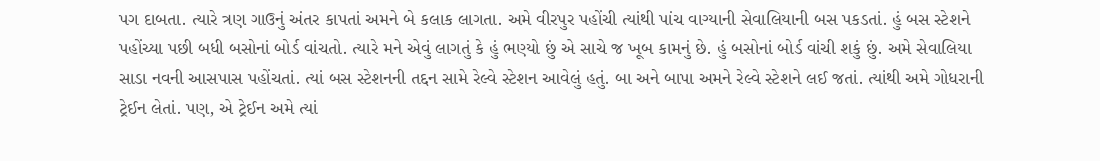પગ દાબતા. ત્યારે ત્રણ ગાઉનું અંતર કાપતાં અમને બે કલાક લાગતા. અમે વીરપુર પહોંચી ત્યાંથી પાંચ વાગ્યાની સેવાલિયાની બસ પકડતાં. હું બસ સ્ટેશને પહોંચ્યા પછી બધી બસોનાં બોર્ડ વાંચતો. ત્યારે મને એવું લાગતું કે હું ભણ્યો છું એ સાચે જ ખૂબ કામનું છે. હું બસોનાં બોર્ડ વાંચી શકું છું. અમે સેવાલિયા સાડા નવની આસપાસ પહોંચતાં. ત્યાં બસ સ્ટેશનની તદ્દન સામે રેલ્વે સ્ટેશન આવેલું હતું. બા અને બાપા અમને રેલ્વે સ્ટેશને લઈ જતાં. ત્યાંથી અમે ગોધરાની ટ્રેઈન લેતાં. પણ, એ ટ્રેઈન અમે ત્યાં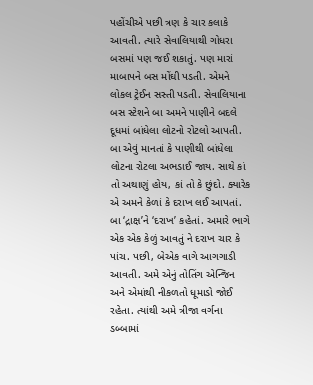પહોંચીએ પછી ત્રણ કે ચાર કલાકે આવતી. ત્યારે સેવાલિયાથી ગોધરા બસમાં પણ જઈ શકાતું. પણ મારાં માબાપને બસ મોંઘી પડતી. એમને લોકલ ટ્રેઈન સસ્તી પડતી. સેવાલિયાના બસ સ્ટેશને બા અમને પાણીને બદલે દૂધમાં બાંધેલા લોટનો રોટલો આપતી. બા એવું માનતાં કે પાણીથી બાંધેલા લોટના રોટલા અભડાઈ જાય. સાથે કાં તો અથાણું હોય, કાં તો કે છુંદો. ક્યારેક એ અમને કેળાં કે દરાખ લઈ આપતાં. બા ‘દ્રાક્ષ’ને ‘દરાખ’ કહેતાં. અમારે ભાગે એક એક કેળું આવતું ને દરાખ ચાર કે પાંચ. પછી, બેએક વાગે આગગાડી આવતી. અમે એનું તોતિંગ એન્જિન અને એમાંથી નીકળતો ધૂમાડો જોઈ રહેતા. ત્યાંથી અમે ત્રીજા વર્ગના ડબ્બામાં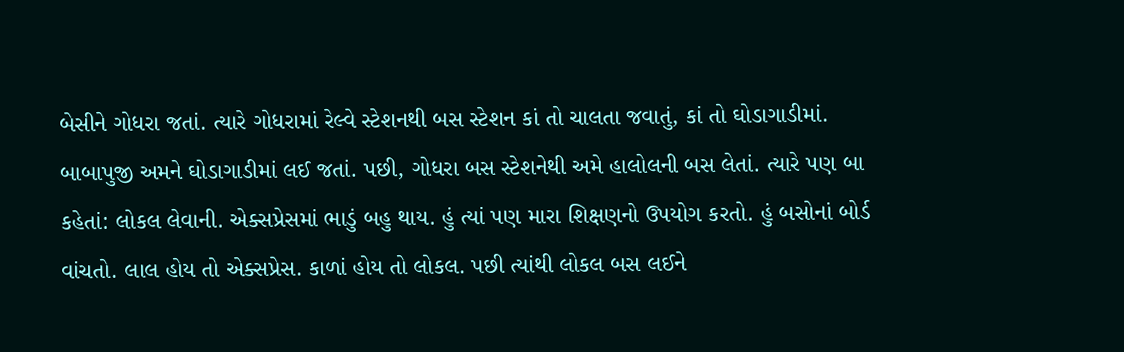બેસીને ગોધરા જતાં. ત્યારે ગોધરામાં રેલ્વે સ્ટેશનથી બસ સ્ટેશન કાં તો ચાલતા જવાતું, કાં તો ઘોડાગાડીમાં. બાબાપુજી અમને ઘોડાગાડીમાં લઈ જતાં. પછી, ગોધરા બસ સ્ટેશનેથી અમે હાલોલની બસ લેતાં. ત્યારે પણ બા કહેતાં: લોકલ લેવાની. એક્સપ્રેસમાં ભાડું બહુ થાય. હું ત્યાં પણ મારા શિક્ષણનો ઉપયોગ કરતો. હું બસોનાં બોર્ડ વાંચતો. લાલ હોય તો એક્સપ્રેસ. કાળાં હોય તો લોકલ. પછી ત્યાંથી લોકલ બસ લઈને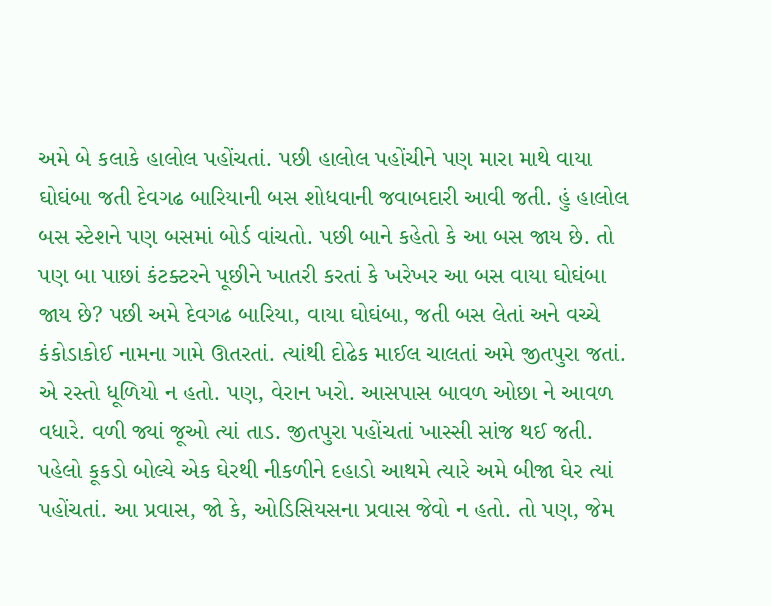અમે બે કલાકે હાલોલ પહોંચતાં. પછી હાલોલ પહોંચીને પણ મારા માથે વાયા ઘોઘંબા જતી દેવગઢ બારિયાની બસ શોધવાની જવાબદારી આવી જતી. હું હાલોલ બસ સ્ટેશને પણ બસમાં બોર્ડ વાંચતો. પછી બાને કહેતો કે આ બસ જાય છે. તો પણ બા પાછાં કંટક્ટરને પૂછીને ખાતરી કરતાં કે ખરેખર આ બસ વાયા ઘોઘંબા જાય છે? પછી અમે દેવગઢ બારિયા, વાયા ઘોઘંબા, જતી બસ લેતાં અને વચ્ચે કંકોડાકોઈ નામના ગામે ઊતરતાં. ત્યાંથી દોઢેક માઈલ ચાલતાં અમે જીતપુરા જતાં. એ રસ્તો ધૂળિયો ન હતો. પણ, વેરાન ખરો. આસપાસ બાવળ ઓછા ને આવળ વધારે. વળી જ્યાં જૂઓ ત્યાં તાડ. જીતપુરા પહોંચતાં ખાસ્સી સાંજ થઈ જતી. પહેલો કૂકડો બોલ્યે એક ઘેરથી નીકળીને દહાડો આથમે ત્યારે અમે બીજા ઘેર ત્યાં પહોંચતાં. આ પ્રવાસ, જો કે, ઓડિસિયસના પ્રવાસ જેવો ન હતો. તો પણ, જેમ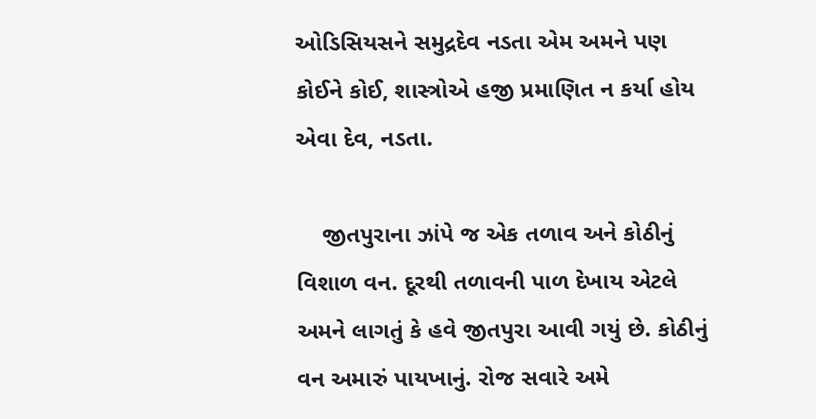ઓડિસિયસને સમુદ્રદેવ નડતા એમ અમને પણ કોઈને કોઈ, શાસ્ત્રોએ હજી પ્રમાણિત ન કર્યા હોય એવા દેવ, નડતા.

    જીતપુરાના ઝાંપે જ એક તળાવ અને કોઠીનું વિશાળ વન. દૂરથી તળાવની પાળ દેખાય એટલે અમને લાગતું કે હવે જીતપુરા આવી ગયું છે. કોઠીનું વન અમારું પાયખાનું. રોજ સવારે અમે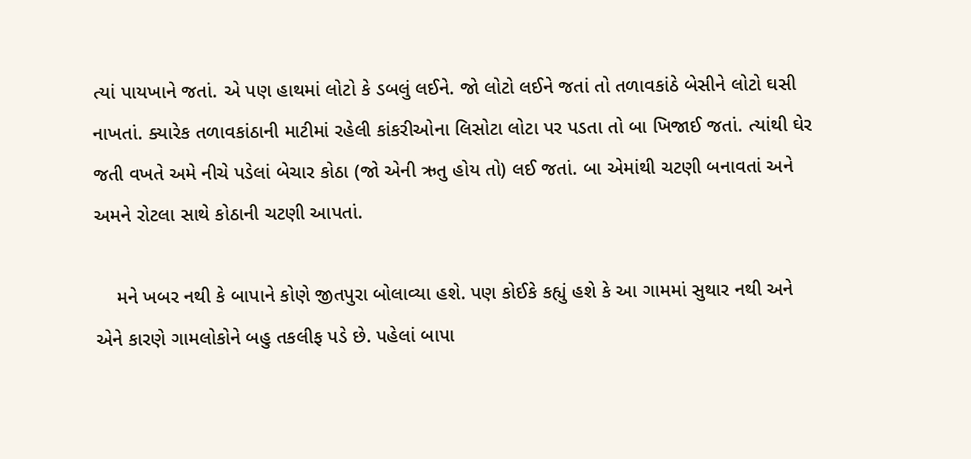ત્યાં પાયખાને જતાં. એ પણ હાથમાં લોટો કે ડબલું લઈને. જો લોટો લઈને જતાં તો તળાવકાંઠે બેસીને લોટો ઘસી નાખતાં. ક્યારેક તળાવકાંઠાની માટીમાં રહેલી કાંકરીઓના લિસોટા લોટા પર પડતા તો બા ખિજાઈ જતાં. ત્યાંથી ઘેર જતી વખતે અમે નીચે પડેલાં બેચાર કોઠા (જો એની ઋતુ હોય તો) લઈ જતાં. બા એમાંથી ચટણી બનાવતાં અને અમને રોટલા સાથે કોઠાની ચટણી આપતાં.

    મને ખબર નથી કે બાપાને કોણે જીતપુરા બોલાવ્યા હશે. પણ કોઈકે કહ્યું હશે કે આ ગામમાં સુથાર નથી અને એને કારણે ગામલોકોને બહુ તકલીફ પડે છે. પહેલાં બાપા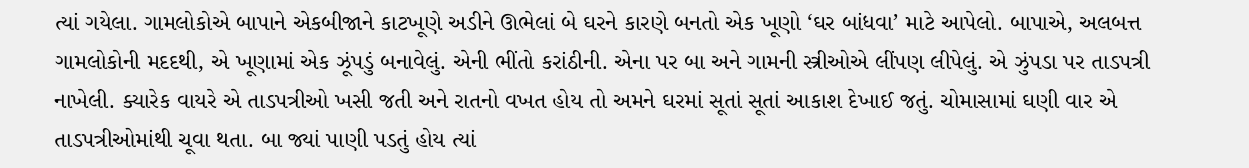ત્યાં ગયેલા. ગામલોકોએ બાપાને એકબીજાને કાટખૂણે અડીને ઊભેલાં બે ઘરને કારણે બનતો એક ખૂણો ‘ઘર બાંધવા’ માટે આપેલો. બાપાએ, અલબત્ત ગામલોકોની મદદથી, એ ખૂણામાં એક ઝૂંપડું બનાવેલું. એની ભીંતો કરાંઠીની. એના પર બા અને ગામની સ્ત્રીઓએ લીંપણ લીપેલું. એ ઝુંપડા પર તાડપત્રી નાખેલી. ક્યારેક વાયરે એ તાડપત્રીઓ ખસી જતી અને રાતનો વખત હોય તો અમને ઘરમાં સૂતાં સૂતાં આકાશ દેખાઈ જતું. ચોમાસામાં ઘણી વાર એ તાડપત્રીઓમાંથી ચૂવા થતા. બા જ્યાં પાણી પડતું હોય ત્યાં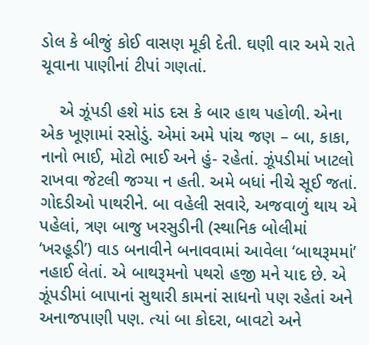ડોલ કે બીજું કોઈ વાસણ મૂકી દેતી. ઘણી વાર અમે રાતે ચૂવાના પાણીનાં ટીપાં ગણતાં.

    એ ઝૂંપડી હશે માંડ દસ કે બાર હાથ પહોળી. એના એક ખૂણામાં રસોડું. એમાં અમે પાંચ જણ – બા, કાકા, નાનો ભાઈ, મોટો ભાઈ અને હું- રહેતાં. ઝૂંપડીમાં ખાટલો રાખવા જેટલી જગ્યા ન હતી. અમે બધાં નીચે સૂઈ જતાં. ગોદડીઓ પાથરીને. બા વહેલી સવારે, અજવાળું થાય એ પહેલાં, ત્રણ બાજુ ખરસુડીની (સ્થાનિક બોલીમાં ‘ખરહૂડી’) વાડ બનાવીને બનાવવામાં આવેલા ‘બાથરૂમમાં’ નહાઈ લેતાં. એ બાથરૂમનો પથરો હજી મને યાદ છે. એ ઝૂંપડીમાં બાપાનાં સુથારી કામનાં સાધનો પણ રહેતાં અને અનાજપાણી પણ. ત્યાં બા કોદરા, બાવટો અને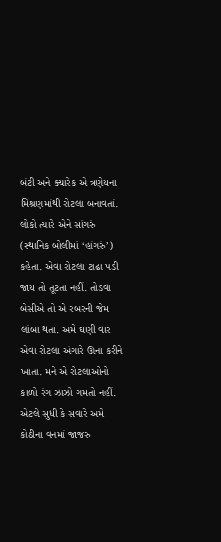બંટી અને ક્યારેક એ ત્રણેયના મિશ્રણમાંથી રોટલા બનાવતાં. લોકો ત્યારે એને સાંગરું (સ્થાનિક બોલીમાં ‘હાંગરું’) કહેતા. એવા રોટલા ટાઢા પડી જાય તો તૂટતા નહીં. તોડવા બેસીએ તો એ રબરની જેમ લાંબા થતા. અમે ઘણી વાર એવા રોટલા અંગારે ઊના કરીને ખાતા. મને એ રોટલાઓનો કાળો રંગ ઝાઝો ગમતો નહીં. એટલે સુધી કે સવારે અમે કોઠીના વનમાં જાજરુ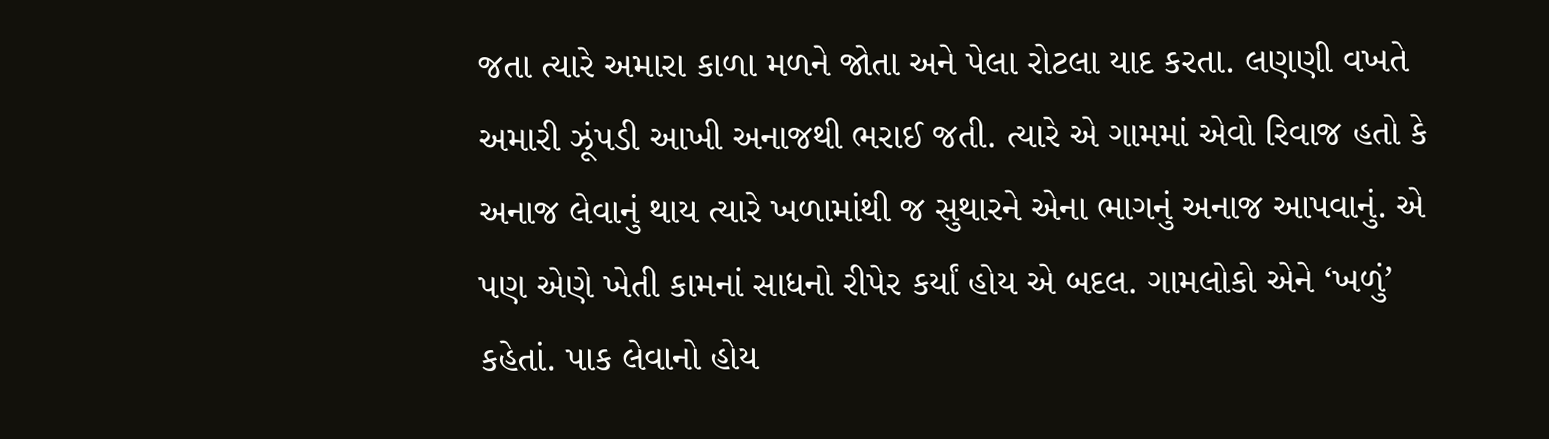જતા ત્યારે અમારા કાળા મળને જોતા અને પેલા રોટલા યાદ કરતા. લણણી વખતે અમારી ઝૂંપડી આખી અનાજથી ભરાઈ જતી. ત્યારે એ ગામમાં એવો રિવાજ હતો કે અનાજ લેવાનું થાય ત્યારે ખળામાંથી જ સુથારને એના ભાગનું અનાજ આપવાનું. એ પણ એણે ખેતી કામનાં સાધનો રીપેર કર્યાં હોય એ બદલ. ગામલોકો એને ‘ખળું’ કહેતાં. પાક લેવાનો હોય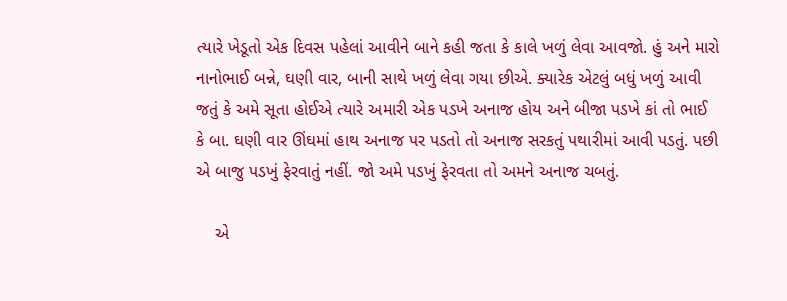ત્યારે ખેડૂતો એક દિવસ પહેલાં આવીને બાને કહી જતા કે કાલે ખળું લેવા આવજો. હું અને મારો નાનોભાઈ બન્ને, ઘણી વાર, બાની સાથે ખળું લેવા ગયા છીએ. ક્યારેક એટલું બધું ખળું આવી જતું કે અમે સૂતા હોઈએ ત્યારે અમારી એક પડખે અનાજ હોય અને બીજા પડખે કાં તો ભાઈ કે બા. ઘણી વાર ઊંઘમાં હાથ અનાજ પર પડતો તો અનાજ સરકતું પથારીમાં આવી પડતું. પછી એ બાજુ પડખું ફેરવાતું નહીં. જો અમે પડખું ફેરવતા તો અમને અનાજ ચબતું.

    એ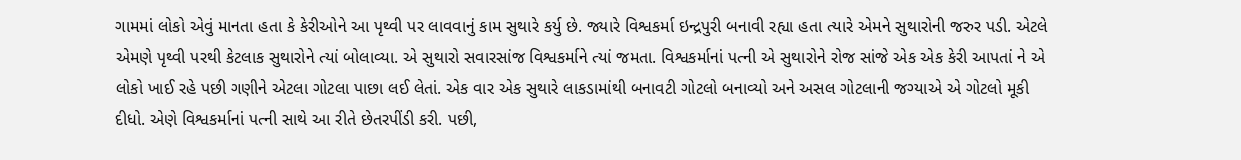ગામમાં લોકો એવું માનતા હતા કે કેરીઓને આ પૃથ્વી પર લાવવાનું કામ સુથારે કર્યુ છે. જ્યારે વિશ્વકર્મા ઇન્દ્રપુરી બનાવી રહ્યા હતા ત્યારે એમને સુથારોની જરુર પડી. એટલે એમણે પૃથ્વી પરથી કેટલાક સુથારોને ત્યાં બોલાવ્યા. એ સુથારો સવારસાંજ વિશ્વકર્માને ત્યાં જમતા. વિશ્વકર્માનાં પત્ની એ સુથારોને રોજ સાંજે એક એક કેરી આપતાં ને એ લોકો ખાઈ રહે પછી ગણીને એટલા ગોટલા પાછા લઈ લેતાં. એક વાર એક સુથારે લાકડામાંથી બનાવટી ગોટલો બનાવ્યો અને અસલ ગોટલાની જગ્યાએ એ ગોટલો મૂકી દીધો. એણે વિશ્વકર્માનાં પત્ની સાથે આ રીતે છેતરપીંડી કરી. પછી,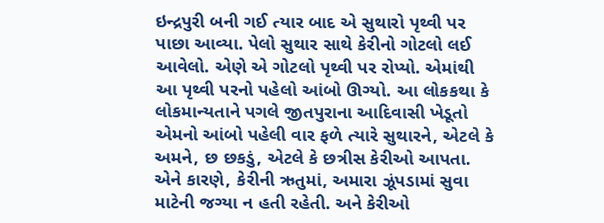ઇન્દ્રપુરી બની ગઈ ત્યાર બાદ એ સુથારો પૃથ્વી પર પાછા આવ્યા. પેલો સુથાર સાથે કેરીનો ગોટલો લઈ આવેલો. એણે એ ગોટલો પૃથ્વી પર રોપ્યો. એમાંથી આ પૃથ્વી પરનો પહેલો આંબો ઊગ્યો. આ લોકકથા કે લોકમાન્યતાને પગલે જીતપુરાના આદિવાસી ખેડૂતો એમનો આંબો પહેલી વાર ફળે ત્યારે સુથારને, એટલે કે અમને, છ છકડું, એટલે કે છત્રીસ કેરીઓ આપતા. એને કારણે, કેરીની ઋતુમાં, અમારા ઝૂંપડામાં સુવા માટેની જગ્યા ન હતી રહેતી. અને કેરીઓ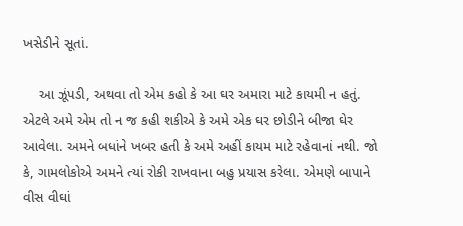ખસેડીને સૂતાં.

    આ ઝૂંપડી, અથવા તો એમ કહો કે આ ઘર અમારા માટે કાયમી ન હતું. એટલે અમે એમ તો ન જ કહી શકીએ કે અમે એક ઘર છોડીને બીજા ઘેર આવેલા. અમને બધાંને ખબર હતી કે અમે અહીં કાયમ માટે રહેવાનાં નથી. જો કે, ગામલોકોએ અમને ત્યાં રોકી રાખવાના બહુ પ્રયાસ કરેલા. એમણે બાપાને વીસ વીઘાં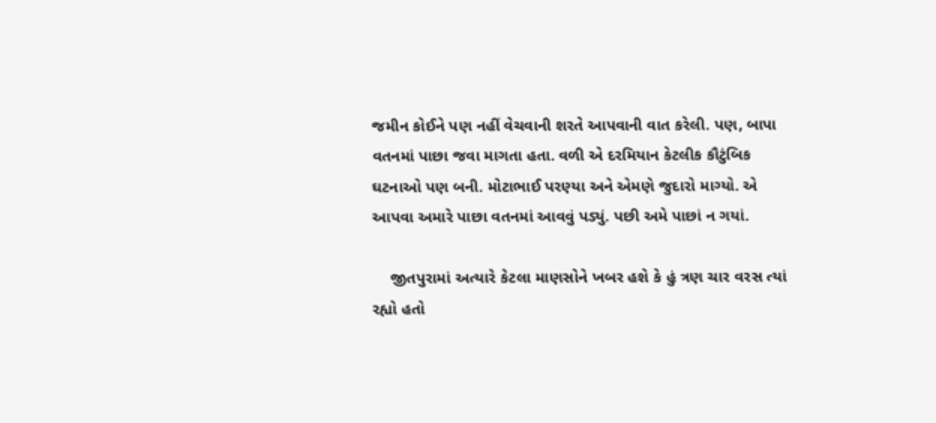જમીન કોઈને પણ નહીં વેચવાની શરતે આપવાની વાત કરેલી. પણ, બાપા વતનમાં પાછા જવા માગતા હતા. વળી એ દરમિયાન કેટલીક કૌટુંબિક ઘટનાઓ પણ બની. મોટાભાઈ પરણ્યા અને એમણે જુદારો માગ્યો. એ આપવા અમારે પાછા વતનમાં આવવું પડ્યું. પછી અમે પાછાં ન ગયાં.

    જીતપુરામાં અત્યારે કેટલા માણસોને ખબર હશે કે હું ત્રણ ચાર વરસ ત્યાં રહ્યો હતો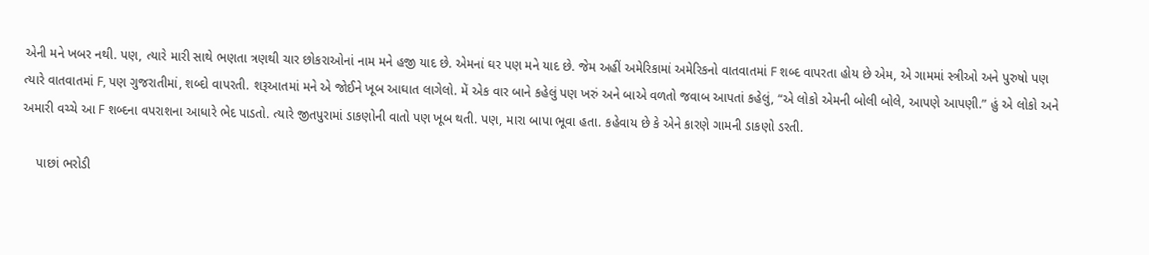એની મને ખબર નથી. પણ, ત્યારે મારી સાથે ભણતા ત્રણથી ચાર છોકરાઓનાં નામ મને હજી યાદ છે. એમનાં ઘર પણ મને યાદ છે. જેમ અહીં અમેરિકામાં અમેરિકનો વાતવાતમાં F શબ્દ વાપરતા હોય છે એમ, એ ગામમાં સ્ત્રીઓ અને પુરુષો પણ ત્યારે વાતવાતમાં F, પણ ગુજરાતીમાં, શબ્દો વાપરતી. શરૂઆતમાં મને એ જોઈને ખૂબ આઘાત લાગેલો. મેં એક વાર બાને કહેલું પણ ખરું અને બાએ વળતો જવાબ આપતાં કહેલું, “એ લોકો એમની બોલી બોલે, આપણે આપણી.” હું એ લોકો અને અમારી વચ્ચે આ F શબ્દના વપરાશના આધારે ભેદ પાડતો. ત્યારે જીતપુરામાં ડાકણોની વાતો પણ ખૂબ થતી. પણ, મારા બાપા ભૂવા હતા. કહેવાય છે કે એને કારણે ગામની ડાકણો ડરતી.

    પાછાં ભરોડી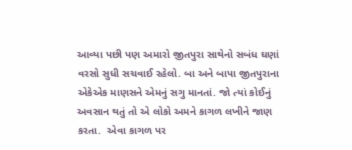આવ્યા પછી પણ અમારો જીતપુરા સાથેનો સબંધ ઘણાં વરસો સુધી સચવાઈ રહેલો. બા અને બાપા જીતપુરાના એકેએક માણસને એમનું સગુ માનતાં. જો ત્યાં કોઈનું અવસાન થતું તો એ લોકો અમને કાગળ લખીને જાણ કરતા.  એવા કાગળ પર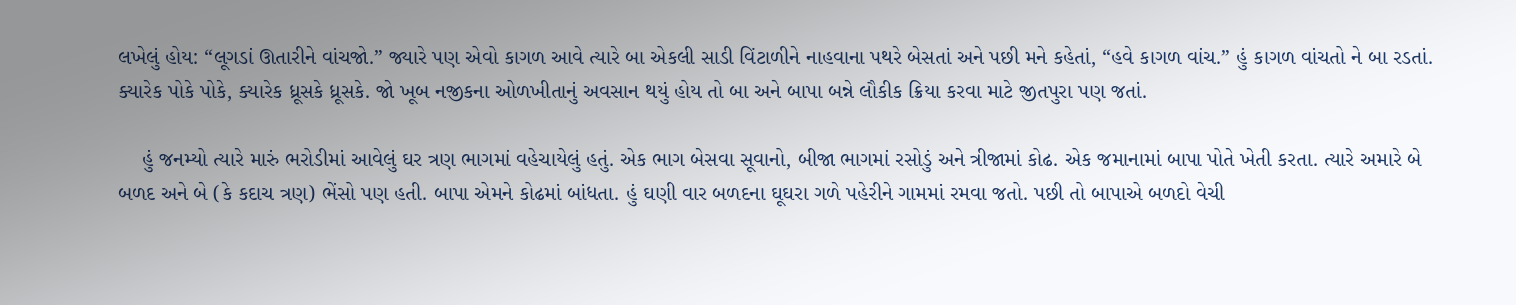લખેલું હોય: “લૂગડાં ઊતારીને વાંચજો.” જ્યારે પણ એવો કાગળ આવે ત્યારે બા એકલી સાડી વિંટાળીને નાહવાના પથરે બેસતાં અને પછી મને કહેતાં, “હવે કાગળ વાંચ.” હું કાગળ વાંચતો ને બા રડતાં. ક્યારેક પોકે પોકે, ક્યારેક ધ્રૂસકે ધ્રૂસકે. જો ખૂબ નજીકના ઓળખીતાનું અવસાન થયું હોય તો બા અને બાપા બન્ને લૌકીક ક્રિયા કરવા માટે જીતપુરા પણ જતાં.

    હું જનમ્યો ત્યારે મારું ભરોડીમાં આવેલું ઘર ત્રણ ભાગમાં વહેચાયેલું હતું. એક ભાગ બેસવા સૂવાનો, બીજા ભાગમાં રસોડું અને ત્રીજામાં કોઢ. એક જમાનામાં બાપા પોતે ખેતી કરતા. ત્યારે અમારે બે બળદ અને બે (કે કદાચ ત્રણ) ભેંસો પણ હતી. બાપા એમને કોઢમાં બાંધતા. હું ઘણી વાર બળદના ઘૂઘરા ગળે પહેરીને ગામમાં રમવા જતો. પછી તો બાપાએ બળદો વેચી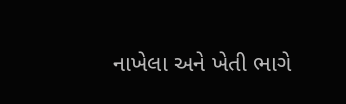નાખેલા અને ખેતી ભાગે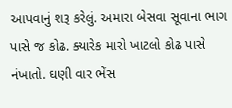આપવાનું શરૂ કરેલું. અમારા બેસવા સૂવાના ભાગ પાસે જ કોઢ. ક્યારેક મારો ખાટલો કોઢ પાસે નંખાતો. ઘણી વાર ભેંસ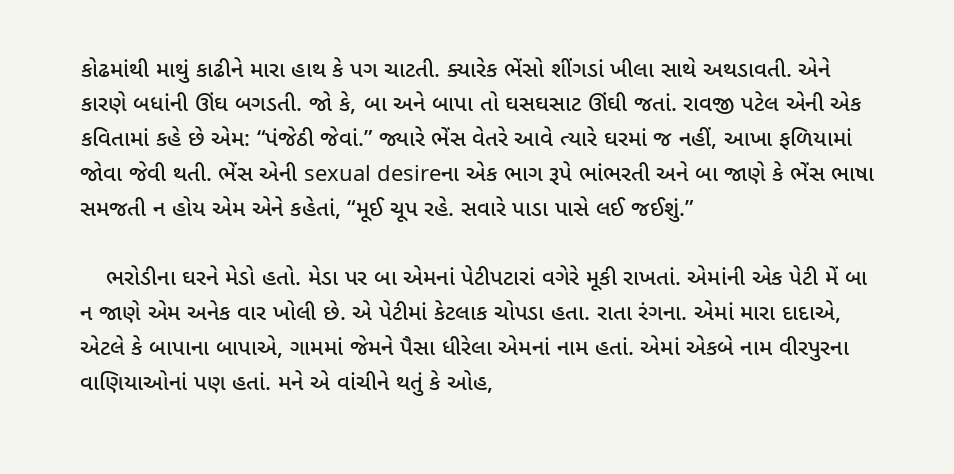કોઢમાંથી માથું કાઢીને મારા હાથ કે પગ ચાટતી. ક્યારેક ભેંસો શીંગડાં ખીલા સાથે અથડાવતી. એને કારણે બધાંની ઊંઘ બગડતી. જો કે, બા અને બાપા તો ઘસઘસાટ ઊંઘી જતાં. રાવજી પટેલ એની એક કવિતામાં કહે છે એમ: “પંજેઠી જેવાં.” જ્યારે ભેંસ વેતરે આવે ત્યારે ઘરમાં જ નહીં, આખા ફળિયામાં જોવા જેવી થતી. ભેંસ એની sexual desireના એક ભાગ રૂપે ભાંભરતી અને બા જાણે કે ભેંસ ભાષા સમજતી ન હોય એમ એને કહેતાં, “મૂઈ ચૂપ રહે. સવારે પાડા પાસે લઈ જઈશું.”

    ભરોડીના ઘરને મેડો હતો. મેડા પર બા એમનાં પેટીપટારાં વગેરે મૂકી રાખતાં. એમાંની એક પેટી મેં બા ન જાણે એમ અનેક વાર ખોલી છે. એ પેટીમાં કેટલાક ચોપડા હતા. રાતા રંગના. એમાં મારા દાદાએ, એટલે કે બાપાના બાપાએ, ગામમાં જેમને પૈસા ધીરેલા એમનાં નામ હતાં. એમાં એકબે નામ વીરપુરના વાણિયાઓનાં પણ હતાં. મને એ વાંચીને થતું કે ઓહ,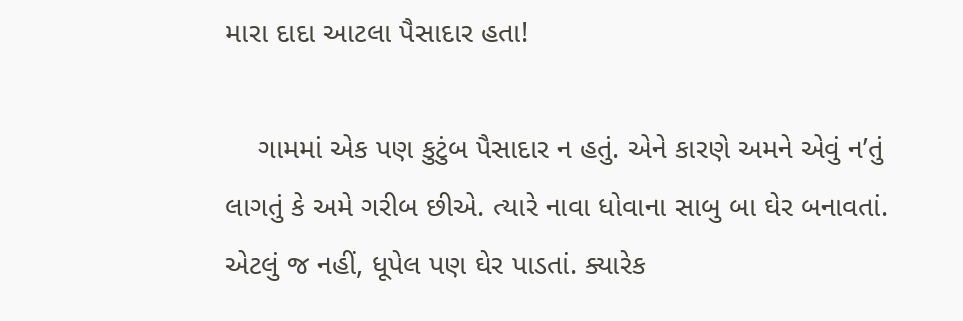મારા દાદા આટલા પૈસાદાર હતા!

    ગામમાં એક પણ કુટુંબ પૈસાદાર ન હતું. એને કારણે અમને એવું ન’તું લાગતું કે અમે ગરીબ છીએ. ત્યારે નાવા ધોવાના સાબુ બા ઘેર બનાવતાં. એટલું જ નહીં, ધૂપેલ પણ ઘેર પાડતાં. ક્યારેક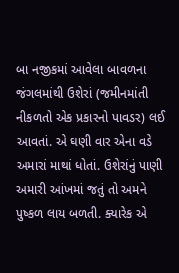બા નજીકમાં આવેલા બાવળના જંગલમાંથી ઉશેરાં (જમીનમાંતી નીકળતો એક પ્રકારનો પાવડર) લઈ આવતાં. એ ઘણી વાર એના વડે અમારાં માથાં ધોતાં. ઉશેરાંનું પાણી અમારી આંખમાં જતું તો અમને પુષ્કળ લાય બળતી. ક્યારેક એ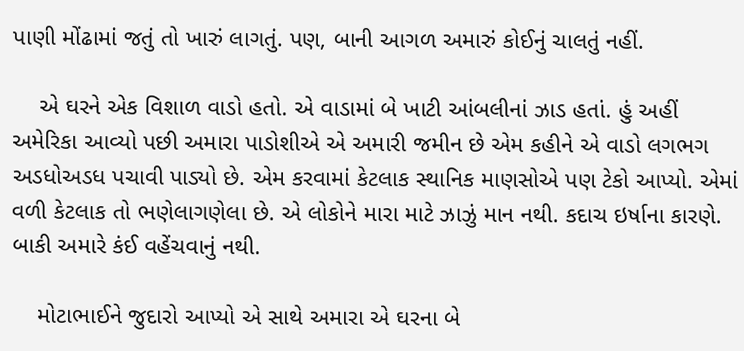પાણી મોંઢામાં જતું તો ખારું લાગતું. પણ, બાની આગળ અમારું કોઈનું ચાલતું નહીં.

    એ ઘરને એક વિશાળ વાડો હતો. એ વાડામાં બે ખાટી આંબલીનાં ઝાડ હતાં. હું અહીં અમેરિકા આવ્યો પછી અમારા પાડોશીએ એ અમારી જમીન છે એમ કહીને એ વાડો લગભગ અડધોઅડધ પચાવી પાડ્યો છે. એમ કરવામાં કેટલાક સ્થાનિક માણસોએ પણ ટેકો આપ્યો. એમાં વળી કેટલાક તો ભણેલાગણેલા છે. એ લોકોને મારા માટે ઝાઝું માન નથી. કદાચ ઇર્ષાના કારણે. બાકી અમારે કંઈ વહેંચવાનું નથી.

    મોટાભાઈને જુદારો આપ્યો એ સાથે અમારા એ ઘરના બે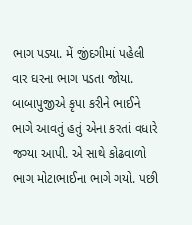ભાગ પડ્યા. મેં જીંદગીમાં પહેલી વાર ઘરના ભાગ પડતા જોયા. બાબાપુજીએ કૃપા કરીને ભાઈને ભાગે આવતું હતું એના કરતાં વધારે જગ્યા આપી. એ સાથે કોઢવાળો ભાગ મોટાભાઈના ભાગે ગયો. પછી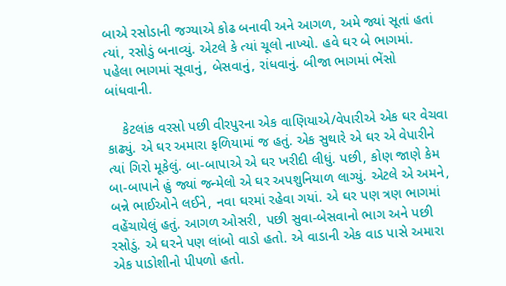બાએ રસોડાની જગ્યાએ કોઢ બનાવી અને આગળ, અમે જ્યાં સૂતાં હતાં ત્યાં, રસોડું બનાવ્યું. એટલે કે ત્યાં ચૂલો નાખ્યો. હવે ઘર બે ભાગમાં. પહેલા ભાગમાં સૂવાનું, બેસવાનું, રાંધવાનું. બીજા ભાગમાં ભેંસો બાંધવાની.

    કેટલાંક વરસો પછી વીરપુરના એક વાણિયાએ/વેપારીએ એક ઘર વેચવા કાઢ્યું. એ ઘર અમારા ફળિયામાં જ હતું. એક સુથારે એ ઘર એ વેપારીને ત્યાં ગિરો મૂકેલું. બા-બાપાએ એ ઘર ખરીદી લીધું. પછી, કોણ જાણે કેમ બા-બાપાને હું જ્યાં જન્મેલો એ ઘર અપશુનિયાળ લાગ્યું. એટલે એ અમને, બન્ને ભાઈઓને લઈને, નવા ઘરમાં રહેવા ગયાં. એ ઘર પણ ત્રણ ભાગમાં વહેંચાયેલું હતું. આગળ ઓસરી, પછી સુવા-બેસવાનો ભાગ અને પછી રસોડું. એ ઘરને પણ લાંબો વાડો હતો. એ વાડાની એક વાડ પાસે અમારા એક પાડોશીનો પીપળો હતો.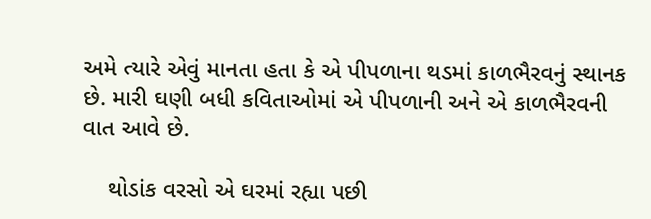અમે ત્યારે એવું માનતા હતા કે એ પીપળાના થડમાં કાળભૈરવનું સ્થાનક છે. મારી ઘણી બધી કવિતાઓમાં એ પીપળાની અને એ કાળભૈરવની વાત આવે છે.

    થોડાંક વરસો એ ઘરમાં રહ્યા પછી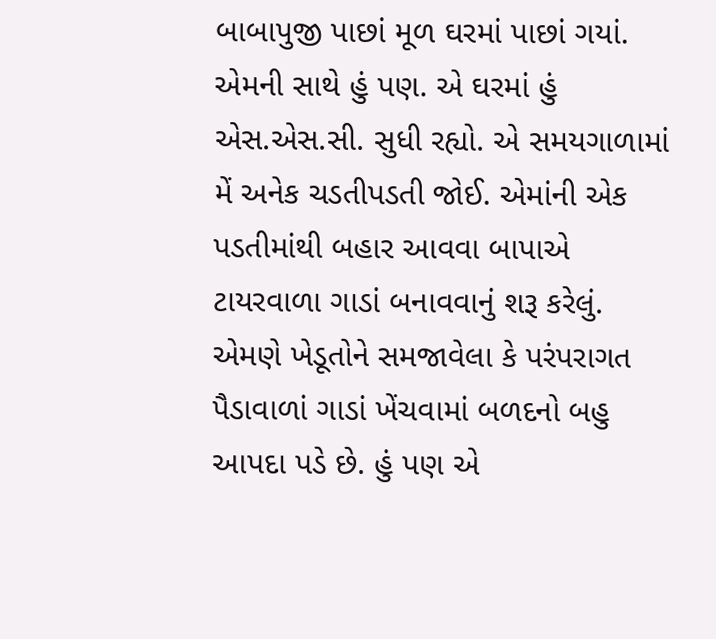બાબાપુજી પાછાં મૂળ ઘરમાં પાછાં ગયાં. એમની સાથે હું પણ. એ ઘરમાં હું એસ.એસ.સી. સુધી રહ્યો. એ સમયગાળામાં મેં અનેક ચડતીપડતી જોઈ. એમાંની એક પડતીમાંથી બહાર આવવા બાપાએ ટાયરવાળા ગાડાં બનાવવાનું શરૂ કરેલું. એમણે ખેડૂતોને સમજાવેલા કે પરંપરાગત પૈડાવાળાં ગાડાં ખેંચવામાં બળદનો બહુ આપદા પડે છે. હું પણ એ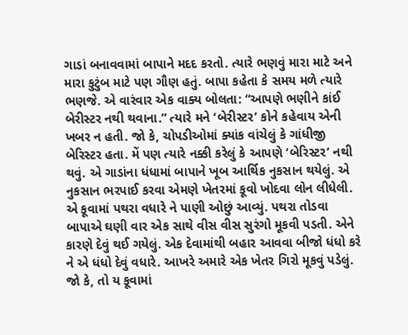ગાડાં બનાવવામાં બાપાને મદદ કરતો. ત્યારે ભણવું મારા માટે અને મારા કુટુંબ માટે પણ ગૌણ હતું. બાપા કહેતા કે સમય મળે ત્યારે ભણજે. એ વારંવાર એક વાક્ય બોલતા: “આપણે ભણીને કાંઈ બેરીસ્ટર નથી થવાના.” ત્યારે મને ‘બેરીસ્ટર’ કોને કહેવાય એની ખબર ન હતી. જો કે, ચોપડીઓમાં ક્યાંક વાંચેલું કે ગાંધીજી બેરિસ્ટર હતા. મેં પણ ત્યારે નક્કી કરેલું કે આપણે ‘બેરિસ્ટર’ નથી થવું. એ ગાડાંના ધંધામાં બાપાને ખૂબ આર્થિક નુકસાન થયેલું. એ નુકસાન ભરપાઈ કરવા એમણે ખેતરમાં કૂવો ખોદવા લોન લીધેલી. એ કૂવામાં પથરા વધારે ને પાણી ઓછું આવ્યું. પથરા તોડવા બાપાએ ઘણી વાર એક સાથે વીસ વીસ સુરંગો મૂકવી પડતી. એને કારણે દેવું થઈ ગયેલું. એક દેવામાંથી બહાર આવવા બીજો ધંધો કરે ને એ ધંધો દેવું વધારે. આખરે અમારે એક ખેતર ગિરો મૂકવું પડેલું. જો કે, તો ય કૂવામાં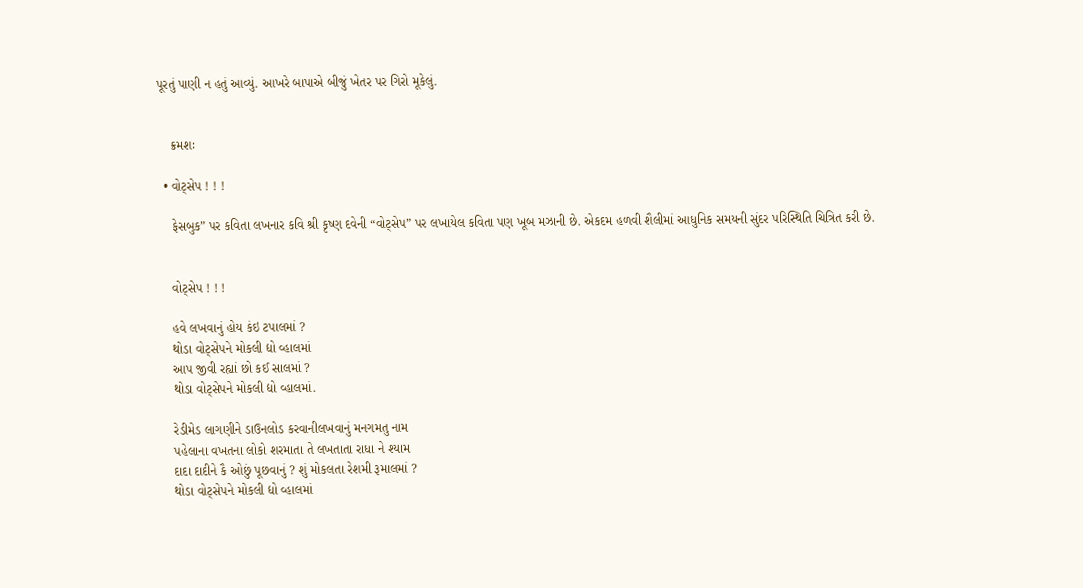પૂરતું પાણી ન હતું આવ્યું. આખરે બાપાએ બીજું ખેતર પર ગિરો મૂકેલું.


    ક્રમશઃ

  • વોટ્સેપ ! ! !

    ફેસબુક” પર કવિતા લખનાર કવિ શ્રી કૃષ્ણ દવેની “વોટ્સેપ” પર લખાયેલ કવિતા પણ ખૂબ મઝાની છે. એકદમ હળવી શૈલીમાં આધુનિક સમયની સુંદર પરિસ્થિતિ ચિત્રિત કરી છે.


    વોટ્સેપ ! ! !

    હવે લખવાનું હોય કંઇ ટપાલમાં ?
    થોડા વોટ્સેપને મોકલી દ્યો વ્હાલમાં
    આપ જીવી રહ્યાં છો કઈ સાલમાં ?
    થોડા વોટ્સેપને મોકલી દ્યો વ્હાલમાં.

    રેડીમેડ લાગણીને ડાઉનલોડ કરવાનીલખવાનું મનગમતુ નામ
    પહેલાના વખતના લોકો શરમાતા તે લખતાતા રાધા ને શ્યામ
    દાદા દાદીને કૈ ઓછું પૂછવાનું ? શું મોકલતા રેશમી રૂમાલમાં ?
    થોડા વોટ્સેપને મોકલી દ્યો વ્હાલમાં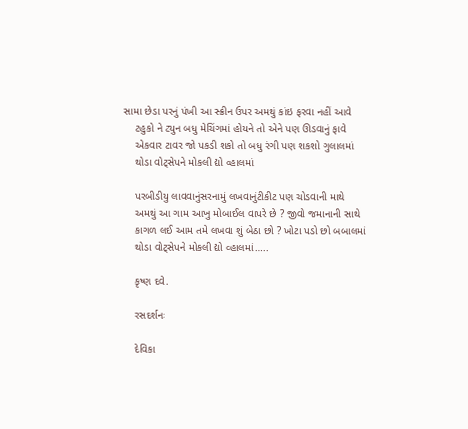સામા છેડા પરનું પંખી આ સ્ક્રીન ઉપર અમથું કાંઇ ફરવા નહીં આવે
    ટહુકો ને ટ્યુન બધુ મેચિંગમાં હોયને તો એને પણ ઊડવાનું ફાવે
    એકવાર ટાવર જો પકડી શકો તો બધુ રંગી પણ શકશો ગુલાલમાં
    થોડા વોટ્સેપને મોકલી દ્યો વ્હાલમાં

    પરબીડીયુ લાવવાનુંસરનામું લખવાનુંટીકીટ પણ ચોડવાની માથે
    અમથું આ ગામ આખુ મોબાઈલ વાપરે છે ? જીવો જમાનાની સાથે
    કાગળ લઈ આમ તમે લખવા શું બેઠા છો ? ખોટા પડો છો બબાલમાં
    થોડા વોટ્સેપને મોકલી દ્યો વ્હાલમાં…..

    કૃષ્ણ દવે.

    રસદર્શનઃ

    દેવિકા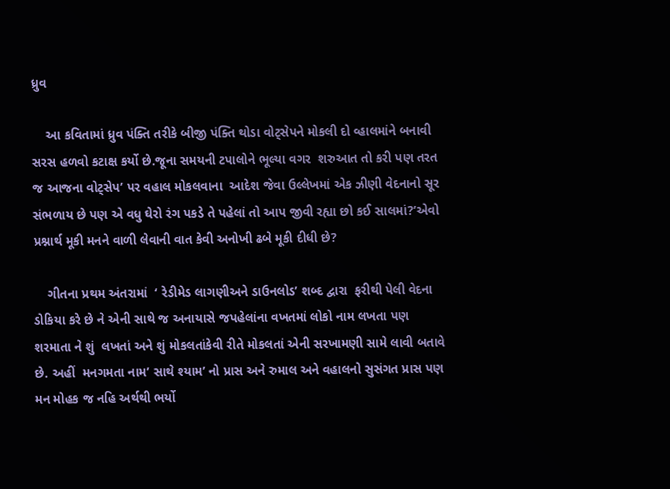ધ્રુવ

    આ કવિતામાં ધ્રુવ પંક્તિ તરીકે બીજી પંક્તિ થોડા વોટ્સેપને મોકલી દો વ્હાલમાંને બનાવી સરસ હળવો કટાક્ષ કર્યો છે.જૂના સમયની ટપાલોને ભૂલ્યા વગર  શરુઆત તો કરી પણ તરત જ આજના વોટ્સેપ’ પર વહાલ મોકલવાના  આદેશ જેવા ઉલ્લેખમાં એક ઝીણી વેદનાનો સૂર સંભળાય છે પણ એ વધુ ઘેરો રંગ પકડે તે પહેલાં તો આપ જીવી રહ્યા છો કઈ સાલમાં?’એવો પ્રશ્નાર્થ મૂકી મનને વાળી લેવાની વાત કેવી અનોખી ઢબે મૂકી દીધી છે?

    ગીતના પ્રથમ અંતરામાં  ‘ રેડીમેડ લાગણીઅને ડાઉનલોડ’ શબ્દ દ્વારા  ફરીથી પેલી વેદના ડોકિયા કરે છે ને એની સાથે જ અનાયાસે જપહેલાંના વખતમાં લોકો નામ લખતા પણ શરમાતા ને શું  લખતાં અને શું મોકલતાંકેવી રીતે મોકલતાં એની સરખામણી સામે લાવી બતાવે છે. અહીં  મનગમતા નામ’ સાથે શ્યામ’ નો પ્રાસ અને રુમાલ અને વહાલનો સુસંગત પ્રાસ પણ મન મોહક જ નહિ અર્થથી ભર્યો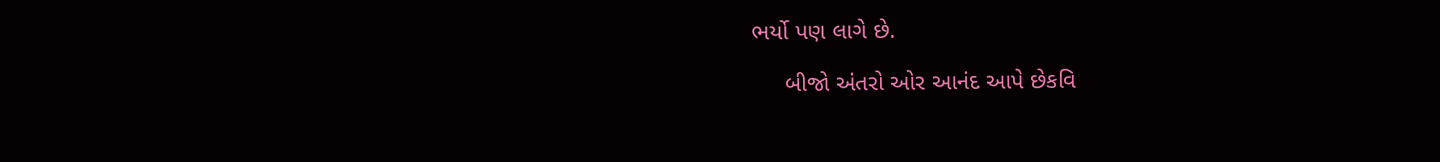ભર્યો પણ લાગે છે.

     બીજો અંતરો ઓર આનંદ આપે છેકવિ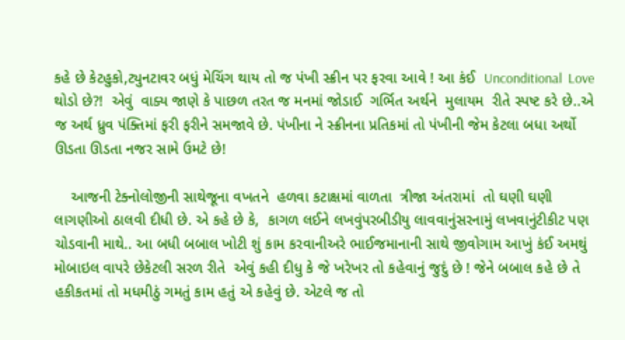કહે છે કેટહુકો,ટ્યુનટાવર બધું મેચિંગ થાય તો જ પંખી સ્ક્રીન પર ફરવા આવે ! આ કંઈ  Unconditional  Love  થોડો છે?!  એવું  વાક્ય જાણે કે પાછળ તરત જ મનમાં જોડાઈ  ગર્ભિત અર્થને  મુલાયમ  રીતે સ્પષ્ટ કરે છે..એ જ અર્થ ધ્રુવ પંક્તિમાં ફરી ફરીને સમજાવે છે. પંખીના ને સ્ક્રીનના પ્રતિકમાં તો પંખીની જેમ કેટલા બધા અર્થો ઊડતા ઊડતા નજર સામે ઉમટે છે!

    આજની ટેક્નોલોજીની સાથેજૂના વખતને  હળવા કટાક્ષમાં વાળતા  ત્રીજા અંતરામાં  તો ઘણી ઘણી લાગણીઓ ઠાલવી દીધી છે. એ કહે છે કે,  કાગળ લઈને લખવુંપરબીડીયુ લાવવાનુંસરનામું લખવાનુંટીકીટ પણ ચોડવાની માથે.. આ બધી બબાલ ખોટી શું કામ કરવાનીઅરે ભાઈજમાનાની સાથે જીવોગામ આખું કંઈ અમથું મોબાઇલ વાપરે છેકેટલી સરળ રીતે  એવું કહી દીધુ કે જે ખરેખર તો કહેવાનું જુદું છે ! જેને બબાલ કહે છે તે હકીકતમાં તો મધમીઠું ગમતું કામ હતું એ કહેવું છે. એટલે જ તો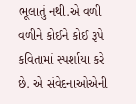ભૂલાતું નથી.એ વળી વળીને કોઈને કોઈ રૂપે કવિતામાં સ્પર્શાયા કરે છે. એ સંવેદનાઓએની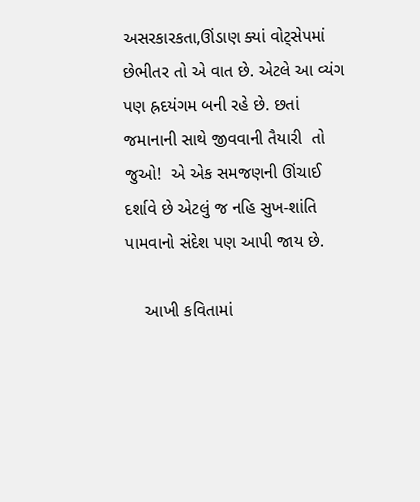અસરકારકતા,ઊંડાણ ક્યાં વોટ્સેપમાં છેભીતર તો એ વાત છે. એટલે આ વ્યંગ પણ હ્રદયંગમ બની રહે છે. છતાં જમાનાની સાથે જીવવાની તૈયારી  તો જુઓ!  એ એક સમજણની ઊંચાઈ દર્શાવે છે એટલું જ નહિ સુખ-શાંતિ પામવાનો સંદેશ પણ આપી જાય છે.

    આખી કવિતામાં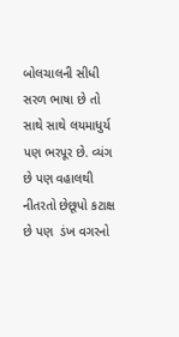બોલચાલની સીધી સરળ ભાષા છે તો સાથે સાથે લયમાધુર્ય પણ ભરપૂર છે. વ્યંગ છે પણ વહાલથી નીતરતો છેછૂપો કટાક્ષ છે પણ  ડંખ વગરનો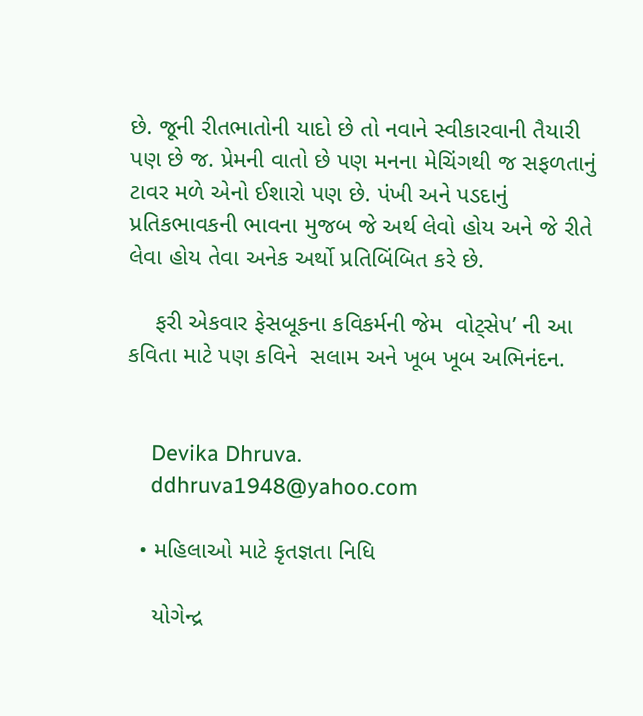છે. જૂની રીતભાતોની યાદો છે તો નવાને સ્વીકારવાની તૈયારી પણ છે જ. પ્રેમની વાતો છે પણ મનના મેચિંગથી જ સફળતાનું ટાવર મળે એનો ઈશારો પણ છે. પંખી અને પડદાનું પ્રતિકભાવકની ભાવના મુજબ જે અર્થ લેવો હોય અને જે રીતે લેવા હોય તેવા અનેક અર્થો પ્રતિબિંબિત કરે છે.

    ફરી એકવાર ફેસબૂકના કવિકર્મની જેમ  વોટ્સેપ’ ની આ કવિતા માટે પણ કવિને  સલામ અને ખૂબ ખૂબ અભિનંદન.


    Devika Dhruva.
    ddhruva1948@yahoo.com

  • મહિલાઓ માટે કૃતજ્ઞતા નિધિ

    યોગેન્દ્ર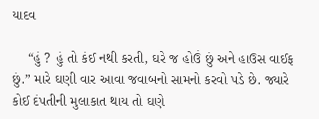યાદવ

    “હું ? હું તો કંઈ નથી કરતી, ઘરે જ હોઉં છું અને હાઉસ વાઈફ છું.” મારે ઘણી વાર આવા જવાબનો સામનો કરવો પડે છે. જ્યારે કોઈ દંપતીની મુલાકાત થાય તો ઘણે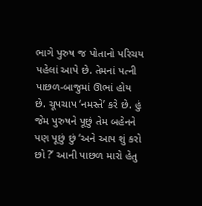ભાગે પુરુષ જ પોતાનો પરિચય પહેલાં આપે છે. તેમનાં પત્ની પાછળ-બાજુમાં ઊભાં હોય છે. ચૂપચાપ ‘નમસ્તે’ કરે છે. હું જેમ પુરુષને પૂછું તેમ બહેનને પણ પૂછું છું ‘અને આપ શું કરો છો ?’ આની પાછળ મારો હેતુ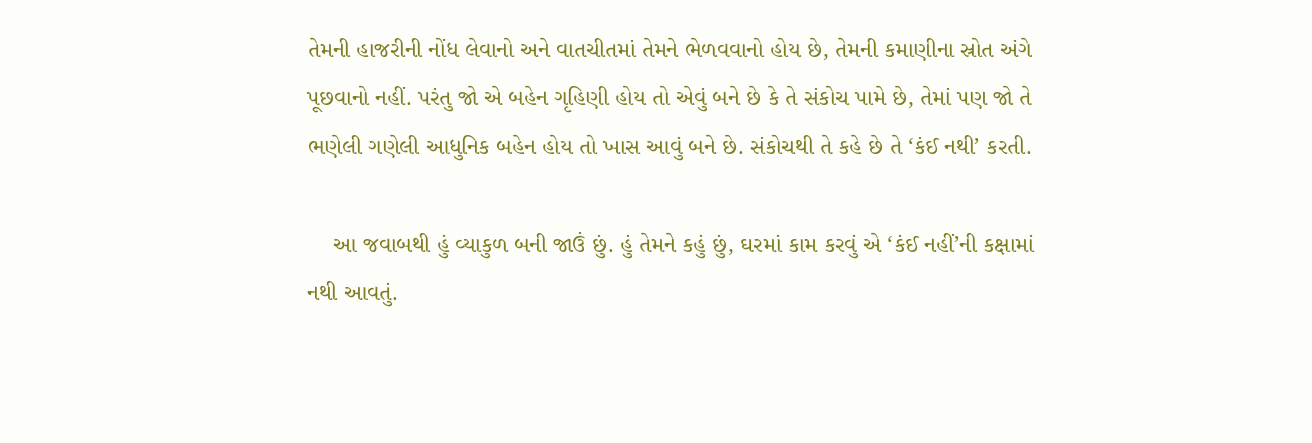તેમની હાજરીની નોંધ લેવાનો અને વાતચીતમાં તેમને ભેળવવાનો હોય છે, તેમની કમાણીના સ્રોત અંગે પૂછવાનો નહીં. પરંતુ જો એ બહેન ગૃહિણી હોય તો એવું બને છે કે તે સંકોચ પામે છે, તેમાં પણ જો તે ભણેલી ગણેલી આધુનિક બહેન હોય તો ખાસ આવું બને છે. સંકોચથી તે કહે છે તે ‘કંઈ નથી’ કરતી.

    આ જવાબથી હું વ્યાકુળ બની જાઉં છું. હું તેમને કહું છું, ઘરમાં કામ કરવું એ ‘કંઈ નહીં’ની કક્ષામાં નથી આવતું.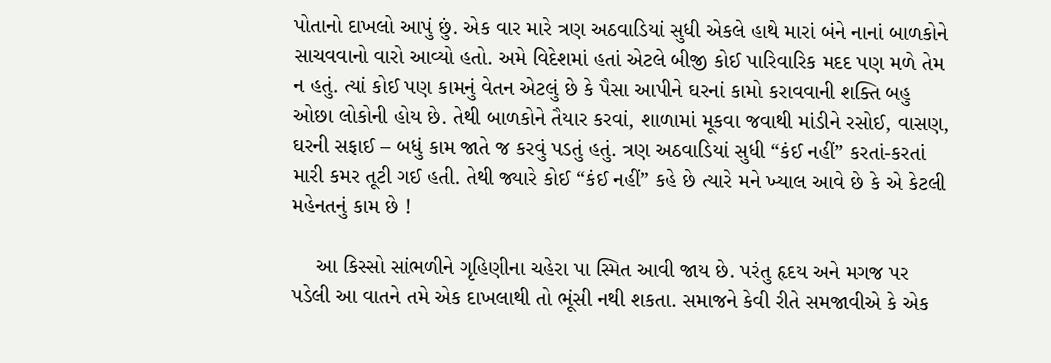પોતાનો દાખલો આપું છું. એક વાર મારે ત્રણ અઠવાડિયાં સુધી એકલે હાથે મારાં બંને નાનાં બાળકોને સાચવવાનો વારો આવ્યો હતો. અમે વિદેશમાં હતાં એટલે બીજી કોઈ પારિવારિક મદદ પણ મળે તેમ ન હતું. ત્યાં કોઈ પણ કામનું વેતન એટલું છે કે પૈસા આપીને ઘરનાં કામો કરાવવાની શક્તિ બહુ ઓછા લોકોની હોય છે. તેથી બાળકોને તૈયાર કરવાં, શાળામાં મૂકવા જવાથી માંડીને રસોઈ, વાસણ, ઘરની સફાઈ – બધું કામ જાતે જ કરવું પડતું હતું. ત્રણ અઠવાડિયાં સુધી “કંઈ નહીં” કરતાં-કરતાં મારી કમર તૂટી ગઈ હતી. તેથી જ્યારે કોઈ “કંઈ નહીં” કહે છે ત્યારે મને ખ્યાલ આવે છે કે એ કેટલી મહેનતનું કામ છે !

    આ કિસ્સો સાંભળીને ગૃહિણીના ચહેરા પા સ્મિત આવી જાય છે. પરંતુ હૃદય અને મગજ પર પડેલી આ વાતને તમે એક દાખલાથી તો ભૂંસી નથી શકતા. સમાજને કેવી રીતે સમજાવીએ કે એક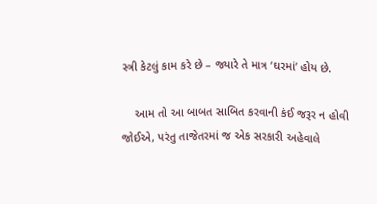સ્ત્રી કેટલું કામ કરે છે – જ્યારે તે માત્ર ‘ઘરમાં’ હોય છે.

    આમ તો આ બાબત સાબિત કરવાની કંઈ જરૂર ન હોવી જોઈએ, પરંતુ તાજેતરમાં જ એક સરકારી અહેવાલે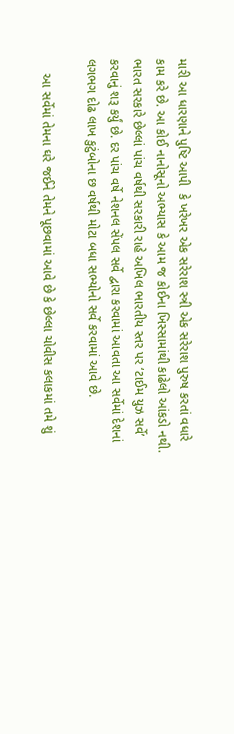મારી આ ધારણાને પુષ્ટિ આપી  કે ખરેખર એક સરેરાશ સ્ત્રી એક સરેરાશ પુરુષ કરતાં વધારે કામ કરે છે. આ કોઈ નાનોસૂનો અભ્યાસ કે આમ જ કોઈના ખિસ્સામાંથી કાઢેલો આંકડો નથી. ભારત સરકારે છેલ્લાં પાંચ વર્ષથી સરકારી રાહે અખિલ ભારતીય સ્તર પર ‘ટાઈમ યુઝ સર્વે’ કરવાનું શરૂ કર્યું છે. દર પાંચ વર્ષે નેશનલ સેંપલ સર્વે દ્વારા કરવામાં આવતા આ સર્વેમાં દેશનાં લગભગ દોઢ લાખ કુટુંબોના છ વર્ષથી મોટા બધા સભ્યોનો સર્વે કરવામાં આવે છે.

    આ સર્વેમાં તેમના ઘરે જઈને તેમને પૂછવામાં આવે છે કે છેલ્લા ચોવીસ કલાકમાં તમે શું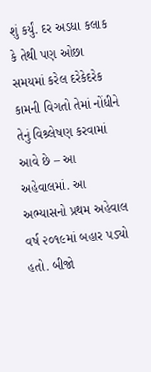શું કર્યું. દર અડધા કલાક કે તેથી પણ ઓછા સમયમાં કરેલ દરેકેદરેક કામની વિગતો તેમાં નોંધીને તેનું વિશ્ર્લેષણ કરવામાં આવે છે – આ અહેવાલમાં. આ અભ્યાસનો પ્રથમ અહેવાલ વર્ષ ૨૦૧૯માં બહાર પડ્યો હતો. બીજો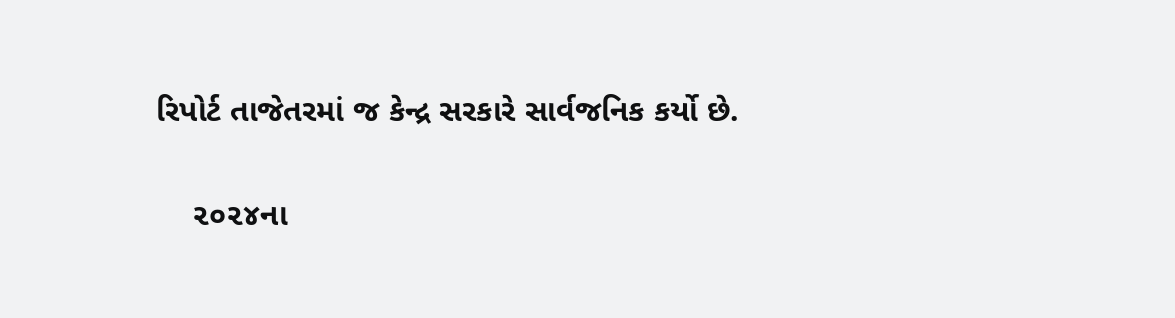રિપોર્ટ તાજેતરમાં જ કેન્દ્ર સરકારે સાર્વજનિક કર્યો છે.

    ૨૦૨૪ના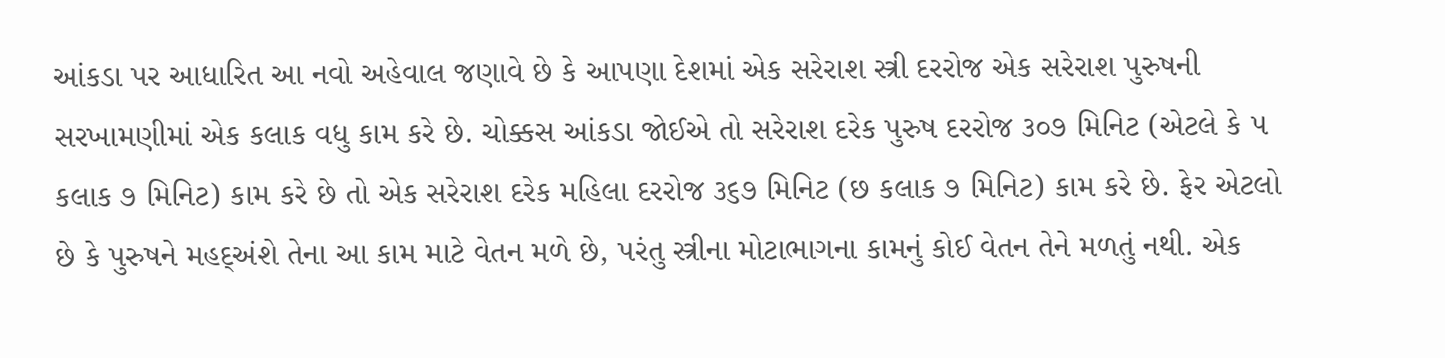આંકડા પર આધારિત આ નવો અહેવાલ જણાવે છે કે આપણા દેશમાં એક સરેરાશ સ્ત્રી દરરોજ એક સરેરાશ પુરુષની સરખામણીમાં એક કલાક વધુ કામ કરે છે. ચોક્કસ આંકડા જોઈએ તો સરેરાશ દરેક પુરુષ દરરોજ ૩૦૭ મિનિટ (એટલે કે ૫ કલાક ૭ મિનિટ) કામ કરે છે તો એક સરેરાશ દરેક મહિલા દરરોજ ૩૬૭ મિનિટ (છ કલાક ૭ મિનિટ) કામ કરે છે. ફેર એટલો છે કે પુરુષને મહદ્અંશે તેના આ કામ માટે વેતન મળે છે, પરંતુ સ્ત્રીના મોટાભાગના કામનું કોઈ વેતન તેને મળતું નથી. એક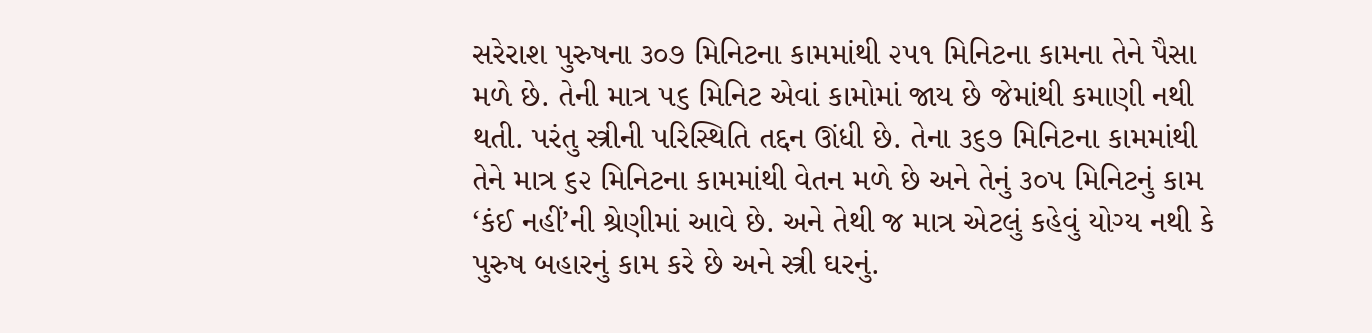સરેરાશ પુરુષના ૩૦૭ મિનિટના કામમાંથી ૨૫૧ મિનિટના કામના તેને પૈસા મળે છે. તેની માત્ર ૫૬ મિનિટ એવાં કામોમાં જાય છે જેમાંથી કમાણી નથી થતી. પરંતુ સ્ત્રીની પરિસ્થિતિ તદ્દન ઊંધી છે. તેના ૩૬૭ મિનિટના કામમાંથી તેને માત્ર ૬૨ મિનિટના કામમાંથી વેતન મળે છે અને તેનું ૩૦૫ મિનિટનું કામ ‘કંઈ નહીં’ની શ્રેણીમાં આવે છે. અને તેથી જ માત્ર એટલું કહેવું યોગ્ય નથી કે પુરુષ બહારનું કામ કરે છે અને સ્ત્રી ઘરનું.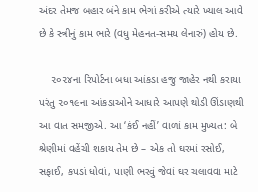અંદર તેમજ બહાર બંને કામ ભેગાં કરીએ ત્યારે ખ્યાલ આવે છે કે સ્ત્રીનું કામ ભારે (વધુ મેહનત-સમય લેનારું) હોય છે.

    ૨૦૨૪ના રિપોર્ટના બધા આંકડા હજુ જાહેર નથી કરાયા પરંતુ ૨૦૧૯ના આંકડાઓને આધારે આપણે થોડી ઊંડાણથી આ વાત સમજીએ. આ ‘કંઈ નહીં’ વાળાં કામ મુખ્યત: બે શ્રેણીમાં વહેંચી શકાય તેમ છે – એક તો ઘરમાં રસોઈ, સફાઈ, કપડાં ધોવાં, પાણી ભરવું જેવાં ઘર ચલાવવા માટે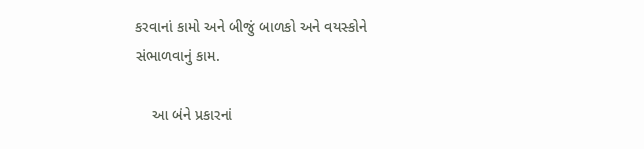કરવાનાં કામો અને બીજું બાળકો અને વયસ્કોને સંભાળવાનું કામ.

    આ બંને પ્રકારનાં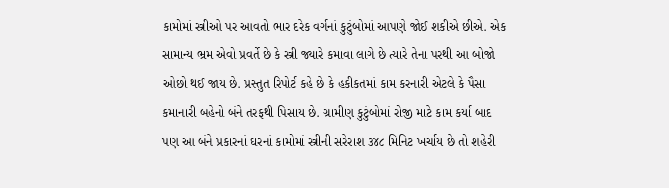કામોમાં સ્ત્રીઓ પર આવતો ભાર દરેક વર્ગનાં કુટુંબોમાં આપણે જોઈ શકીએ છીએ. એક સામાન્ય ભ્રમ એવો પ્રવર્તે છે કે સ્ત્રી જ્યારે કમાવા લાગે છે ત્યારે તેના પરથી આ બોજો ઓછો થઈ જાય છે. પ્રસ્તુત રિપોર્ટ કહે છે કે હકીકતમાં કામ કરનારી એટલે કે પૈસા કમાનારી બહેનો બંને તરફથી પિસાય છે. ગ્રામીણ કુટુંબોમાં રોજી માટે કામ કર્યા બાદ પણ આ બંને પ્રકારનાં ઘરનાં કામોમાં સ્ત્રીની સરેરાશ ૩૪૮ મિનિટ ખર્ચાય છે તો શહેરી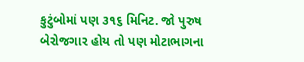કુટુંબોમાં પણ ૩૧૬ મિનિટ. જો પુરુષ બેરોજગાર હોય તો પણ મોટાભાગના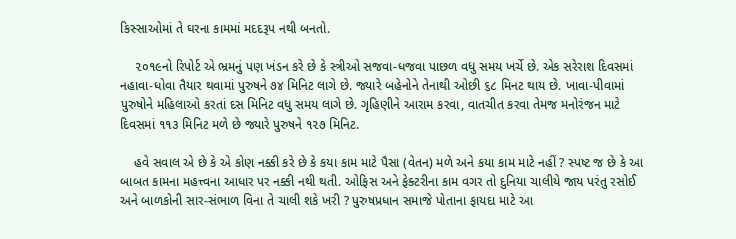કિસ્સાઓમાં તે ઘરના કામમાં મદદરૂપ નથી બનતો.

    ૨૦૧૯નો રિપોર્ટ એ ભ્રમનું પણ ખંડન કરે છે કે સ્ત્રીઓ સજવા-ધજવા પાછળ વધુ સમય ખર્ચે છે. એક સરેરાશ દિવસમાં નહાવા-ધોવા તૈયાર થવામાં પુરુષને ૭૪ મિનિટ લાગે છે. જ્યારે બહેનોને તેનાથી ઓછી ૬૮ મિનટ થાય છે. ખાવા-પીવામાં પુરુષોને મહિલાઓ કરતાં દસ મિનિટ વધુ સમય લાગે છે. ગૃહિણીને આરામ કરવા, વાતચીત કરવા તેમજ મનોરંજન માટે દિવસમાં ૧૧૩ મિનિટ મળે છે જ્યારે પુરુષને ૧૨૭ મિનિટ.

    હવે સવાલ એ છે કે એ કોણ નક્કી કરે છે કે કયા કામ માટે પૈસા (વેતન) મળે અને કયા કામ માટે નહીં ? સ્પષ્ટ જ છે કે આ બાબત કામના મહત્ત્વના આધાર પર નક્કી નથી થતી. ઓફિસ અને ફેક્ટરીના કામ વગર તો દુનિયા ચાલીયે જાય પરંતુ રસોઈ અને બાળકોની સાર-સંભાળ વિના તે ચાલી શકે ખરી ? પુરુષપ્રધાન સમાજે પોતાના ફાયદા માટે આ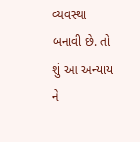વ્યવસ્થા બનાવી છે. તો શું આ અન્યાય ને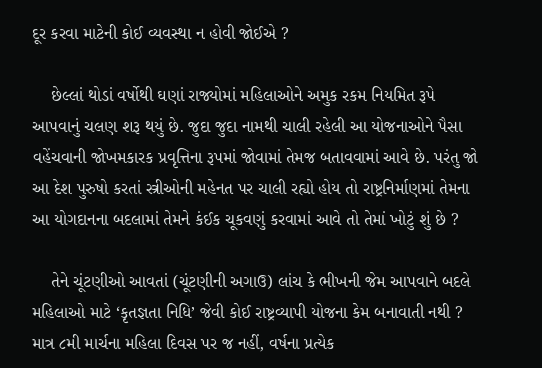દૂર કરવા માટેની કોઈ વ્યવસ્થા ન હોવી જોઈએ ?

    છેલ્લાં થોડાં વર્ષોથી ઘણાં રાજ્યોમાં મહિલાઓને અમુક રકમ નિયમિત રૂપે આપવાનું ચલણ શરૂ થયું છે. જુદા જુદા નામથી ચાલી રહેલી આ યોજનાઓને પૈસા વહેંચવાની જોખમકારક પ્રવૃત્તિના રૂપમાં જોવામાં તેમજ બતાવવામાં આવે છે. પરંતુ જો આ દેશ પુરુષો કરતાં સ્ત્રીઓની મહેનત પર ચાલી રહ્યો હોય તો રાષ્ટ્રનિર્માણમાં તેમના આ યોગદાનના બદલામાં તેમને કંઈક ચૂકવણું કરવામાં આવે તો તેમાં ખોટું શું છે ?

    તેને ચૂંટણીઓ આવતાં (ચૂંટણીની અગાઉ) લાંચ કે ભીખની જેમ આપવાને બદલે મહિલાઓ માટે ‘કૃતજ્ઞતા નિધિ’ જેવી કોઈ રાષ્ટ્રવ્યાપી યોજના કેમ બનાવાતી નથી ? માત્ર ૮મી માર્ચના મહિલા દિવસ પર જ નહીં, વર્ષના પ્રત્યેક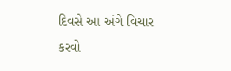દિવસે આ અંગે વિચાર કરવો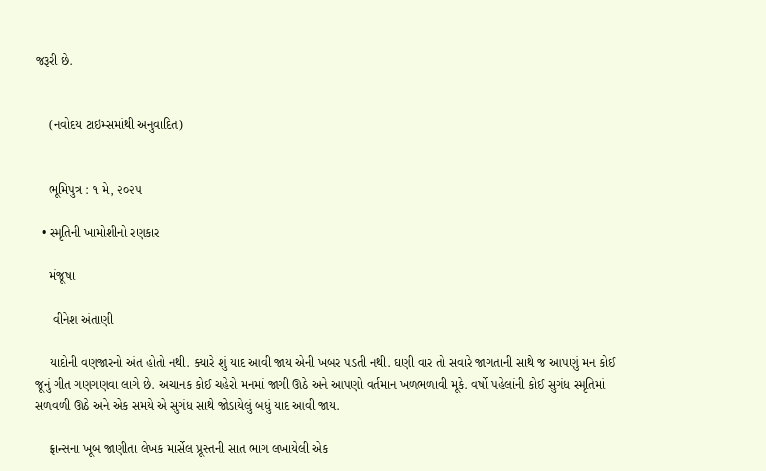જરૂરી છે.


    (નવોદય ટાઇમ્સમાંથી અનુવાદિત)


    ભૂમિપુત્ર : ૧ મે, ૨૦૨૫

  • સ્મૃતિની ખામોશીનો રણકાર

    મંજૂષા

     વીનેશ અંતાણી

    યાદોની વણજારનો અંત હોતો નથી. ક્યારે શું યાદ આવી જાય એની ખબર પડતી નથી. ઘણી વાર તો સવારે જાગતાની સાથે જ આપણું મન કોઈ જૂનું ગીત ગણગણવા લાગે છે. અચાનક કોઈ ચહેરો મનમાં જાગી ઊઠે અને આપણો વર્તમાન ખળભળાવી મૂકે. વર્ષો પહેલાંની કોઈ સુગંધ સ્મૃતિમાં સળવળી ઊઠે અને એક સમયે એ સુગંધ સાથે જોડાયેલું બધું યાદ આવી જાય.

    ફ્રાન્સના ખૂબ જાણીતા લેખક માર્સેલ પ્રૂસ્તની સાત ભાગ લખાયેલી એક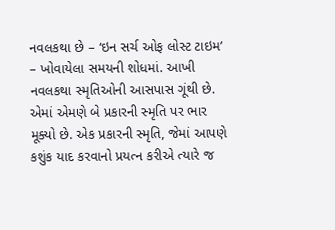નવલકથા છે – ‘ઇન સર્ચ ઓફ લોસ્ટ ટાઇમ’ – ખોવાયેલા સમયની શોધમાં. આખી નવલકથા સ્મૃતિઓની આસપાસ ગૂંથી છે. એમાં એમણે બે પ્રકારની સ્મૃતિ પર ભાર મૂક્યો છે. એક પ્રકારની સ્મૃતિ, જેમાં આપણે કશુંક યાદ કરવાનો પ્રયત્ન કરીએ ત્યારે જ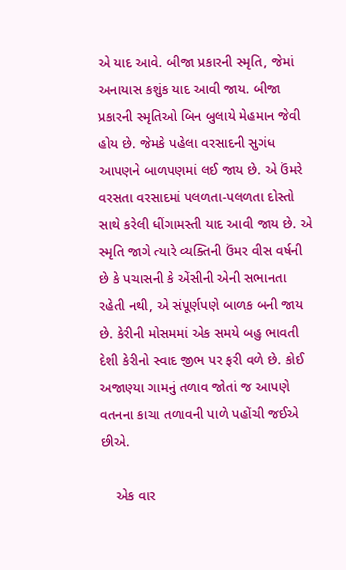એ યાદ આવે. બીજા પ્રકારની સ્મૃતિ, જેમાં અનાયાસ કશુંક યાદ આવી જાય. બીજા પ્રકારની સ્મૃતિઓ બિન બુલાયે મેહમાન જેવી હોય છે. જેમકે પહેલા વરસાદની સુગંધ આપણને બાળપણમાં લઈ જાય છે. એ ઉંમરે વરસતા વરસાદમાં પલળતા-પલળતા દોસ્તો સાથે કરેલી ધીંગામસ્તી યાદ આવી જાય છે. એ સ્મૃતિ જાગે ત્યારે વ્યક્તિની ઉંમર વીસ વર્ષની છે કે પચાસની કે એંસીની એની સભાનતા રહેતી નથી, એ સંપૂર્ણપણે બાળક બની જાય છે. કેરીની મોસમમાં એક સમયે બહુ ભાવતી દેશી કેરીનો સ્વાદ જીભ પર ફરી વળે છે. કોઈ અજાણ્યા ગામનું તળાવ જોતાં જ આપણે વતનના કાચા તળાવની પાળે પહોંચી જઈએ છીએ.

    એક વાર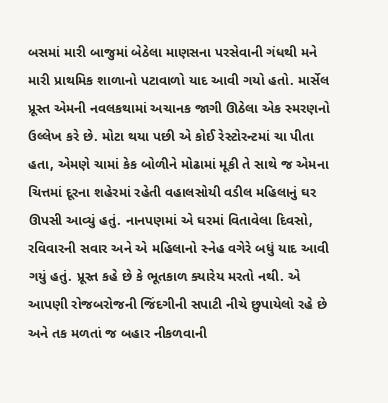બસમાં મારી બાજુમાં બેઠેલા માણસના પરસેવાની ગંધથી મને મારી પ્રાથમિક શાળાનો પટાવાળો યાદ આવી ગયો હતો. માર્સેલ પ્રૂસ્ત એમની નવલકથામાં અચાનક જાગી ઊઠેલા એક સ્મરણનો ઉલ્લેખ કરે છે. મોટા થયા પછી એ કોઈ રેસ્ટોરન્ટમાં ચા પીતા હતા, એમણે ચામાં કેક બોળીને મોઢામાં મૂકી તે સાથે જ એમના ચિત્તમાં દૂરના શહેરમાં રહેતી વહાલસોયી વડીલ મહિલાનું ઘર ઊપસી આવ્યું હતું. નાનપણમાં એ ઘરમાં વિતાવેલા દિવસો, રવિવારની સવાર અને એ મહિલાનો સ્નેહ વગેરે બધું યાદ આવી ગયું હતું. પ્રૂસ્ત કહે છે કે ભૂતકાળ ક્યારેય મરતો નથી. એ આપણી રોજબરોજની જિંદગીની સપાટી નીચે છુપાયેલો રહે છે અને તક મળતાં જ બહાર નીકળવાની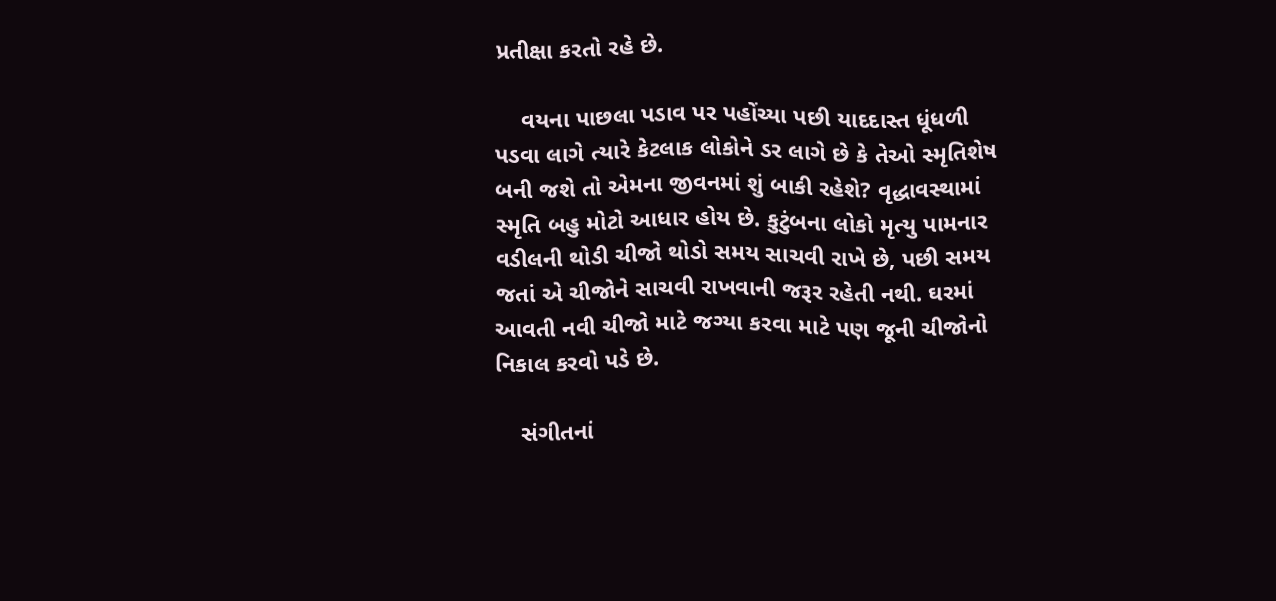પ્રતીક્ષા કરતો રહે છે.

    વયના પાછલા પડાવ પર પહોંચ્યા પછી યાદદાસ્ત ધૂંધળી પડવા લાગે ત્યારે કેટલાક લોકોને ડર લાગે છે કે તેઓ સ્મૃતિશેષ બની જશે તો એમના જીવનમાં શું બાકી રહેશે? વૃદ્ધાવસ્થામાં સ્મૃતિ બહુ મોટો આધાર હોય છે. કુટુંબના લોકો મૃત્યુ પામનાર વડીલની થોડી ચીજો થોડો સમય સાચવી રાખે છે, પછી સમય જતાં એ ચીજોને સાચવી રાખવાની જરૂર રહેતી નથી. ઘરમાં આવતી નવી ચીજો માટે જગ્યા કરવા માટે પણ જૂની ચીજોનો નિકાલ કરવો પડે છે.

    સંગીતનાં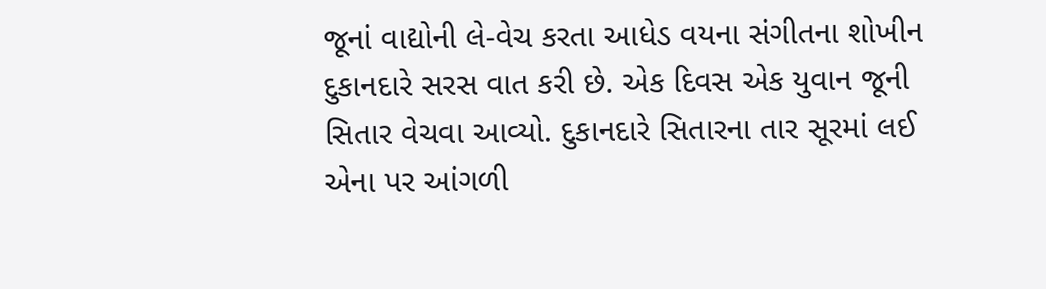જૂનાં વાદ્યોની લે-વેચ કરતા આધેડ વયના સંગીતના શોખીન દુકાનદારે સરસ વાત કરી છે. એક દિવસ એક યુવાન જૂની સિતાર વેચવા આવ્યો. દુકાનદારે સિતારના તાર સૂરમાં લઈ એના પર આંગળી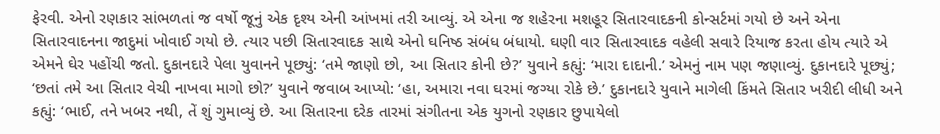ફેરવી. એનો રણકાર સાંભળતાં જ વર્ષો જૂનું એક દૃશ્ય એની આંખમાં તરી આવ્યું. એ એના જ શહેરના મશહૂર સિતારવાદકની કોન્સર્ટમાં ગયો છે અને એના સિતારવાદનના જાદુમાં ખોવાઈ ગયો છે. ત્યાર પછી સિતારવાદક સાથે એનો ઘનિષ્ઠ સંબંધ બંધાયો. ઘણી વાર સિતારવાદક વહેલી સવારે રિયાજ કરતા હોય ત્યારે એ એમને ઘેર પહોંચી જતો. દુકાનદારે પેલા યુવાનને પૂછ્યું: ‘તમે જાણો છો, આ સિતાર કોની છે?’ યુવાને કહ્યું: ‘મારા દાદાની.’ એમનું નામ પણ જણાવ્યું. દુકાનદારે પૂછ્યું; ‘છતાં તમે આ સિતાર વેચી નાખવા માગો છો?’ યુવાને જવાબ આપ્યો: ‘હા, અમારા નવા ઘરમાં જગ્યા રોકે છે.’ દુકાનદારે યુવાને માગેલી કિંમતે સિતાર ખરીદી લીધી અને કહ્યું: ‘ભાઈ, તને ખબર નથી, તેં શું ગુમાવ્યું છે. આ સિતારના દરેક તારમાં સંગીતના એક યુગનો રણકાર છુપાયેલો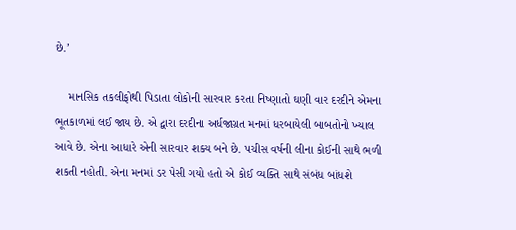છે.’

    માનસિક તકલીફોથી પિડાતા લોકોની સારવાર કરતા નિષ્ણાતો ઘણી વાર દરદીને એમના ભૂતકાળમાં લઈ જાય છે. એ દ્વારા દરદીના અર્ધજાગ્રત મનમાં ધરબાયેલી બાબતોનો ખ્યાલ આવે છે. એના આધારે એની સારવાર શક્ય બને છે. પચીસ વર્ષની લીના કોઈની સાથે ભળી શકતી નહોતી. એના મનમાં ડર પેસી ગયો હતો એ કોઈ વ્યક્તિ સાથે સંબંધ બાંધશે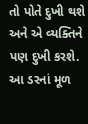તો પોતે દુખી થશે અને એ વ્યક્તિને પણ દુખી કરશે. આ ડરનાં મૂળ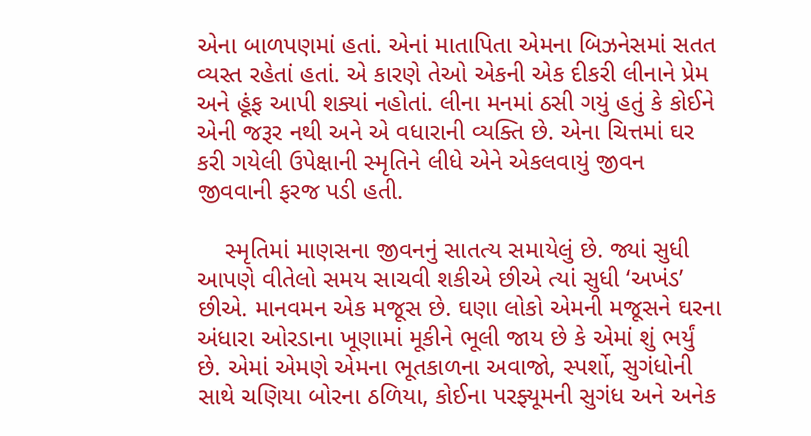એના બાળપણમાં હતાં. એનાં માતાપિતા એમના બિઝનેસમાં સતત વ્યસ્ત રહેતાં હતાં. એ કારણે તેઓ એકની એક દીકરી લીનાને પ્રેમ અને હૂંફ આપી શક્યાં નહોતાં. લીના મનમાં ઠસી ગયું હતું કે કોઈને એની જરૂર નથી અને એ વધારાની વ્યક્તિ છે. એના ચિત્તમાં ઘર કરી ગયેલી ઉપેક્ષાની સ્મૃતિને લીધે એને એકલવાયું જીવન જીવવાની ફરજ પડી હતી.

    સ્મૃતિમાં માણસના જીવનનું સાતત્ય સમાયેલું છે. જ્યાં સુધી આપણે વીતેલો સમય સાચવી શકીએ છીએ ત્યાં સુધી ‘અખંડ’ છીએ. માનવમન એક મજૂસ છે. ઘણા લોકો એમની મજૂસને ઘરના અંધારા ઓરડાના ખૂણામાં મૂકીને ભૂલી જાય છે કે એમાં શું ભર્યું છે. એમાં એમણે એમના ભૂતકાળના અવાજો, સ્પર્શો, સુગંધોની સાથે ચણિયા બોરના ઠળિયા, કોઈના પરફ્યૂમની સુગંધ અને અનેક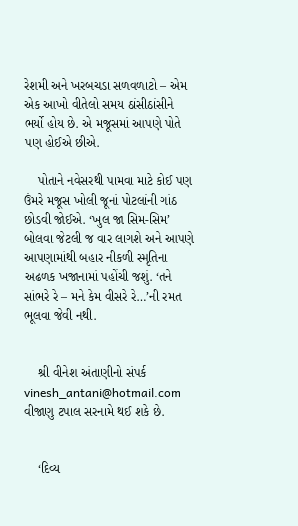રેશમી અને ખરબચડા સળવળાટો – એમ એક આખો વીતેલો સમય ઠાંસીઠાંસીને ભર્યો હોય છે. એ મજૂસમાં આપણે પોતે પણ હોઈએ છીએ.

    પોતાને નવેસરથી પામવા માટે કોઈ પણ ઉંમરે મજૂસ ખોલી જૂનાં પોટલાંની ગાંઠ છોડવી જોઈએ. ‘ખુલ જા સિમ-સિમ’ બોલવા જેટલી જ વાર લાગશે અને આપણે આપણામાંથી બહાર નીકળી સ્મૃતિના અઢળક ખજાનામાં પહોંચી જશું. ‘તને સાંભરે રે – મને કેમ વીસરે રે…’ની રમત ભૂલવા જેવી નથી.


    શ્રી વીનેશ અંતાણીનો સંપર્ક vinesh_antani@hotmail.com વીજાણુ ટપાલ સરનામે થઈ શકે છે.


    ‘દિવ્ય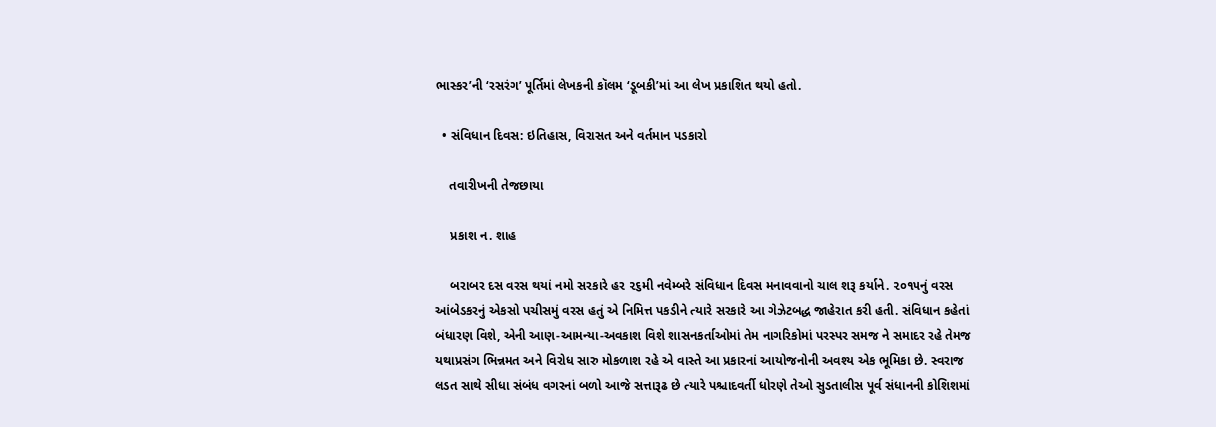ભાસ્કર’ની ‘રસરંગ’ પૂર્તિમાં લેખકની કૉલમ ‘ડૂબકી’માં આ લેખ પ્રકાશિત થયો હતો.

  • સંવિધાન દિવસ: ઇતિહાસ, વિરાસત અને વર્તમાન પડકારો

    તવારીખની તેજછાયા

    પ્રકાશ ન. શાહ

    બરાબર દસ વરસ થયાં નમો સરકારે હર ૨૬મી નવેમ્બરે સંવિધાન દિવસ મનાવવાનો ચાલ શરૂ કર્યાને. ૨૦૧૫નું વરસ આંબેડકરનું એકસો પચીસમું વરસ હતું એ નિમિત્ત પકડીને ત્યારે સરકારે આ ગેઝેટબદ્ધ જાહેરાત કરી હતી. સંવિધાન કહેતાં બંધારણ વિશે, એની આણ-આમન્યા-અવકાશ વિશે શાસનકર્તાઓમાં તેમ નાગરિકોમાં પરસ્પર સમજ ને સમાદર રહે તેમજ યથાપ્રસંગ ભિન્નમત અને વિરોધ સારુ મોકળાશ રહે એ વાસ્તે આ પ્રકારનાં આયોજનોની અવશ્ય એક ભૂમિકા છે. સ્વરાજ લડત સાથે સીધા સંબંધ વગરનાં બળો આજે સત્તારૂઢ છે ત્યારે પશ્ચાદવર્તી ધોરણે તેઓ સુડતાલીસ પૂર્વ સંધાનની કોશિશમાં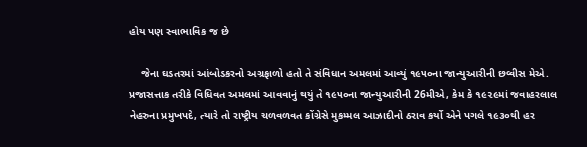હોય પણ સ્વાભાવિક જ છે

    જેના ઘડતરમાં આંબોડકરનો અગ્રફાળો હતો તે સંવિધાન અમલમાં આવ્યું ૧૯૫૦ના જાન્યુઆરીની છવ્વીસ મેએ. પ્રજાસત્તાક તરીકે વિધિવત અમલમાં આવવાનું થયું તે ૧૯૫૦ના જાન્યુઆરીની 26મીએ, કેમ કે ૧૯૨૯માં જવાહરલાલ નેહરુના પ્રમુખપદે, ત્યારે તો રાષ્ટ્રીય ચળવળવત કોંગ્રેસે મુકમ્મલ આઝાદીનો ઠરાવ કર્યો એને પગલે ૧૯૩૦થી હર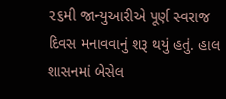૨૬મી જાન્યુઆરીએ પૂર્ણ સ્વરાજ દિવસ મનાવવાનું શરૂ થયું હતું. હાલ શાસનમાં બેસેલ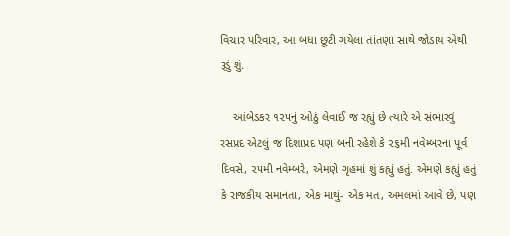વિચાર પરિવાર, આ બધા છૂટી ગયેલા તાંતણા સાથે જોડાય એથી રૂડું શું.

    આંબેડકર ૧૨૫નું ઓઠું લેવાઈ જ રહ્યું છે ત્યારે એ સંભારવું રસપ્રદ એટલું જ દિશાપ્રદ પણ બની રહેશે કે ૨૬મી નવેમ્બરના પૂર્વ દિવસે, ૨૫મી નવેમ્બરે, એમણે ગૃહમાં શું કહ્યું હતું. એમણે કહ્યું હતું કે રાજકીય સમાનતા, એક માથું- એક મત, અમલમાં આવે છે, પણ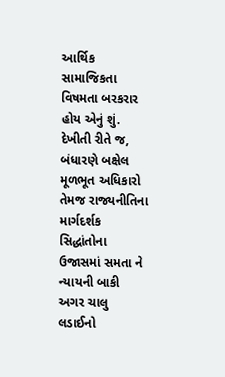આર્થિક સામાજિકતા વિષમતા બરકરાર હોય એનું શું. દેખીતી રીતે જ, બંધારણે બક્ષેલ મૂળભૂત અધિકારો તેમજ રાજ્યનીતિના માર્ગદર્શક સિદ્ધાંતોના ઉજાસમાં સમતા ને ન્યાયની બાકી અગર ચાલુ લડાઈનો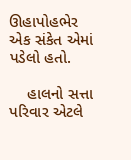ઊહાપોહભેર એક સંકેત એમાં પડેલો હતો.

    હાલનો સત્તા પરિવાર એટલે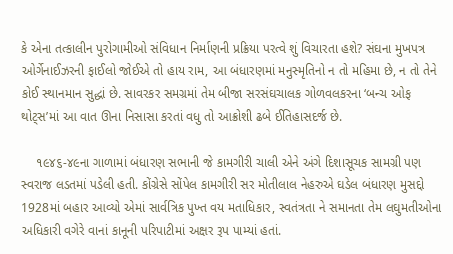કે એના તત્કાલીન પુરોગામીઓ સંવિધાન નિર્માણની પ્રક્રિયા પરત્વે શું વિચારતા હશે? સંઘના મુખપત્ર ઓર્ગેનાઈઝરની ફાઈલો જોઈએ તો હાય રામ, આ બંધારણમાં મનુસ્મૃતિનો ન તો મહિમા છે, ન તો તેને કોઈ સ્થાનમાન સુદ્ધાં છે. સાવરકર સમગ્રમાં તેમ બીજા સરસંઘચાલક ગોળવલકરના ‘બન્ચ ઓફ થોટ્સ’માં આ વાત ઊના નિસાસા કરતાં વધુ તો આક્રોશી ઢબે ઈતિહાસદર્જ છે.

    ૧૯૪૬-૪૯ના ગાળામાં બંધારણ સભાની જે કામગીરી ચાલી એને અંગે દિશાસૂચક સામગ્રી પણ સ્વરાજ લડતમાં પડેલી હતી. કોંગ્રેસે સોંપેલ કામગીરી સર મોતીલાલ નેહરુએ ઘડેલ બંધારણ મુસદ્દો 1928માં બહાર આવ્યો એમાં સાર્વત્રિક પુખ્ત વય મતાધિકાર, સ્વતંત્રતા ને સમાનતા તેમ લઘુમતીઓના અધિકારી વગેરે વાનાં કાનૂની પરિપાટીમાં અક્ષર રૂપ પામ્યાં હતાં.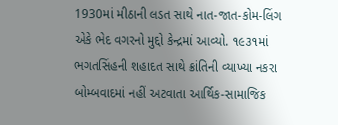1930માં મીઠાની લડત સાથે નાત-જાત-કોમ-લિંગ એકે ભેદ વગરનો મુદ્દો કેન્દ્રમાં આવ્યો. ૧૯૩૧માં ભગતસિંહની શહાદત સાથે ક્રાંતિની વ્યાખ્યા નકરા બોમ્બવાદમાં નહીં અટવાતા આર્થિક-સામાજિક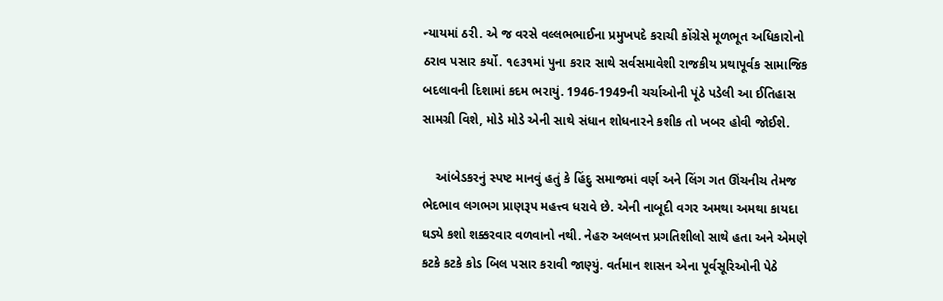ન્યાયમાં ઠરી. એ જ વરસે વલ્લભભાઈના પ્રમુખપદે કરાચી કોંગ્રેસે મૂળભૂત અધિકારોનો ઠરાવ પસાર કર્યો. ૧૯૩૧માં પુના કરાર સાથે સર્વસમાવેશી રાજકીય પ્રથાપૂર્વક સામાજિક બદલાવની દિશામાં કદમ ભરાયું. 1946-1949ની ચર્ચાઓની પૂંઠે પડેલી આ ઈતિહાસ સામગ્રી વિશે, મોડે મોડે એની સાથે સંધાન શોધનારને કશીક તો ખબર હોવી જોઈશે.

    આંબેડકરનું સ્પષ્ટ માનવું હતું કે હિંદુ સમાજમાં વર્ણ અને લિંગ ગત ઊંચનીચ તેમજ ભેદભાવ લગભગ પ્રાણરૂપ મહત્ત્વ ધરાવે છે. એની નાબૂદી વગર અમથા અમથા કાયદા ઘડ્યે કશો શક્કરવાર વળવાનો નથી. નેહરુ અલબત્ત પ્રગતિશીલો સાથે હતા અને એમણે કટકે કટકે કોડ બિલ પસાર કરાવી જાણ્યું. વર્તમાન શાસન એના પૂર્વસૂરિઓની પેઠે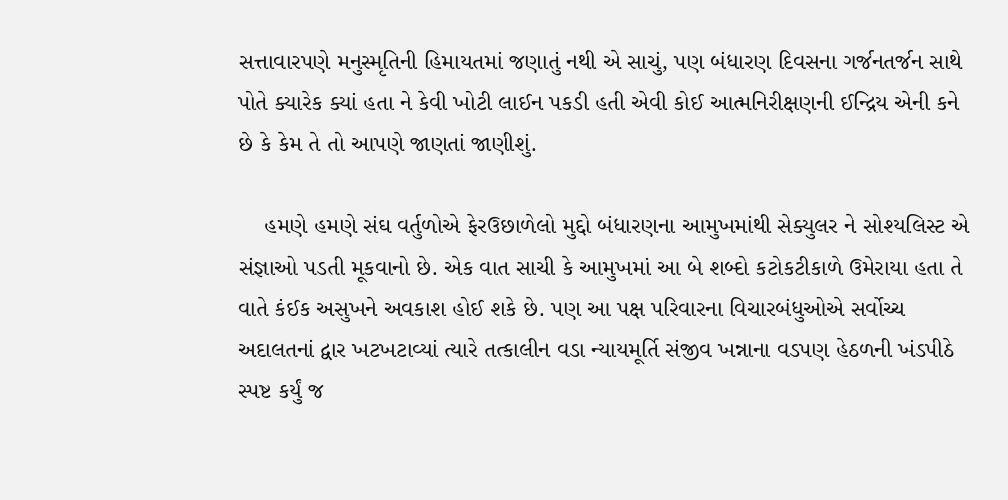સત્તાવારપણે મનુસ્મૃતિની હિમાયતમાં જણાતું નથી એ સાચું, પણ બંધારણ દિવસના ગર્જનતર્જન સાથે પોતે ક્યારેક ક્યાં હતા ને કેવી ખોટી લાઈન પકડી હતી એવી કોઈ આત્મનિરીક્ષણની ઈન્દ્રિય એની કને છે કે કેમ તે તો આપણે જાણતાં જાણીશું.

    હમણે હમણે સંઘ વર્તુળોએ ફેરઉછાળેલો મુદ્દો બંધારણના આમુખમાંથી સેક્યુલર ને સોશ્યલિસ્ટ એ સંજ્ઞાઓ પડતી મૂકવાનો છે. એક વાત સાચી કે આમુખમાં આ બે શબ્દો કટોકટીકાળે ઉમેરાયા હતા તે વાતે કંઈક અસુખને અવકાશ હોઈ શકે છે. પણ આ પક્ષ પરિવારના વિચારબંધુઓએ સર્વોચ્ચ અદાલતનાં દ્વાર ખટખટાવ્યાં ત્યારે તત્કાલીન વડા ન્યાયમૂર્તિ સંજીવ ખન્નાના વડપણ હેઠળની ખંડપીઠે સ્પષ્ટ કર્યું જ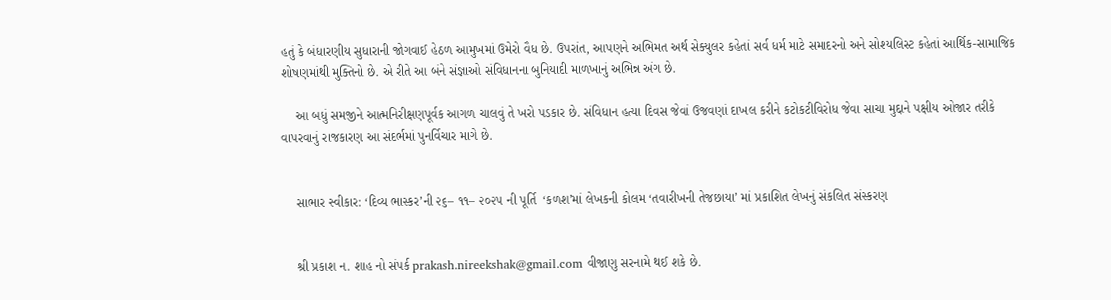હતું કે બંધારણીય સુધારાની જોગવાઈ હેઠળ આમુખમાં ઉમેરો વૈધ છે. ઉપરાંત, આપણને અભિમત અર્થ સેક્યુલર કહેતાં સર્વ ધર્મ માટે સમાદરનો અને સોશ્યલિસ્ટ કહેતાં આર્થિક-સામાજિક શોષણમાંથી મુક્તિનો છે. એ રીતે આ બંને સંજ્ઞાઓ સંવિધાનના બુનિયાદી માળખાનું અભિન્ન અંગ છે.

    આ બધું સમજીને આત્મનિરીક્ષણપૂર્વક આગળ ચાલવું તે ખરો પડકાર છે. સંવિધાન હત્યા દિવસ જેવાં ઉજવણાં દાખલ કરીને કટોકટીવિરોધ જેવા સાચા મુદ્દાને પક્ષીય ઓજાર તરીકે વાપરવાનું રાજકારણ આ સંદર્ભમાં પુનર્વિચાર માગે છે.


    સાભાર સ્વીકાર: ‘દિવ્ય ભાસ્કર’ની ૨૬– ૧૧– ૨૦૨૫ ની પૂર્તિ  ‘કળશ’માં લેખકની કોલમ ‘તવારીખની તેજછાયા’ માં પ્રકાશિત લેખનું સંકલિત સંસ્કરણ


    શ્રી પ્રકાશ ન. શાહ નો સંપર્ક prakash.nireekshak@gmail.com વીજાણુ સરનામે થઈ શકે છે.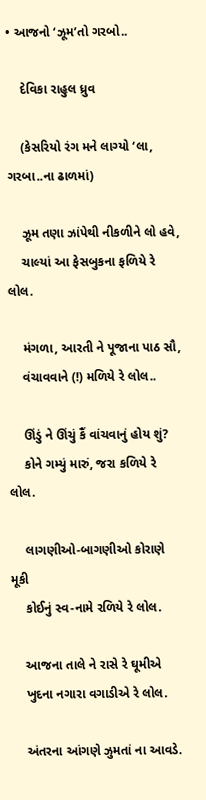• આજનો ‘ઝૂમ’તો ગરબો..

    દેવિકા રાહુલ ધ્રુવ

    (કેસરિયો રંગ મને લાગ્યો ‘લા, ગરબા..ના ઢાળમાં)

    ઝૂમ તણા ઝાંપેથી નીકળીને લો હવે,
    ચાલ્યાં આ ફેસબુકના ફળિયે રે લોલ.

    મંગળા, આરતી ને પૂજાના પાઠ સૌ,
    વંચાવવાને (!) મળિયે રે લોલ..

    ઊંડું ને ઊંચું કૈં વાંચવાનું હોય શું?
    કોને ગમ્યું મારું, જરા કળિયે રે લોલ.

    લાગણીઓ-બાગણીઓ કોરાણે મૂકી
    કોઈનું સ્વ-નામે રળિયે રે લોલ.

    આજના તાલે ને રાસે રે ઘૂમીએ
    ખુદના નગારા વગાડીએ રે લોલ.

    અંતરના આંગણે ઝુમતાં ના આવડે.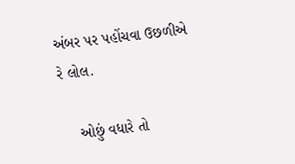અંબર પર પહોંચવા ઉછળીએ રે લોલ.

    ઓછું વધારે તો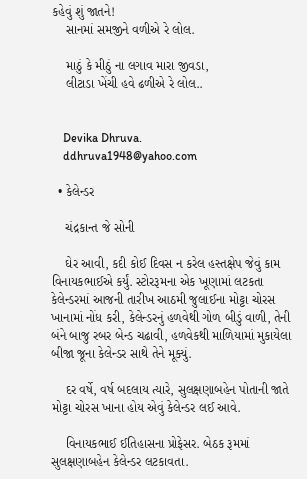કહેવું શું જાતને!
    સાનમાં સમજીને વળીએ રે લોલ.

    માઠું કે મીઠું ના લગાવ મારા જીવડા,
    લીટાડા ખેંચી હવે ઢળીએ રે લોલ..


    Devika Dhruva.
    ddhruva1948@yahoo.com

  • કેલેન્ડર

    ચંદ્રકાન્ત જે સોની

    ઘેર આવી, કદી કોઈ દિવસ ન કરેલ હસ્તક્ષેપ જેવું કામ વિનાયકભાઈએ કર્યું. સ્ટોરરૂમના એક ખૂણામાં લટકતા કેલેન્ડરમાં આજની તારીખ આઠમી જુલાઈના મોટ્ટા ચોરસ ખાનામાં નોંધ કરી, કેલેન્ડરનું હળવેથી ગોળ બીડું વાળી, તેની બંને બાજુ રબર બેન્ડ ચઢાવી, હળવેકથી માળિયામાં મુકાયેલા બીજા જૂના કેલેન્ડર સાથે તેને મૂક્યું.

    દર વર્ષે, વર્ષ બદલાય ત્યારે, સુલક્ષણાબહેન પોતાની જાતે મોટ્ટા ચોરસ ખાના હોય એવું કેલેન્ડર લઈ આવે.

    વિનાયકભાઈ ઈતિહાસના પ્રોફેસર. બેઠક રૂમમાં સુલક્ષણાબહેન કેલેન્ડર લટકાવતા.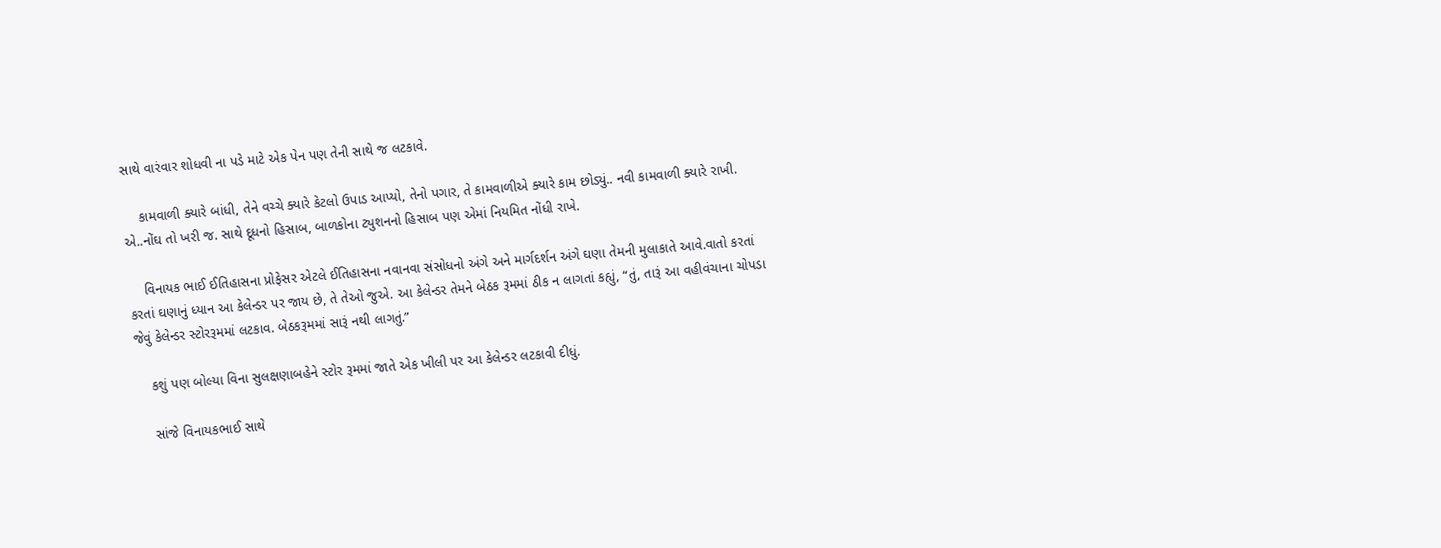સાથે વારંવાર શોધવી ના પડે માટે એક પેન પણ તેની સાથે જ લટકાવે.

    કામવાળી ક્યારે બાંધી, તેને વચ્ચે ક્યારે કેટલો ઉપાડ આપ્યો, તેનો પગાર, તે કામવાળીએ ક્યારે કામ છોડ્યું.. નવી કામવાળી ક્યારે રાખી. એ..નોંઘ તો ખરી જ. સાથે દૂધનો હિસાબ, બાળકોના ટ્યુશનનો હિસાબ પણ એમાં નિયમિત નોંધી રાખે.

    વિનાયક ભાઈ ઈતિહાસના પ્રોફેસર એટલે ઈતિહાસના નવાનવા સંસોધનો અંગે અને માર્ગદર્શન અંગે ઘણા તેમની મુલાકાતે આવે.વાતો કરતાં કરતાં ઘણાનું ધ્યાન આ કેલેન્ડર પર જાય છે, તે તેઓ જુએ. આ કેલેન્ડર તેમને બેઠક રૂમમાં ઠીક ન લાગતાં કહ્યું, “તું, તારૂં આ વહીવંચાના ચોપડા જેવું કેલેન્ડર સ્ટોરરૂમમાં લટકાવ. બેઠકરૂમમાં સારૂં નથી લાગતું.”

    કશું પણ બોલ્યા વિના સુલક્ષણાબહેને સ્ટોર રૂમમાં જાતે એક ખીલી પર આ કેલેન્ડર લટકાવી દીધું.

    સાંજે વિનાયકભાઈ સાથે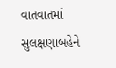વાતવાતમાં સુલક્ષણાબહેને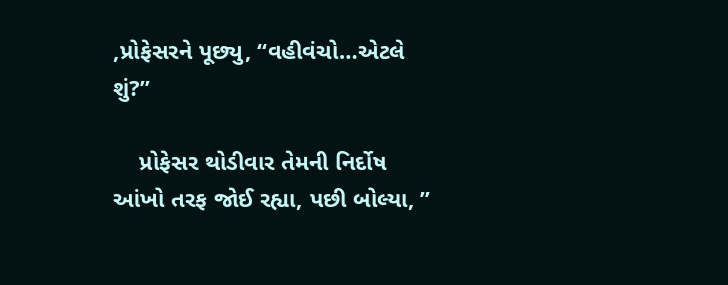,પ્રોફેસરને પૂછ્યુ, “વહીવંચો…એટલે શું?”

    પ્રોફેસર થોડીવાર તેમની નિર્દોષ આંખો તરફ જોઈ રહ્યા, પછી બોલ્યા, ”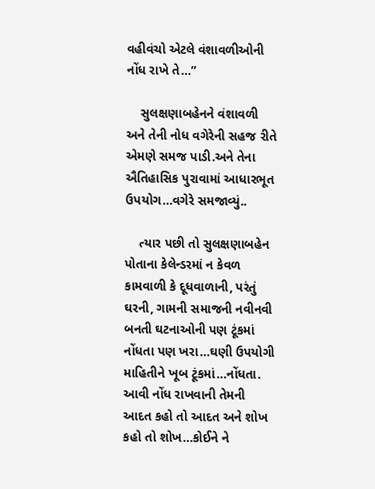વહીવંચો એટલે વંશાવળીઓની નોંધ રાખે તે…”

    સુલક્ષણાબહેનને વંશાવળી અને તેની નોધ વગેરેની સહજ રીતે એમણે સમજ પાડી.અને તેના ઐતિહાસિક પુરાવામાં આધારભૂત ઉપયોગ…વગેરે સમજાવ્યું..

    ત્યાર પછી તો સુલક્ષણાબહેન પોતાના કેલેન્ડરમાં ન કેવળ કામવાળી કે દૂધવાળાની, પરંતું ઘરની, ગામની સમાજની નવીનવી બનતી ઘટનાઓની પણ ટૂંકમાં નોંધતા પણ ખરા…ઘણી ઉપયોગી માહિતીને ખૂબ ટૂંકમાં…નોંધતા. આવી નોંધ રાખવાની તેમની આદત કહો તો આદત અને શોખ કહો તો શોખ…કોઈને ને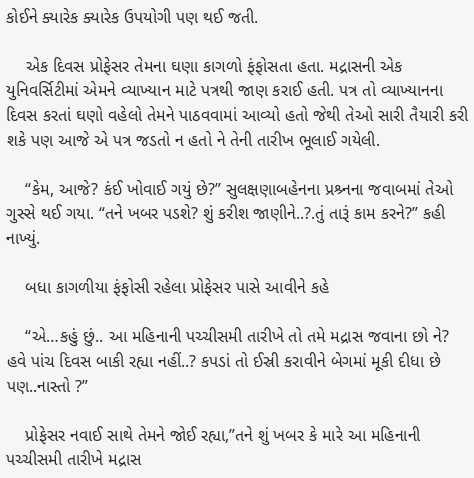કોઈને ક્યારેક ક્યારેક ઉપયોગી પણ થઈ જતી.

    એક દિવસ પ્રોફેસર તેમના ઘણા કાગળો ફંફોસતા હતા. મદ્રાસની એક યુનિવર્સિટીમાં એમને વ્યાખ્યાન માટે પત્રથી જાણ કરાઈ હતી. પત્ર તો વ્યાખ્યાનના દિવસ કરતાં ઘણો વહેલો તેમને પાઠવવામાં આવ્યો હતો જેથી તેઓ સારી તૈયારી કરી શકે પણ આજે એ પત્ર જડતો ન હતો ને તેની તારીખ ભૂલાઈ ગયેલી.

    “કેમ, આજે? કંઈ ખોવાઈ ગયું છે?” સુલક્ષણાબહેનના પ્રશ્ર્નના જવાબમાં તેઓ ગુસ્સે થઈ ગયા. “તને ખબર પડશે? શું કરીશ જાણીને..?.તું તારૂં કામ કરને?” કહી નાખ્યું.

    બધા કાગળીયા ફંફોસી રહેલા પ્રોફેસર પાસે આવીને કહે

    “એ…કહું છું.. આ મહિનાની પચ્ચીસમી તારીખે તો તમે મદ્રાસ જવાના છો ને? હવે પાંચ દિવસ બાકી રહ્યા નહીં..? કપડાં તો ઈસ્રી કરાવીને બેગમાં મૂકી દીધા છે પણ..નાસ્તો ?”

    પ્રોફેસર નવાઈ સાથે તેમને જોઈ રહ્યા,”તને શું ખબર કે મારે આ મહિનાની પચ્ચીસમી તારીખે મદ્રાસ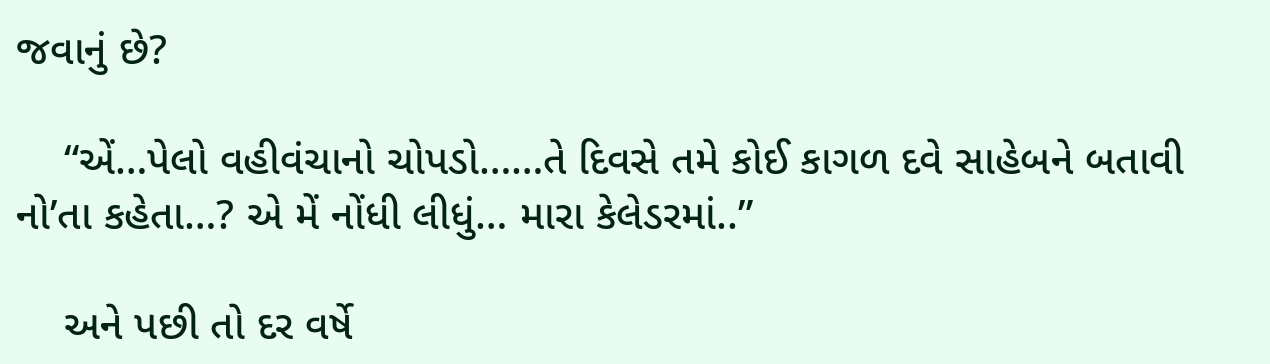જવાનું છે?

    “એં…પેલો વહીવંચાનો ચોપડો……તે દિવસે તમે કોઈ કાગળ દવે સાહેબને બતાવી નો’તા કહેતા…? એ મેં નોંધી લીધું… મારા કેલેડરમાં..”

    અને પછી તો દર વર્ષે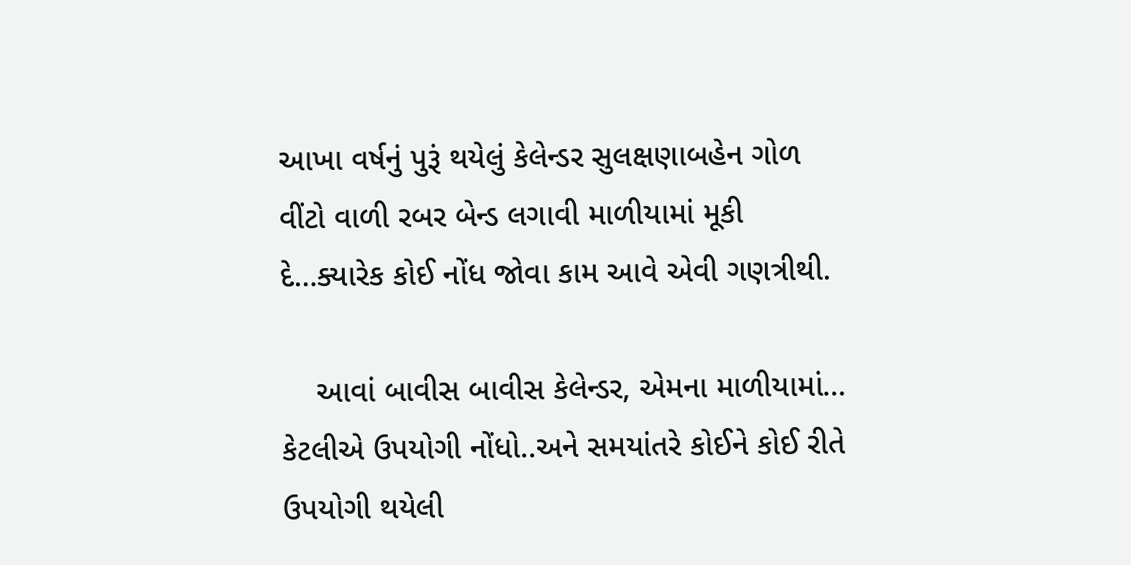આખા વર્ષનું પુરૂં થયેલું કેલેન્ડર સુલક્ષણાબહેન ગોળ વીંટો વાળી રબર બેન્ડ લગાવી માળીયામાં મૂકી દે…ક્યારેક કોઈ નોંધ જોવા કામ આવે એવી ગણત્રીથી.

    આવાં બાવીસ બાવીસ કેલેન્ડર, એમના માળીયામાં… કેટલીએ ઉપયોગી નોંધો..અને સમયાંતરે કોઈને કોઈ રીતે ઉપયોગી થયેલી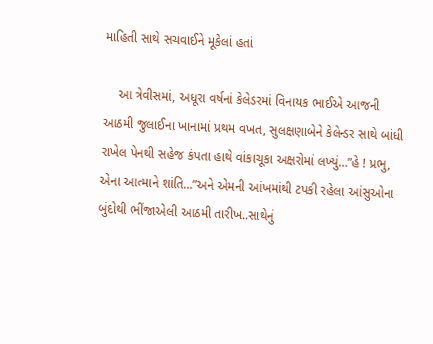માહિતી સાથે સચવાઈને મૂકેલાં હતાં

    આ ત્રેવીસમાં, અધૂરા વર્ષનાં કેલેડરમાં વિનાયક ભાઈએ આજની આઠમી જુલાઈના ખાનામાં પ્રથમ વખત, સુલક્ષણાબેને કેલેન્ડર સાથે બાંધી રાખેલ પેનથી સહેજ કંપતા હાથે વાંકાચૂકા અક્ષરોમાં લખ્યું…”હે ! પ્રભુ, એના આત્માને શાંતિ…”અને એમની આંખમાંથી ટપકી રહેલા આંસુઓના બુંદોથી ભીંજાએલી આઠમી તારીખ..સાથેનું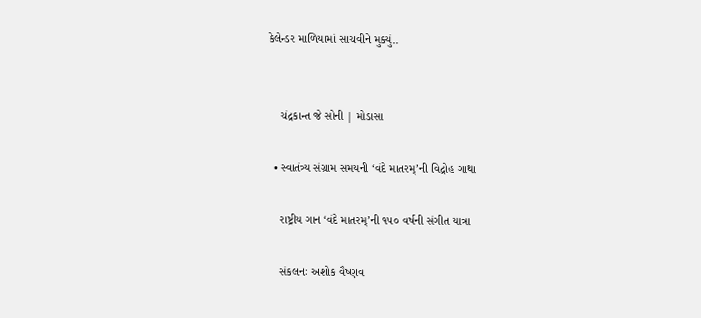કેલેન્ડર માળિયામાં સાચવીને મુક્યું..


    ચંદ્રકાન્ત જે સોની | મોડાસા

  • સ્વાતંત્ર્ય સંગ્રામ સમયની ‘વંદે માતરમ્’ની વિદ્રોહ ગાથા

    રાષ્ટ્રીય ગાન ‘વંદે માતરમ્’ની ૧૫૦ વર્ષની સંગીત યાત્રા

    સંકલનઃ અશોક વૈષ્ણવ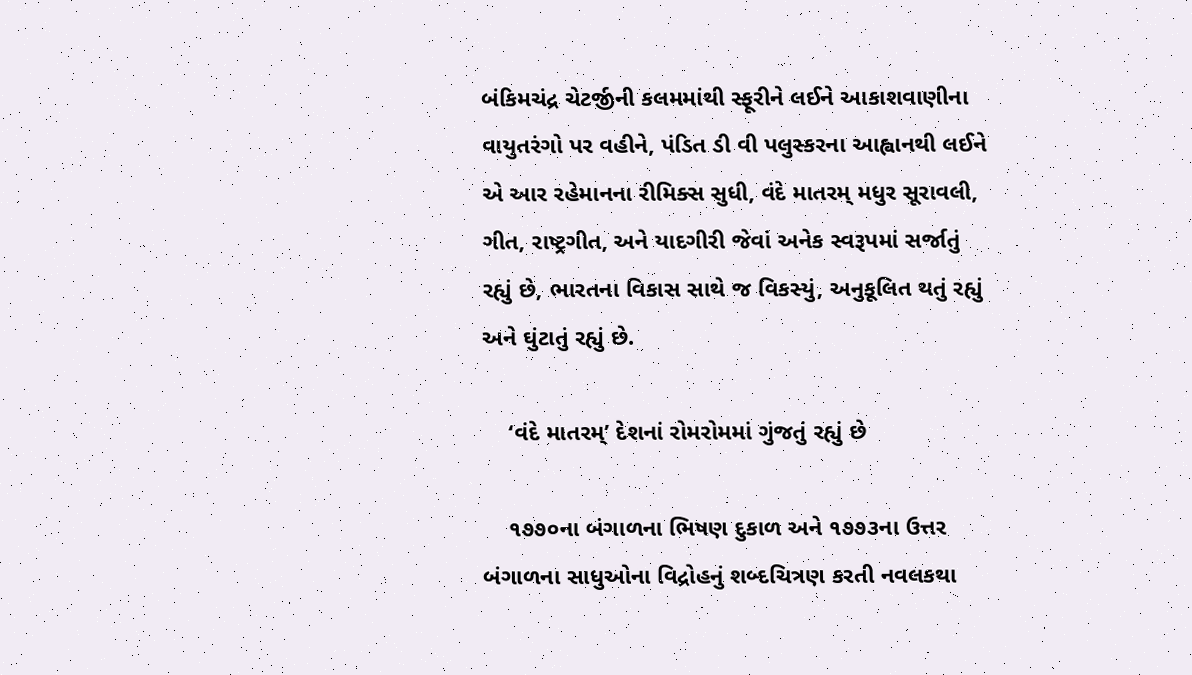બંકિમચંદ્ર ચેટર્જીની કલમમાંથી સ્ફૂરીને લઈને આકાશવાણીના વાયુતરંગો પર વહીને, પંડિત ડી વી પલુસ્કરના આહ્વાનથી લઈને એ આર રહેમાનના રીમિક્સ સુધી, વંદે માતરમ્ મધુર સૂરાવલી, ગીત, રાષ્ટ્રગીત, અને યાદગીરી જેવાં અનેક સ્વરૂપમાં સર્જાતું રહ્યું છે, ભારતના વિકાસ સાથે જ વિકસ્યું, અનુકૂલિત થતું રહ્યું અને ઘુંટાતું રહ્યું છે.

    ‘વંદે માતરમ્’ દેશનાં રોમરોમમાં ગુંજતું રહ્યું છે

    ૧૭૭૦ના બંગાળના ભિષણ દુકાળ અને ૧૭૭૩ના ઉત્તર બંગાળના સાધુઓના વિદ્રોહનું શબ્દચિત્રણ કરતી નવલકથા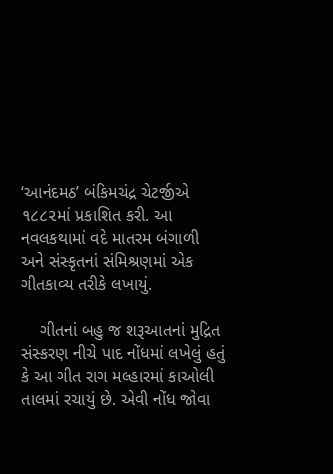‘આનંદમઠ’ બંકિમચંદ્ર ચેટર્જીએ ૧૮૮૨માં પ્રકાશિત કરી. આ નવલકથામાં વદે માતરમ બંગાળી અને સંસ્કૃતનાં સંમિશ્રણમાં એક ગીતકાવ્ય તરીકે લખાયું.

    ગીતનાં બહુ જ શરૂઆતનાં મુદ્રિત સંસ્કરણ નીચે પાદ નોંધમાં લખેલું હતું કે આ ગીત રાગ મલ્હારમાં કાઓલી તાલમાં રચાયું છે. એવી નોંધ જોવા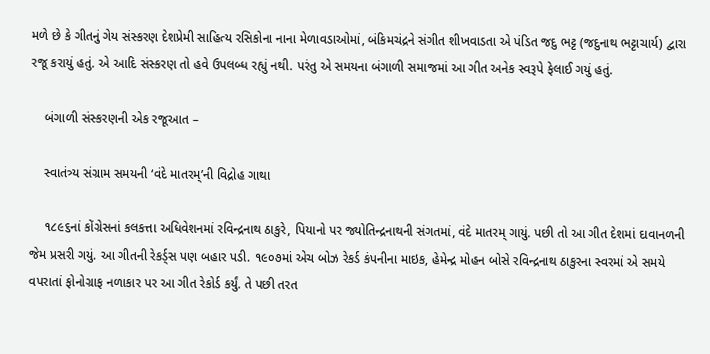મળે છે કે ગીતનું ગેય સંસ્કરણ દેશપ્રેમી સાહિત્ય રસિકોના નાના મેળાવડાઓમાં, બંકિમચંદ્રને સંગીત શીખવાડતા એ પંડિત જદુ ભટ્ટ (જદુનાથ ભટ્ટાચાર્ય) દ્વારા રજૂ કરાયું હતું. એ આદિ સંસ્કરણ તો હવે ઉપલબ્ધ રહ્યું નથી. પરંતુ એ સમયના બંગાળી સમાજમાં આ ગીત અનેક સ્વરૂપે ફેલાઈ ગયું હતું.

    બંગાળી સંસ્કરણની એક રજૂઆત –

    સ્વાતંત્ર્ય સંગ્રામ સમયની ‘વંદે માતરમ્’ની વિદ્રોહ ગાથા

    ૧૮૯૬નાં કોંગ્રેસનાં કલકત્તા અધિવેશનમાં રવિન્દ્રનાથ ઠાકુરે, પિયાનો પર જ્યોતિન્દ્રનાથની સંગતમાં, વંદે માતરમ્ ગાયું. પછી તો આ ગીત દેશમાં દાવાનળની જેમ પ્રસરી ગયું. આ ગીતની રેકર્ડ્સ પણ બહાર પડી. ૧૯૦૭માં એચ બોઝ રેકર્ડ કંપનીના માઇક, હેમેન્દ્ર મોહન બોસે રવિન્દ્રનાથ ઠાકુરના સ્વરમાં એ સમયે વપરાતાં ફોનોગ્રાફ નળાકાર પર આ ગીત રેકોર્ડ કર્યું. તે પછી તરત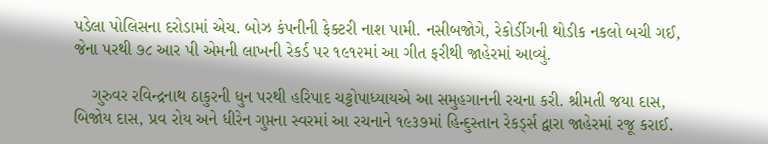પડેલા પોલિસના દરોડામાં એચ. બોઝ કંપનીની ફેક્ટરી નાશ પામી. નસીબજોગે, રેકોર્ડીગની થોડીક નકલો બચી ગઈ, જેના પરથી ૭૮ આર પી એમની લાખની રેકર્ડ પર ૧૯૧૨માં આ ગીત ફરીથી જાહેરમાં આવ્યું.

    ગુરુવર રવિન્દ્રનાથ ઠાકુરની ધુન પરથી હરિપાદ ચટ્ટોપાધ્યાયએ આ સમુહગાનની રચના કરી. શ્રીમતી જયા દાસ, બિજોય દાસ, પ્રવ રોય અને ધીરેન ગુપ્તના સ્વરમાં આ રચનાને ૧૯૩૭માં હિન્દુસ્તાન રેકર્ડ્સ દ્વારા જાહેરમાં રજૂ કરાઈ.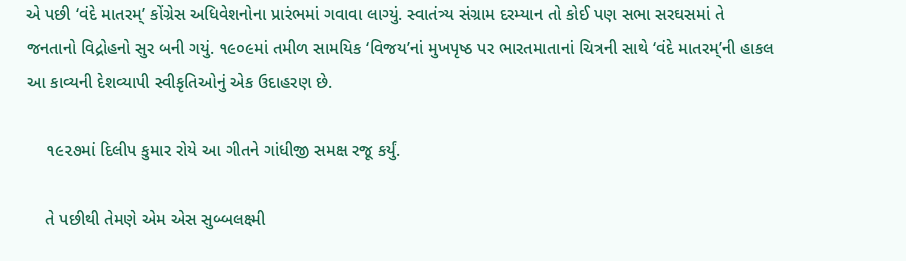એ પછી ‘વંદે માતરમ્’ કોંગ્રેસ અધિવેશનોના પ્રારંભમાં ગવાવા લાગ્યું. સ્વાતંત્ર્ય સંગ્રામ દરમ્યાન તો કોઈ પણ સભા સરઘસમાં તે જનતાનો વિદ્રોહનો સુર બની ગયું. ૧૯૦૯માં તમીળ સામયિક ‘વિજય’નાં મુખપૃષ્ઠ પર ભારતમાતાનાં ચિત્રની સાથે ‘વંદે માતરમ્’ની હાકલ આ કાવ્યની દેશવ્યાપી સ્વીકૃતિઓનું એક ઉદાહરણ છે.

    ૧૯૨૭માં દિલીપ કુમાર રોયે આ ગીતને ગાંધીજી સમક્ષ રજૂ કર્યું.

    તે પછીથી તેમણે એમ એસ સુબ્બલક્ષ્મી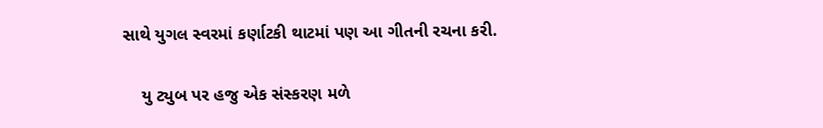સાથે યુગલ સ્વરમાં કર્ણાટકી થાટમાં પણ આ ગીતની રચના કરી.

    યુ ટ્યુબ પર હજુ એક સંસ્કરણ મળે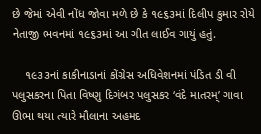છે જેમાં એવી નોંધ જોવા મળે છે કે ૧૯૬૩માં દિલીપ કુમાર રોયે નેતાજી ભવનમાં ૧૯૬૩માં આ ગીત લાઈવ ગાયું હતું.

    ૧૯૩૩નાં કાકીનાડાનાં કોંગ્રેસ અધિવેશનમાં પંડિત ડી વી પલુસકરના પિતા વિષ્ણુ દિગંબર પલુસકર ‘વંદે માતરમ્’ ગાવા ઊભા થયા ત્યારે મૌલાના અહમદ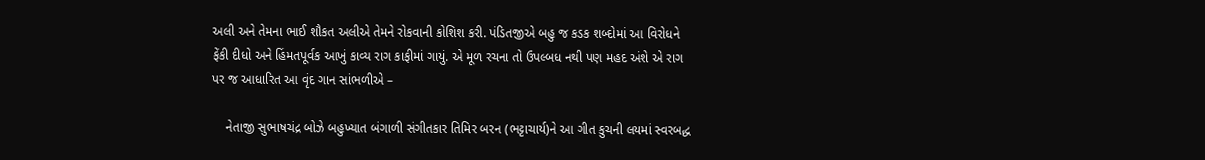અલી અને તેમના ભાઈ શૌકત અલીએ તેમને રોકવાની કોશિશ કરી. પંડિતજીએ બહુ જ કડક શબ્દોમાં આ વિરોધને ફેંકી દીધો અને હિંમતપૂર્વક આખું કાવ્ય રાગ કાફીમાં ગાયું. એ મૂળ રચના તો ઉપલ્બધ નથી પણ મહદ અંશે એ રાગ પર જ આધારિત આ વૃંદ ગાન સાંભળીએ –

    નેતાજી સુભાષચંદ્ર બોઝે બહુખ્યાત બંગાળી સંગીતકાર તિમિર બરન (ભટ્ટાચાર્ય)ને આ ગીત કુચની લયમાં સ્વરબદ્ધ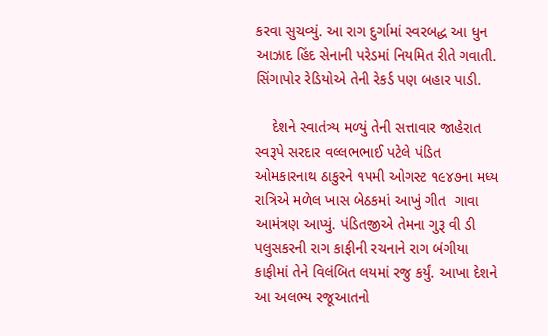કરવા સુચવ્યું. આ રાગ દુર્ગામાં સ્વરબદ્ધ આ ધુન આઝાદ હિંદ સેનાની પરેડમાં નિયમિત રીતે ગવાતી. સિંગાપોર રેડિયોએ તેની રેકર્ડ પણ બહાર પાડી.

    દેશને સ્વાતંત્ર્ય મળ્યું તેની સત્તાવાર જાહેરાત સ્વરૂપે સરદાર વલ્લભભાઈ પટેલે પંડિત ઓમકારનાથ ઠાકુરને ૧૫મી ઓગસ્ટ ૧૯૪૭ના મધ્ય રાત્રિએ મળેલ ખાસ બેઠકમાં આખું ગીત  ગાવા આમંત્રણ આપ્યું. પંડિતજીએ તેમના ગુરૂ વી ડી પલુસકરની રાગ કાફીની રચનાને રાગ બંગીયા કાફીમાં તેને વિલંબિત લયમાં રજુ કર્યું. આખા દેશને આ અલભ્ય રજૂઆતનો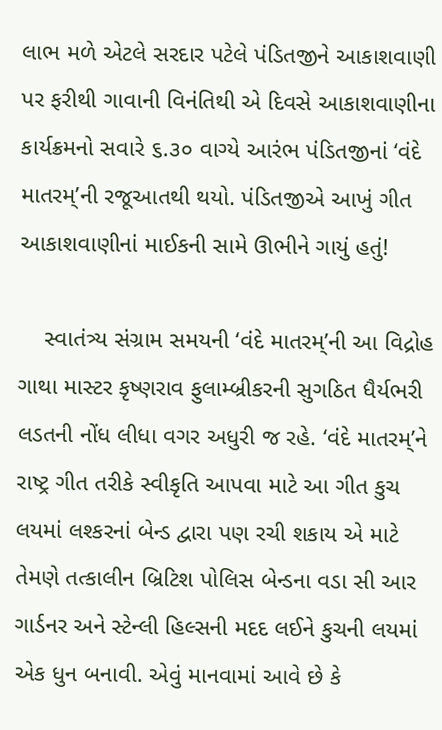લાભ મળે એટલે સરદાર પટેલે પંડિતજીને આકાશવાણી પર ફરીથી ગાવાની વિનંતિથી એ દિવસે આકાશવાણીના કાર્યક્રમનો સવારે ૬.૩૦ વાગ્યે આરંભ પંડિતજીનાં ‘વંદે માતરમ્’ની રજૂઆતથી થયો. પંડિતજીએ આખું ગીત આકાશવાણીનાં માઈકની સામે ઊભીને ગાયું હતું!

    સ્વાતંત્ર્ય સંગ્રામ સમયની ‘વંદે માતરમ્’ની આ વિદ્રોહ ગાથા માસ્ટર કૃષ્ણરાવ ફુલામ્બ્રીકરની સુગઠિત ધૈર્યભરી લડતની નોંધ લીધા વગર અધુરી જ રહે. ‘વંદે માતરમ્’ને રાષ્ટ્ર ગીત તરીકે સ્વીકૃતિ આપવા માટે આ ગીત કુચ લયમાં લશ્કરનાં બેન્ડ દ્વારા પણ રચી શકાય એ માટે તેમણે તત્કાલીન બ્રિટિશ પોલિસ બેન્ડના વડા સી આર ગાર્ડનર અને સ્ટેન્લી હિલ્સની મદદ લઈને કુચની લયમાં એક ધુન બનાવી. એવું માનવામાં આવે છે કે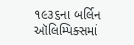૧૯૩૬ના બર્લિન ઑલિમ્પિક્સમાં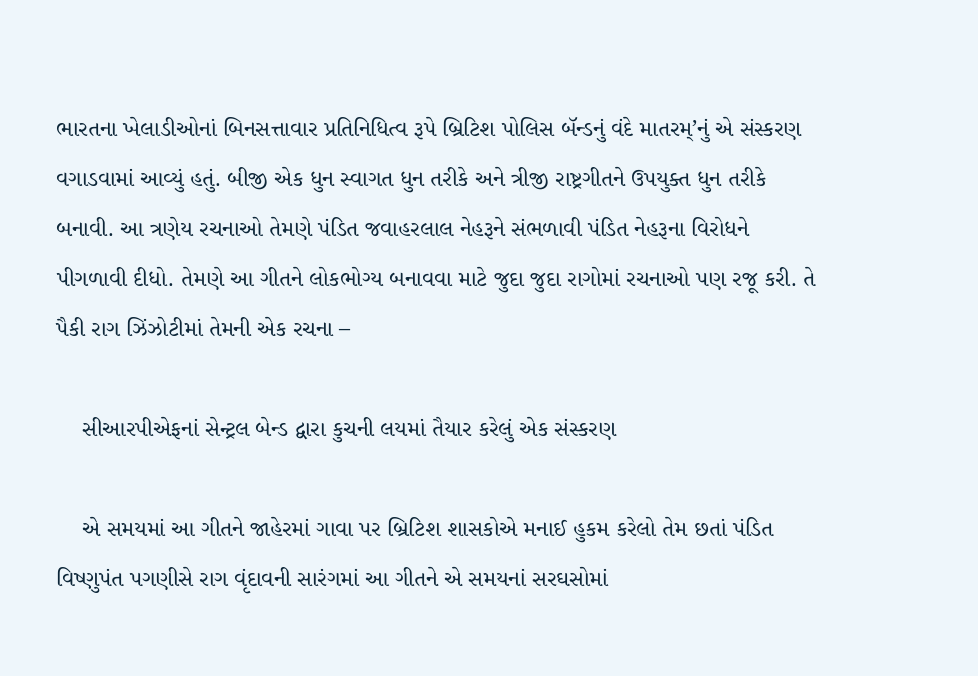ભારતના ખેલાડીઓનાં બિનસત્તાવાર પ્રતિનિધિત્વ રૂપે બ્રિટિશ પોલિસ બૅન્ડનું વંદે માતરમ્’નું એ સંસ્કરણ વગાડવામાં આવ્યું હતું. બીજી એક ધુન સ્વાગત ધુન તરીકે અને ત્રીજી રાષ્ટ્રગીતને ઉપયુક્ત ધુન તરીકે બનાવી. આ ત્રણેય રચનાઓ તેમણે પંડિત જવાહરલાલ નેહરૂને સંભળાવી પંડિત નેહરૂના વિરોધને પીગળાવી દીધો. તેમણે આ ગીતને લોકભોગ્ય બનાવવા માટે જુદા જુદા રાગોમાં રચનાઓ પણ રજૂ કરી. તે પૈકી રાગ ઝિંઝોટીમાં તેમની એક રચના –

    સીઆરપીએફનાં સેન્ટ્રલ બેન્ડ દ્વારા કુચની લયમાં તૈયાર કરેલું એક સંસ્કરણ

    એ સમયમાં આ ગીતને જાહેરમાં ગાવા પર બ્રિટિશ શાસકોએ મનાઈ હુકમ કરેલો તેમ છતાં પંડિત વિષ્ણુપંત પગણીસે રાગ વૃંદાવની સારંગમાં આ ગીતને એ સમયનાં સરઘસોમાં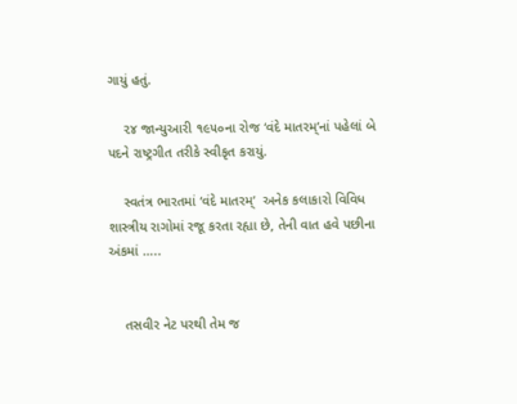ગાયું હતું.

    ૨૪ જાન્યુઆરી ૧૯૫૦ના રોજ ‘વંદે માતરમ્’નાં પહેલાં બે પદને રાષ્ટ્રગીત તરીકે સ્વીકૃત કરાયું.

    સ્વતંત્ર ભારતમાં ‘વંદે માતરમ્’  અનેક કલાકારો વિવિધ શાસ્ત્રીય રાગોમાં રજૂ કરતા રહ્યા છે, તેની વાત હવે પછીના અંકમાં …..


    તસવીર નેટ પરથી તેમ જ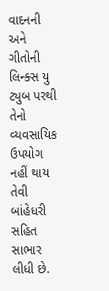વાદનની અને ગીતોની લિન્ક્સ યુ ટ્યુબ પરથી તેનો વ્યવસાયિક ઉપયોગ નહીં થાય તેવી બાંહેધરી સહિત સાભાર લીધી છે.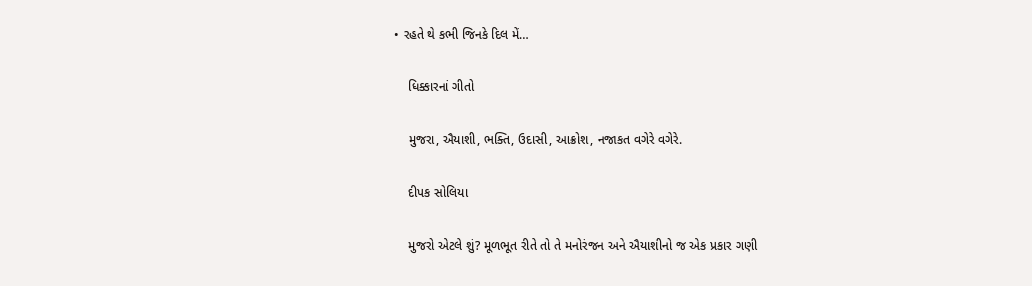• રહતે થે કભી જિનકે દિલ મેં…

    ધિક્કારનાં ગીતો

    મુજરા, ઐયાશી, ભક્તિ, ઉદાસી, આક્રોશ, નજાકત વગેરે વગેરે.

    દીપક સોલિયા

    મુજરો એટલે શું? મૂળભૂત રીતે તો તે મનોરંજન અને ઐયાશીનો જ એક પ્રકાર ગણી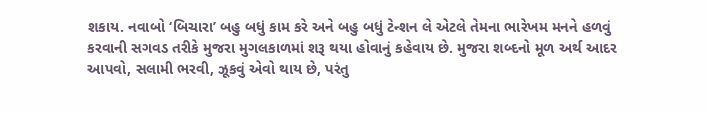શકાય. નવાબો ‘બિચારા’ બહુ બધું કામ કરે અને બહુ બધું ટેન્શન લે એટલે તેમના ભારેખમ મનને હળવું કરવાની સગવડ તરીકે મુજરા મુગલકાળમાં શરૂ થયા હોવાનું કહેવાય છે. મુજરા શબ્દનો મૂળ અર્થ આદર આપવો, સલામી ભરવી, ઝૂકવું એવો થાય છે, પરંતુ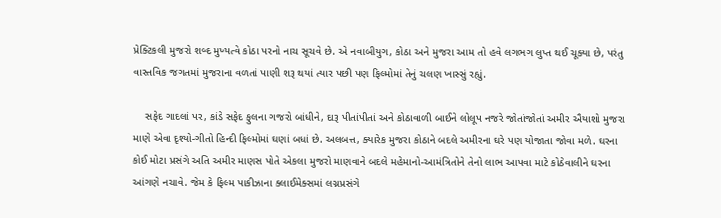પ્રેક્ટિકલી મુજરો શબ્દ મુખ્યત્વે કોઠા પરનો નાચ સૂચવે છે. એ નવાબીયુગ, કોઠા અને મુજરા આમ તો હવે લગભગ લુપ્ત થઈ ચૂક્યા છે, પરંતુ વાસ્તવિક જગતમાં મુજરાના વળતાં પાણી શરૂ થયાં ત્યાર પછી પણ ફિલ્મોમાં તેનું ચલણ ખાસ્સું રહ્યું.

    સફેદ ગાદલાં પર, કાંડે સફેદ ફુલના ગજરો બાંધીને, દારૂ પીતાંપીતાં અને કોઠાવાળી બાઈને લોલૂપ નજરે જોતાંજોતાં અમીર ઐયાશો મુજરા માણે એવા દૃશ્યો-ગીતો હિન્દી ફિલ્મોમાં ઘણાં બધાં છે. અલબત્ત, ક્યારેક મુજરા કોઠાને બદલે અમીરના ઘરે પણ યોજાતા જોવા મળે. ઘરના કોઈ મોટા પ્રસંગે અતિ અમીર માણસ પોતે એકલા મુજરો માણવાને બદલે મહેમાનો-આમંત્રિતોને તેનો લાભ આપવા માટે કોઠેવાલીને ઘરના આંગણે નચાવે. જેમ કે ફિલ્મ પાકીઝાના ક્લાઈમેક્સમાં લગ્નપ્રસંગે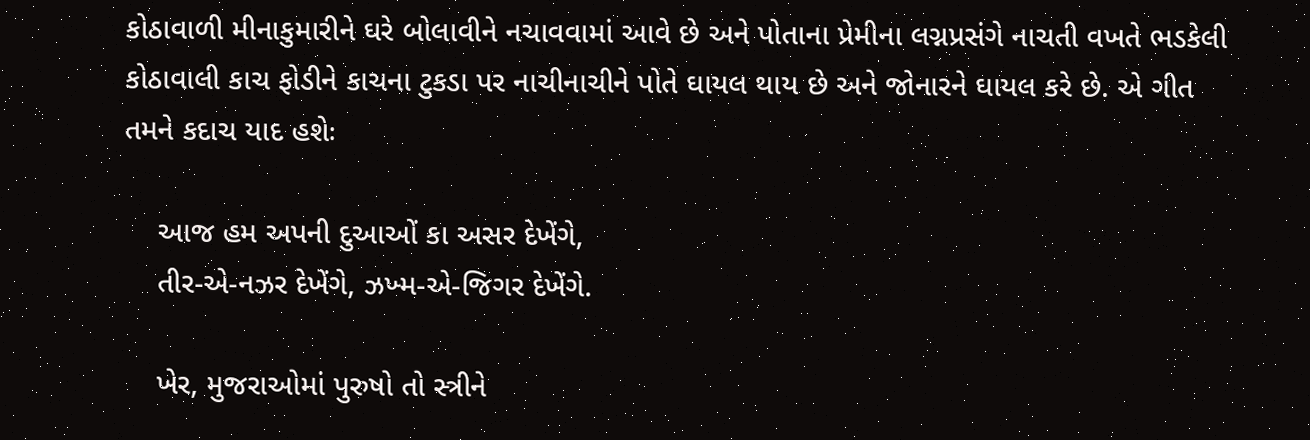કોઠાવાળી મીનાકુમારીને ઘરે બોલાવીને નચાવવામાં આવે છે અને પોતાના પ્રેમીના લગ્નપ્રસંગે નાચતી વખતે ભડકેલી કોઠાવાલી કાચ ફોડીને કાચના ટુકડા પર નાચીનાચીને પોતે ઘાયલ થાય છે અને જોનારને ઘાયલ કરે છે. એ ગીત તમને કદાચ યાદ હશેઃ

    આજ હમ અપની દુઆઓં કા અસર દેખેંગે,
    તીર-એ-નઝર દેખેંગે, ઝખ્મ-એ-જિગર દેખેંગે.

    ખેર, મુજરાઓમાં પુરુષો તો સ્ત્રીને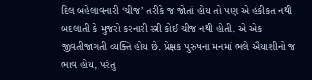દિલ બહેલાવનારી ‘ચીજ’ તરીકે જ જોતાં હોય તો પણ એ હકીકત નથી બદલાતી કે મુજરો કરનારી સ્ત્રી કોઈ ચીજ નથી હોતી. એ એક જીવતીજાગતી વ્યક્તિ હોય છે. પ્રેક્ષક પુરુષના મનમાં ભલે ઐયાશીનો જ ભાવ હોય, પરંતુ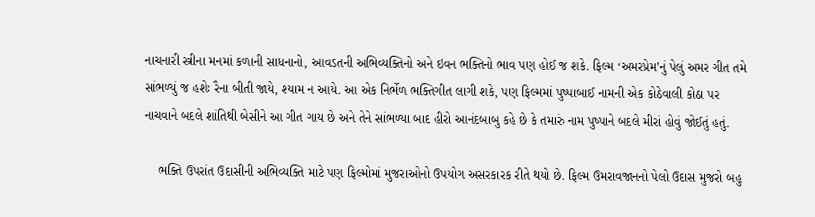નાચનારી સ્ત્રીના મનમાં કળાની સાધનાનો, આવડતની અભિવ્યક્તિનો અને ઇવન ભક્તિનો ભાવ પણ હોઈ જ શકે. ફિલ્મ ‘અમરપ્રેમ’નું પેલું અમર ગીત તમે સાંભળ્યું જ હશેઃ રૈના બીતી જાયે, શ્યામ ન આયે. આ એક નિર્ભેળ ભક્તિગીત લાગી શકે, પણ ફિલ્મમાં પુષ્પાબાઈ નામની એક કોઠેવાલી કોઠા પર નાચવાને બદલે શાંતિથી બેસીને આ ગીત ગાય છે અને તેને સાંભળ્યા બાદ હીરો આનંદબાબુ કહે છે કે તમારું નામ પુષ્પાને બદલે મીરાં હોવું જોઈતું હતું.

    ભક્તિ ઉપરાંત ઉદાસીની અભિવ્યક્તિ માટે પણ ફિલ્મોમાં મુજરાઓનો ઉપયોગ અસરકારક રીતે થયો છે. ફિલ્મ ઉમરાવજાનનો પેલો ઉદાસ મુજરો બહુ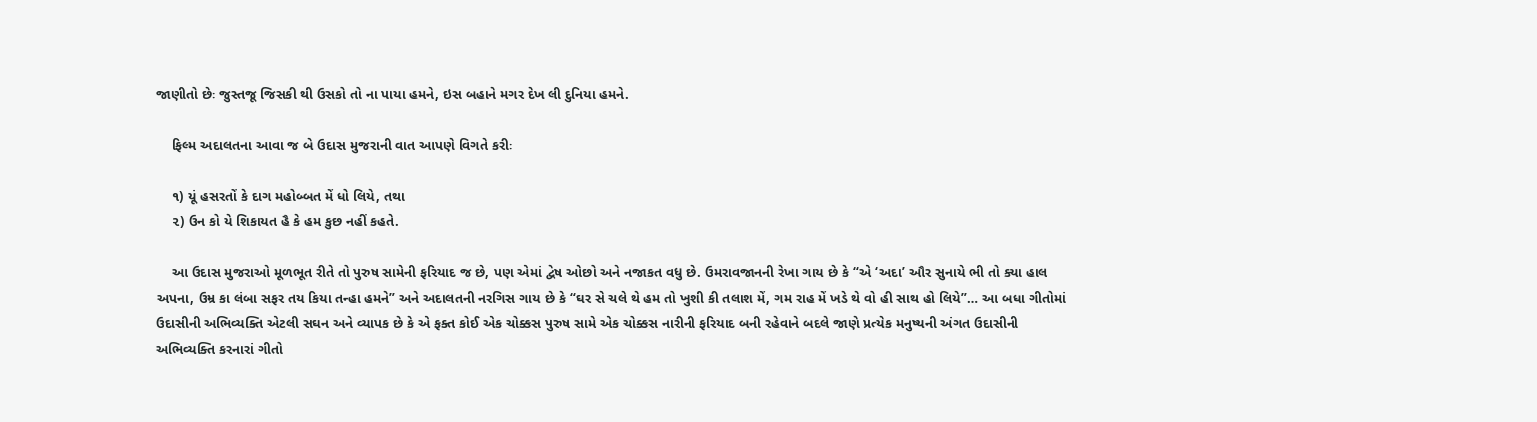જાણીતો છેઃ જુસ્તજૂ જિસકી થી ઉસકો તો ના પાયા હમને, ઇસ બહાને મગર દેખ લી દુનિયા હમને.

    ફિલ્મ અદાલતના આવા જ બે ઉદાસ મુજરાની વાત આપણે વિગતે કરીઃ

    ૧) યૂં હસરતોં કે દાગ મહોબ્બત મેં ધો લિયે, તથા
    ૨) ઉન કો યે શિકાયત હૈ કે હમ કુછ નહીં કહતે.

    આ ઉદાસ મુજરાઓ મૂળભૂત રીતે તો પુરુષ સામેની ફરિયાદ જ છે, પણ એમાં દ્વેષ ઓછો અને નજાકત વધુ છે. ઉમરાવજાનની રેખા ગાય છે કે “એ ‘અદા’ ઔર સુનાયે ભી તો ક્યા હાલ અપના, ઉમ્ર કા લંબા સફર તય કિયા તન્હા હમને” અને અદાલતની નરગિસ ગાય છે કે “ઘર સે ચલે થે હમ તો ખુશી કી તલાશ મેં, ગમ રાહ મેં ખડે થે વો હી સાથ હો લિયે”… આ બધા ગીતોમાં ઉદાસીની અભિવ્યક્તિ એટલી સઘન અને વ્યાપક છે કે એ ફક્ત કોઈ એક ચોક્કસ પુરુષ સામે એક ચોક્કસ નારીની ફરિયાદ બની રહેવાને બદલે જાણે પ્રત્યેક મનુષ્યની અંગત ઉદાસીની અભિવ્યક્તિ કરનારાં ગીતો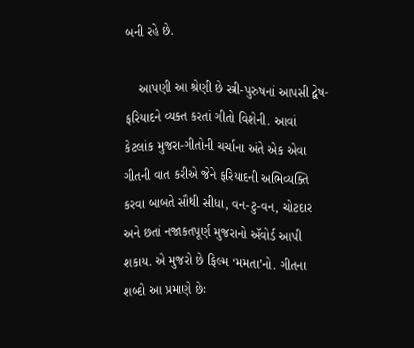બની રહે છે.

    આપણી આ શ્રેણી છે સ્ત્રી-પુરુષનાં આપસી દ્વેષ-ફરિયાદને વ્યક્ત કરતાં ગીતો વિશેની. આવાં કેટલાંક મુજરા-ગીતોની ચર્ચાના અંતે એક એવા ગીતની વાત કરીએ જેને ફરિયાદની અભિવ્યક્તિ કરવા બાબતે સૌથી સીધા, વન-ટુ-વન, ચોટદાર અને છતાં નજાકતપૂર્ણ મુજરાનો ઍવોર્ડ આપી શકાય. એ મુજરો છે ફિલ્મ ‘મમતા’નો. ગીતના શબ્દો આ પ્રમાણે છેઃ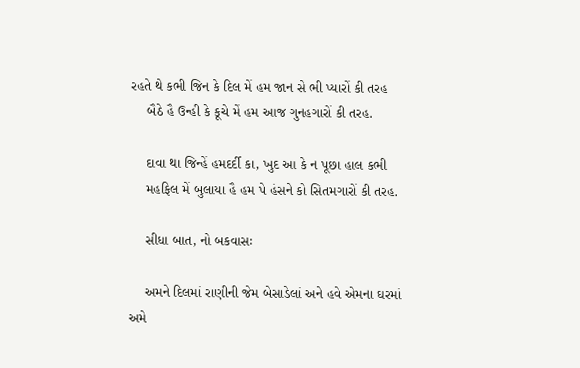રહતે થે કભી જિન કે દિલ મેં હમ જાન સે ભી પ્યારોં કી તરહ
    બૈઠે હૈ ઉન્હી કે કૂચે મેં હમ આજ ગુનહગારોં કી તરહ.

    દાવા થા જિન્હેં હમદર્દી કા, ખુદ આ કે ન પૂછા હાલ કભી
    મહફિલ મેં બુલાયા હૈ હમ પે હંસને કો સિતમગારોં કી તરહ.

    સીધા બાત, નો બકવાસઃ

    અમને દિલમાં રાણીની જેમ બેસાડેલાં અને હવે એમના ઘરમાં અમે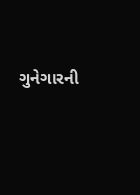ગુનેગારની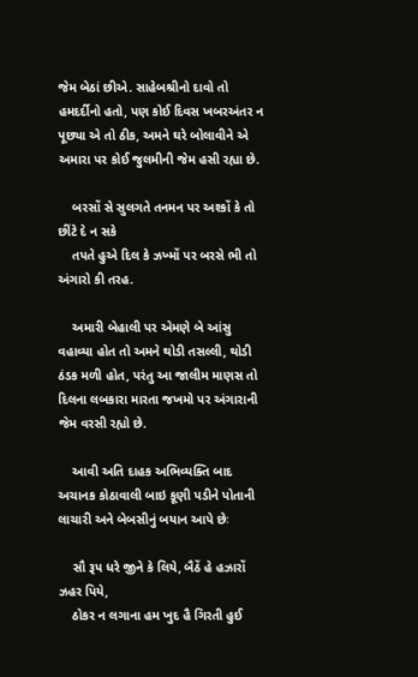જેમ બેઠાં છીએ. સાહેબશ્રીનો દાવો તો હમદર્દીનો હતો, પણ કોઈ દિવસ ખબરઅંતર ન પૂછ્યા એ તો ઠીક, અમને ઘરે બોલાવીને એ અમારા પર કોઈ જુલમીની જેમ હસી રહ્યા છે.

    બરસોં સે સુલગતે તનમન પર અશ્કોં કે તો છીંટે દે ન સકે
    તપતે હુએ દિલ કે ઝખ્મોં પર બરસે ભી તો અંગારો કી તરહ.

    અમારી બેહાલી પર એમણે બે આંસુ વહાવ્યા હોત તો અમને થોડી તસલ્લી, થોડી ઠંડક મળી હોત, પરંતુ આ જાલીમ માણસ તો દિલના લબકારા મારતા જખમો પર અંગારાની જેમ વરસી રહ્યો છે.

    આવી અતિ દાહક અભિવ્યક્તિ બાદ અચાનક કોઠાવાલી બાઇ કૂણી પડીને પોતાની લાચારી અને બેબસીનું બયાન આપે છેઃ

    સૌ રૂપ ધરે જીને કે લિયે, બૈઠેં હે હઝારોં ઝહર પિયે,
    ઠોકર ન લગાના હમ ખુદ હૈ ગિરતી હુઈ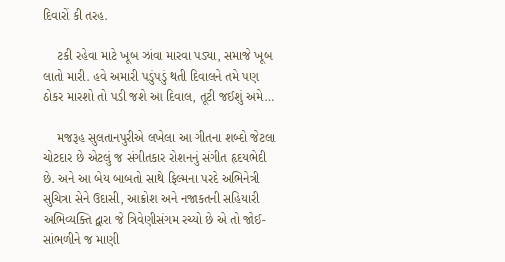દિવારોં કી તરહ.

    ટકી રહેવા માટે ખૂબ ઝાંવા મારવા પડ્યા, સમાજે ખૂબ લાતો મારી. હવે અમારી પડુંપડું થતી દિવાલને તમે પણ ઠોકર મારશો તો પડી જશે આ દિવાલ, તૂટી જઈશું અમે…

    મજરૂહ સુલતાનપુરીએ લખેલા આ ગીતના શબ્દો જેટલા ચોટદાર છે એટલું જ સંગીતકાર રોશનનું સંગીત હૃદયભેદી છે. અને આ બેય બાબતો સાથે ફિલ્મના પરદે અભિનેત્રી સુચિત્રા સેને ઉદાસી, આક્રોશ અને નજાકતની સહિયારી અભિવ્યક્તિ દ્વારા જે ત્રિવેણીસંગમ રચ્યો છે એ તો જોઈ-સાંભળીને જ માણી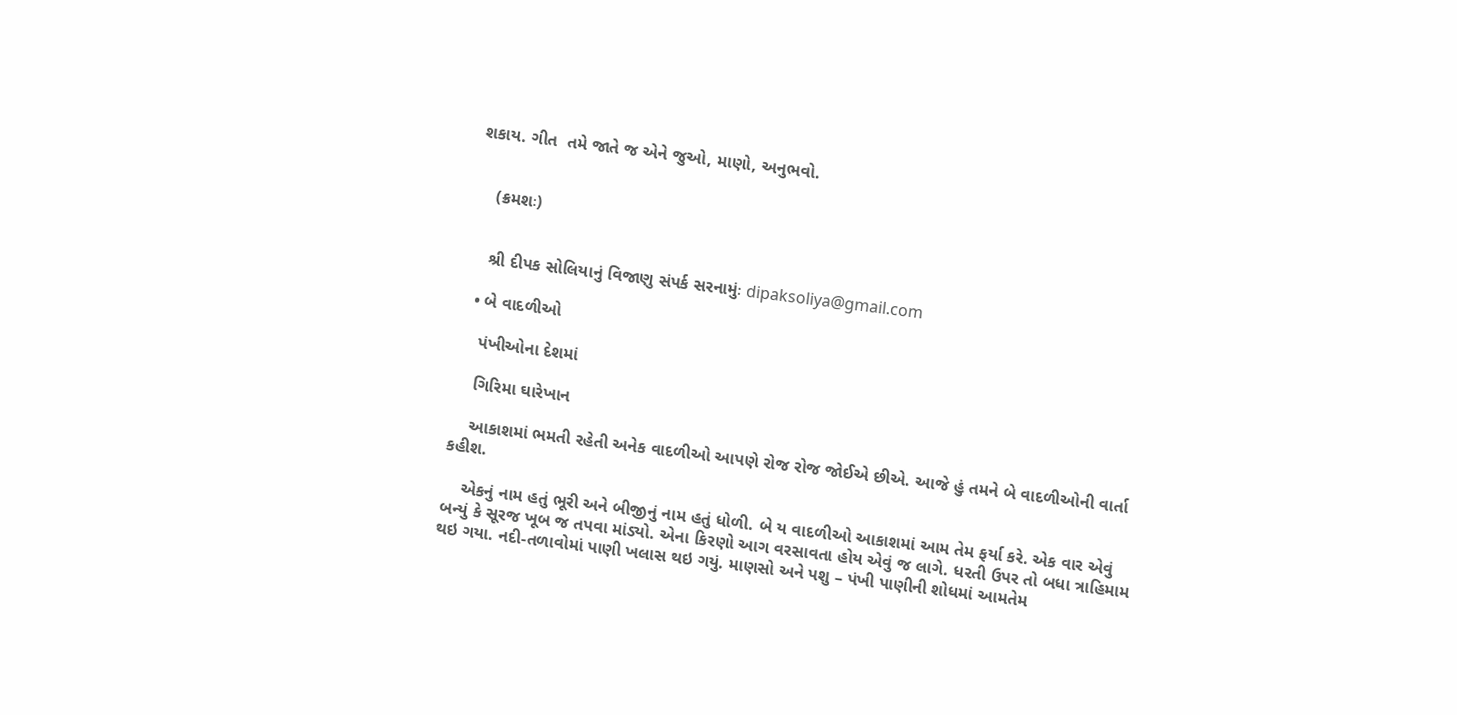શકાય. ગીત  તમે જાતે જ એને જુઓ, માણો, અનુભવો.


    (ક્રમશઃ)


    શ્રી દીપક સોલિયાનું વિજાણુ સંપર્ક સરનામુંઃ dipaksoliya@gmail.com

  • બે વાદળીઓ

    પંખીઓના દેશમાં

    ગિરિમા ઘારેખાન

    આકાશમાં ભમતી રહેતી અનેક વાદળીઓ આપણે રોજ રોજ જોઈએ છીએ. આજે હું તમને બે વાદળીઓની વાર્તા કહીશ.

    એકનું નામ હતું ભૂરી અને બીજીનું નામ હતું ધોળી. બે ય વાદળીઓ આકાશમાં આમ તેમ ફર્યા કરે. એક વાર એવું બન્યું કે સૂરજ ખૂબ જ તપવા માંડ્યો. એના કિરણો આગ વરસાવતા હોય એવું જ લાગે. ધરતી ઉપર તો બધા ત્રાહિમામ થઇ ગયા. નદી-તળાવોમાં પાણી ખલાસ થઇ ગયું. માણસો અને પશુ – પંખી પાણીની શોધમાં આમતેમ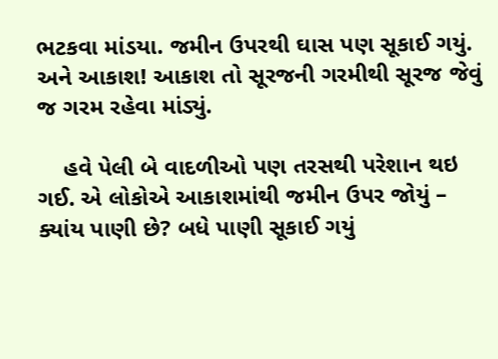ભટકવા માંડયા. જમીન ઉપરથી ઘાસ પણ સૂકાઈ ગયું. અને આકાશ! આકાશ તો સૂરજની ગરમીથી સૂરજ જેવું જ ગરમ રહેવા માંડ્યું.

    હવે પેલી બે વાદળીઓ પણ તરસથી પરેશાન થઇ ગઈ. એ લોકોએ આકાશમાંથી જમીન ઉપર જોયું – ક્યાંય પાણી છે? બધે પાણી સૂકાઈ ગયું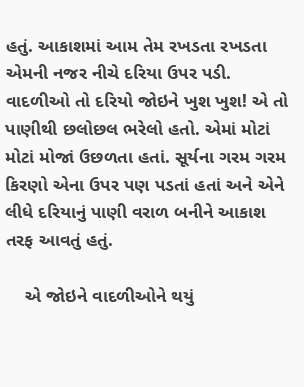હતું. આકાશમાં આમ તેમ રખડતા રખડતા એમની નજર નીચે દરિયા ઉપર પડી. વાદળીઓ તો દરિયો જોઇને ખુશ ખુશ! એ તો પાણીથી છલોછલ ભરેલો હતો. એમાં મોટાં મોટાં મોજાં ઉછળતા હતાં. સૂર્યના ગરમ ગરમ કિરણો એના ઉપર પણ પડતાં હતાં અને એને લીધે દરિયાનું પાણી વરાળ બનીને આકાશ તરફ આવતું હતું.

    એ જોઇને વાદળીઓને થયું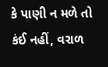કે પાણી ન મળે તો કંઈ નહીં, વરાળ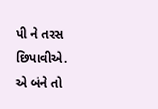પી ને તરસ છિપાવીએ. એ બંને તો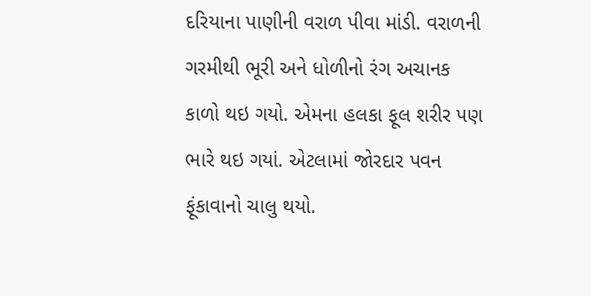દરિયાના પાણીની વરાળ પીવા માંડી. વરાળની ગરમીથી ભૂરી અને ધોળીનો રંગ અચાનક કાળો થઇ ગયો. એમના હલકા ફૂલ શરીર પણ ભારે થઇ ગયાં. એટલામાં જોરદાર પવન ફૂંકાવાનો ચાલુ થયો.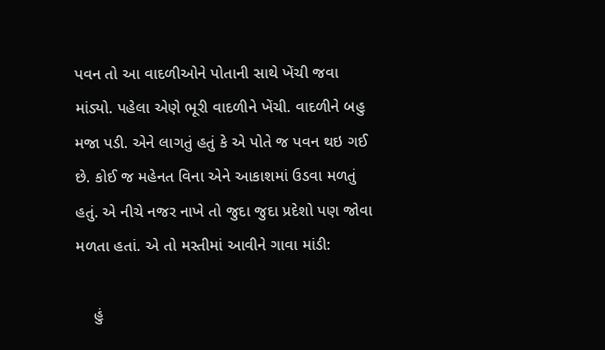પવન તો આ વાદળીઓને પોતાની સાથે ખેંચી જવા માંડ્યો. પહેલા એણે ભૂરી વાદળીને ખેંચી. વાદળીને બહુ મજા પડી. એને લાગતું હતું કે એ પોતે જ પવન થઇ ગઈ છે. કોઈ જ મહેનત વિના એને આકાશમાં ઉડવા મળતું હતું. એ નીચે નજર નાખે તો જુદા જુદા પ્રદેશો પણ જોવા મળતા હતાં. એ તો મસ્તીમાં આવીને ગાવા માંડી:

    હું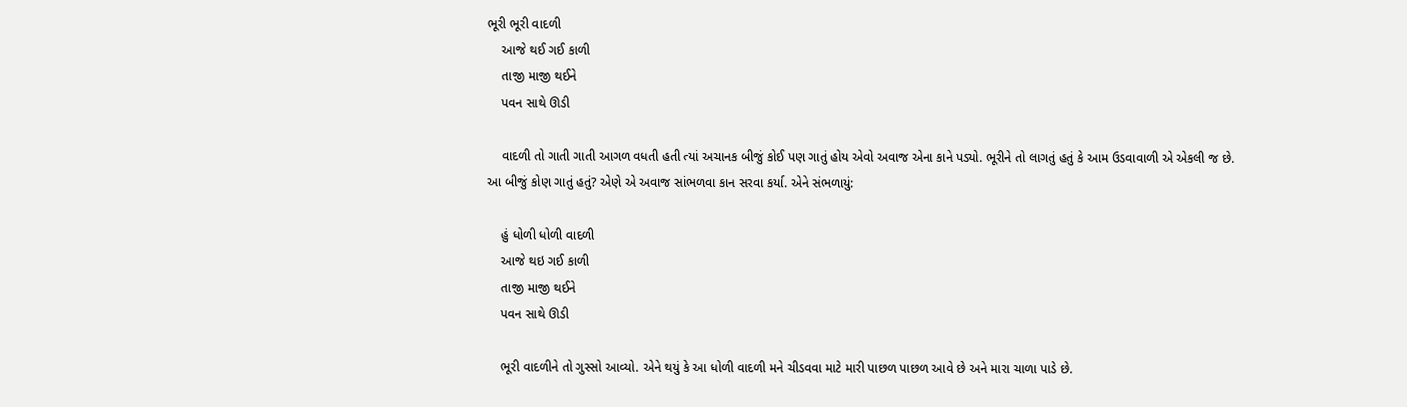ભૂરી ભૂરી વાદળી
    આજે થઈ ગઈ કાળી
    તાજી માજી થઈને
    પવન સાથે ઊડી

    વાદળી તો ગાતી ગાતી આગળ વધતી હતી ત્યાં અચાનક બીજું કોઈ પણ ગાતું હોય એવો અવાજ એના કાને પડ્યો. ભૂરીને તો લાગતું હતું કે આમ ઉડવાવાળી એ એકલી જ છે. આ બીજું કોણ ગાતું હતું? એણે એ અવાજ સાંભળવા કાન સરવા કર્યા. એને સંભળાયું:

    હું ધોળી ધોળી વાદળી
    આજે થઇ ગઈ કાળી
    તાજી માજી થઈને
    પવન સાથે ઊડી

    ભૂરી વાદળીને તો ગુસ્સો આવ્યો. એને થયું કે આ ધોળી વાદળી મને ચીડવવા માટે મારી પાછળ પાછળ આવે છે અને મારા ચાળા પાડે છે.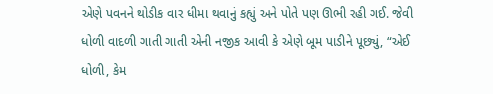એણે પવનને થોડીક વાર ધીમા થવાનું કહ્યું અને પોતે પણ ઊભી રહી ગઈ. જેવી ધોળી વાદળી ગાતી ગાતી એની નજીક આવી કે એણે બૂમ પાડીને પૂછ્યું, “એઈ ધોળી, કેમ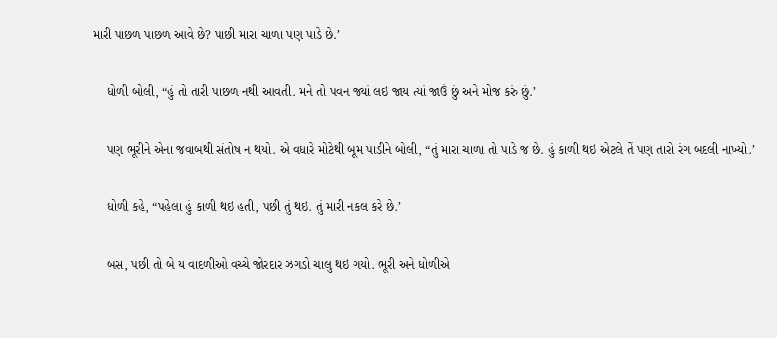મારી પાછળ પાછળ આવે છે? પાછી મારા ચાળા પણ પાડે છે.’

    ધોળી બોલી, “હું તો તારી પાછળ નથી આવતી. મને તો પવન જ્યાં લઇ જાય ત્યાં જાઉં છું અને મોજ કરું છું.’

    પણ ભૂરીને એના જવાબથી સંતોષ ન થયો. એ વધારે મોટેથી બૂમ પાડીને બોલી, “તું મારા ચાળા તો પાડે જ છે. હું કાળી થઇ એટલે તેં પણ તારો રંગ બદલી નાખ્યો.’

    ધોળી કહે, “પહેલા હું કાળી થઇ હતી, પછી તું થઇ. તું મારી નકલ કરે છે.’

    બસ, પછી તો બે ય વાદળીઓ વચ્ચે જોરદાર ઝગડો ચાલુ થઇ ગયો. ભૂરી અને ધોળીએ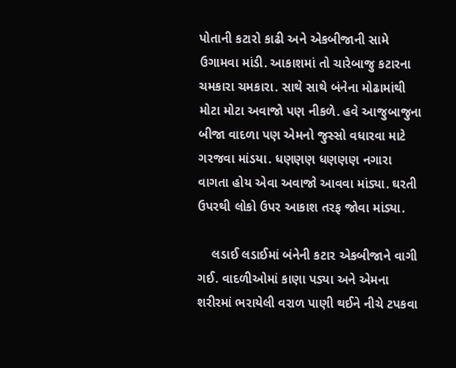પોતાની કટારો કાઢી અને એકબીજાની સામે ઉગામવા માંડી. આકાશમાં તો ચારેબાજુ કટારના ચમકારા ચમકારા. સાથે સાથે બંનેના મોઢામાંથી મોટા મોટા અવાજો પણ નીકળે. હવે આજુબાજુના બીજા વાદળા પણ એમનો જુસ્સો વધારવા માટે ગરજવા માંડયા. ધણણણ ધણણણ નગારા વાગતા હોય એવા અવાજો આવવા માંડ્યા. ઘરતી ઉપરથી લોકો ઉપર આકાશ તરફ જોવા માંડ્યા.

    લડાઈ લડાઈમાં બંનેની કટાર એકબીજાને વાગી ગઈ. વાદળીઓમાં કાણા પડ્યા અને એમના શરીરમાં ભરાયેલી વરાળ પાણી થઈને નીચે ટપકવા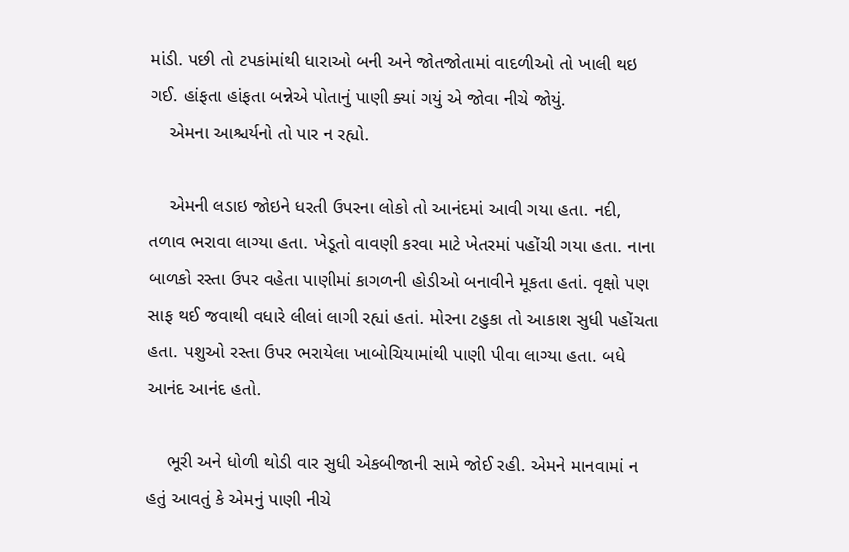માંડી. પછી તો ટપકાંમાંથી ધારાઓ બની અને જોતજોતામાં વાદળીઓ તો ખાલી થઇ ગઈ. હાંફતા હાંફતા બન્નેએ પોતાનું પાણી ક્યાં ગયું એ જોવા નીચે જોયું.
    એમના આશ્ચર્યનો તો પાર ન રહ્યો.

    એમની લડાઇ જોઇને ધરતી ઉપરના લોકો તો આનંદમાં આવી ગયા હતા. નદી, તળાવ ભરાવા લાગ્યા હતા. ખેડૂતો વાવણી કરવા માટે ખેતરમાં પહોંચી ગયા હતા. નાના બાળકો રસ્તા ઉપર વહેતા પાણીમાં કાગળની હોડીઓ બનાવીને મૂકતા હતાં. વૃક્ષો પણ સાફ થઈ જવાથી વધારે લીલાં લાગી રહ્યાં હતાં. મોરના ટહુકા તો આકાશ સુધી પહોંચતા હતા. પશુઓ રસ્તા ઉપર ભરાયેલા ખાબોચિયામાંથી પાણી પીવા લાગ્યા હતા. બધે આનંદ આનંદ હતો.

    ભૂરી અને ધોળી થોડી વાર સુધી એકબીજાની સામે જોઈ રહી. એમને માનવામાં ન હતું આવતું કે એમનું પાણી નીચે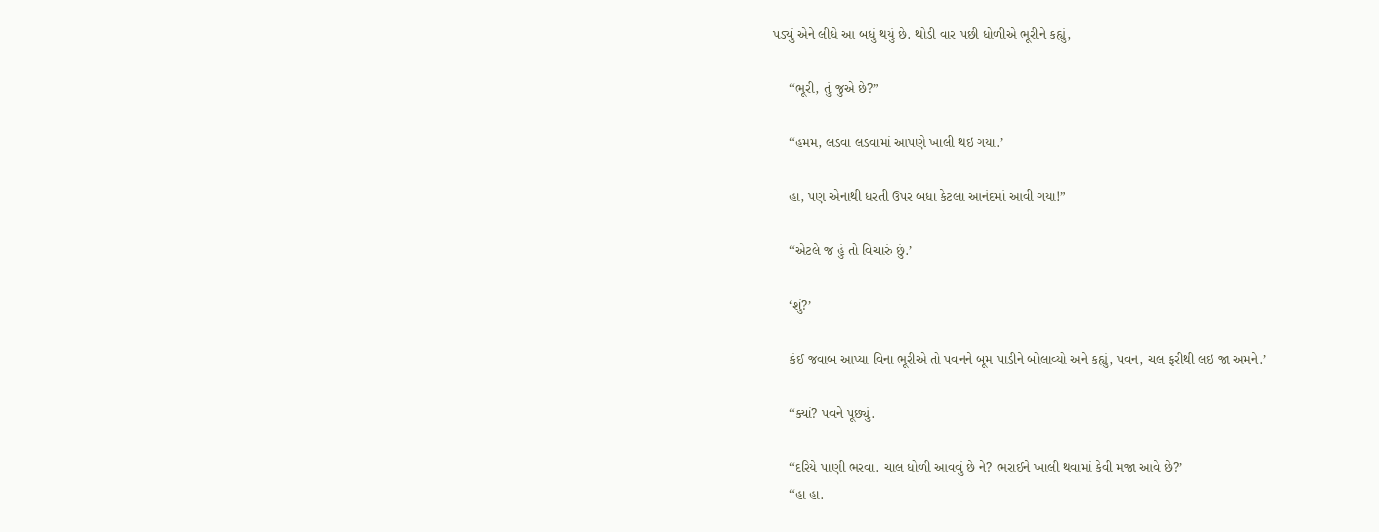પડ્યું એને લીધે આ બધું થયું છે. થોડી વાર પછી ધોળીએ ભૂરીને કહ્યું,

    “ભૂરી, તું જુએ છે?”

    “હમમ, લડવા લડવામાં આપણે ખાલી થઇ ગયા.’

    હા, પણ એનાથી ધરતી ઉપર બધા કેટલા આનંદમાં આવી ગયા!”

    “એટલે જ હું તો વિચારું છું.’

    ‘શું?’

    કંઈ જવાબ આપ્યા વિના ભૂરીએ તો પવનને બૂમ પાડીને બોલાવ્યો અને કહ્યું, પવન, ચલ ફરીથી લઇ જા અમને.’

    “ક્યાં? પવને પૂછ્યું.

    “દરિયે પાણી ભરવા. ચાલ ધોળી આવવું છે ને? ભરાઈને ખાલી થવામાં કેવી મજા આવે છે?’
    “હા હા.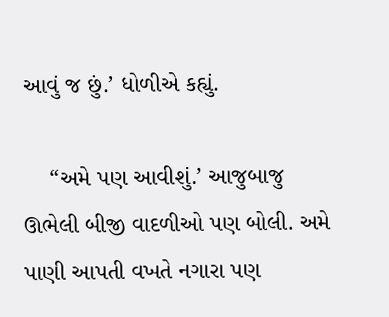આવું જ છું.’ ધોળીએ કહ્યું.

    “અમે પણ આવીશું.’ આજુબાજુ ઊભેલી બીજી વાદળીઓ પણ બોલી. અમે પાણી આપતી વખતે નગારા પણ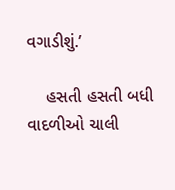વગાડીશું.’

    હસતી હસતી બધી વાદળીઓ ચાલી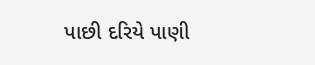પાછી દરિયે પાણી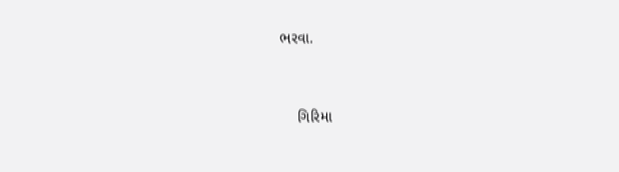ભરવા.


    ગિરિમા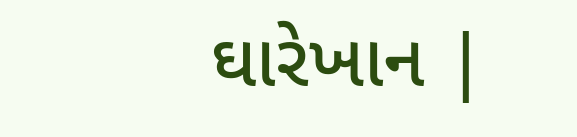ઘારેખાન |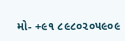મો- +૯૧ ૮૯૮૦૨૦૫૯૦૯